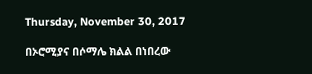Thursday, November 30, 2017

በኦሮሚያና በሶማሌ ክልል በነበረው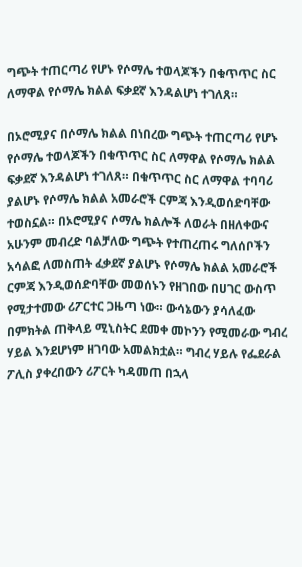ግጭት ተጠርጣሪ የሆኑ የሶማሌ ተወላጆችን በቁጥጥር ስር ለማዋል የሶማሌ ክልል ፍቃደኛ እንዳልሆነ ተገለጸ።

በኦሮሚያና በሶማሌ ክልል በነበረው ግጭት ተጠርጣሪ የሆኑ የሶማሌ ተወላጆችን በቁጥጥር ስር ለማዋል የሶማሌ ክልል ፍቃደኛ እንዳልሆነ ተገለጸ። በቁጥጥር ስር ለማዋል ተባባሪ ያልሆኑ የሶማሌ ክልል አመራሮች ርምጃ እንዲወሰድባቸው ተወስኗል። በኦሮሚያና ሶማሌ ክልሎች ለወራት በዘለቀውና አሁንም መብረድ ባልቻለው ግጭት የተጠረጠሩ ግለሰቦችን አሳልፎ ለመስጠት ፈቃደኛ ያልሆኑ የሶማሌ ክልል አመራሮች ርምጃ እንዲወሰድባቸው መወሰኑን የዘገበው በሀገር ውስጥ የሚታተመው ሪፖርተር ጋዜጣ ነው። ውሳኔውን ያሳለፈው በምክትል ጠቅላይ ሚኒስትር ደመቀ መኮንን የሚመራው ግብረ ሃይል እንደሆነም ዘገባው አመልክቷል። ግብረ ሃይሉ የፌደራል ፖሊስ ያቀረበውን ሪፖርት ካዳመጠ በኋላ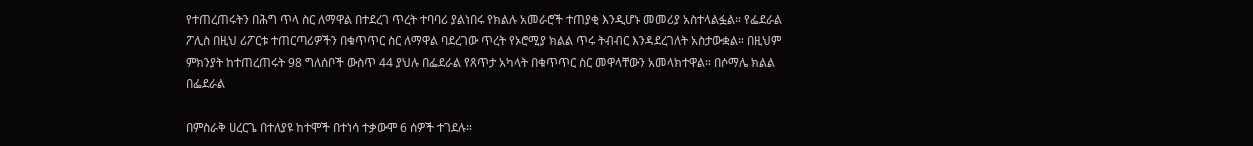የተጠረጠሩትን በሕግ ጥላ ስር ለማዋል በተደረገ ጥረት ተባባሪ ያልነበሩ የክልሉ አመራሮች ተጠያቂ እንዲሆኑ መመሪያ አስተላልፏል። የፌደራል ፖሊስ በዚህ ሪፖርቱ ተጠርጣሪዎችን በቁጥጥር ስር ለማዋል ባደረገው ጥረት የኦሮሚያ ክልል ጥሩ ትብብር እንዳደረገለት አስታውቋል። በዚህም ምክንያት ከተጠረጠሩት 98 ግለሰቦች ውስጥ 44 ያህሉ በፌደራል የጸጥታ አካላት በቁጥጥር ስር መዋላቸውን አመላክተዋል። በሶማሌ ክልል በፌደራል

በምስራቅ ሀረርጌ በተለያዩ ከተሞች በተነሳ ተቃውሞ 6 ሰዎች ተገደሉ።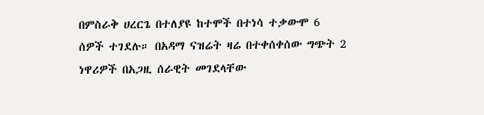በምስራቅ ሀረርጌ በተለያዩ ከተሞች በተነሳ ተቃውሞ 6 ሰዎች ተገደሉ። በአዳማ ናዝሬት ዛሬ በተቀሰቀሰው ግጭት 2 ነዋሪዎች በአጋዚ ሰራዊት መገደላቸው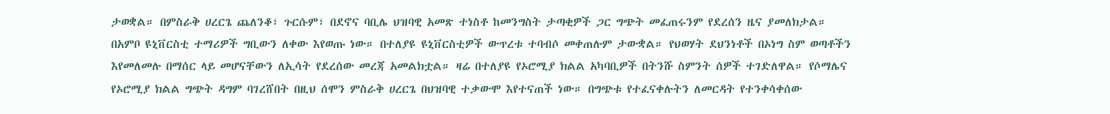ታወቋል። በምስራቅ ሀረርጌ ጨለንቆ፣ ጉርሱም፣ በደኖና ባቢሌ ህዝባዊ አመጽ ተነስቶ ከመንግስት ታጣቂዎች ጋር ግጭት መፈጠሩንም የደረሰን ዜና ያመለክታል። በአምቦ ዩኒቨርስቲ ተማሪዎች ግቢውን ለቀው እየወጡ ነው። በተለያዩ ዩኒቨርስቲዎች ውጥረቱ ተባብሶ መቀጠሉም ታውቋል። የህወሃት ደህንነቶች በኦነግ ስም ወጣቶችን እየመለመሉ በማሰር ላይ መሆናቸውን ለኢሳት የደረሰው መረጃ አመልክቷል። ዛሬ በተለያዩ የኦሮሚያ ክልል አካባቢዎች በትንሹ ስምንት ሰዎች ተገድለዋል። የሶማሌና የኦሮሚያ ክልል ግጭት ዳግም ባገረሸበት በዚህ ሰሞን ምስራቅ ሀረርጌ በህዝባዊ ተቃውሞ እየተናጠች ነው። በግጭቱ የተፈናቀሉትን ለመርዳት የተንቀሳቀሰው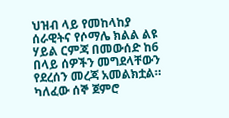ህዝብ ላይ የመከላከያ ሰራዊትና የሶማሌ ክልል ልዩ ሃይል ርምጃ በመውሰድ ከ6 በላይ ሰዎችን መግደላቸውን የደረሰን መረጃ አመልክቷል። ካለፈው ሰኞ ጀምሮ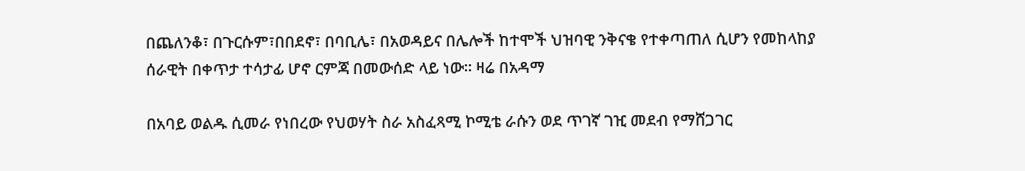በጨለንቆ፣ በጉርሱም፣በበደኖ፣ በባቢሌ፣ በአወዳይና በሌሎች ከተሞች ህዝባዊ ንቅናቄ የተቀጣጠለ ሲሆን የመከላከያ ሰራዊት በቀጥታ ተሳታፊ ሆኖ ርምጃ በመውሰድ ላይ ነው። ዛሬ በአዳማ

በአባይ ወልዱ ሲመራ የነበረው የህወሃት ስራ አስፈጻሚ ኮሚቴ ራሱን ወደ ጥገኛ ገዢ መደብ የማሸጋገር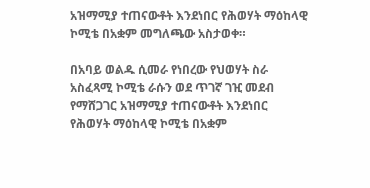አዝማሚያ ተጠናውቶት እንደነበር የሕወሃት ማዕከላዊ ኮሚቴ በአቋም መግለጫው አስታወቀ።

በአባይ ወልዱ ሲመራ የነበረው የህወሃት ስራ አስፈጻሚ ኮሚቴ ራሱን ወደ ጥገኛ ገዢ መደብ የማሸጋገር አዝማሚያ ተጠናውቶት እንደነበር የሕወሃት ማዕከላዊ ኮሚቴ በአቋም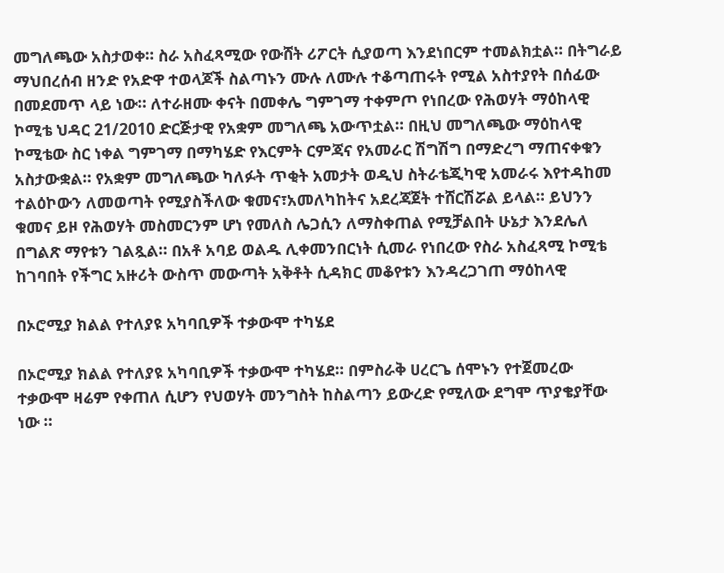መግለጫው አስታወቀ። ስራ አስፈጻሚው የውሸት ሪፖርት ሲያወጣ እንደነበርም ተመልክቷል። በትግራይ ማህበረሰብ ዘንድ የአድዋ ተወላጆች ስልጣኑን ሙሉ ለሙሉ ተቆጣጠሩት የሚል አስተያየት በሰፊው በመደመጥ ላይ ነው። ለተራዘሙ ቀናት በመቀሌ ግምገማ ተቀምጦ የነበረው የሕወሃት ማዕከላዊ ኮሚቴ ህዳር 21/2010 ድርጅታዊ የአቋም መግለጫ አውጥቷል። በዚህ መግለጫው ማዕከላዊ ኮሚቴው ስር ነቀል ግምገማ በማካሄድ የእርምት ርምጃና የአመራር ሽግሽግ በማድረግ ማጠናቀቁን አስታውቋል። የአቋም መግለጫው ካለፉት ጥቂት አመታት ወዲህ ስትራቴጂካዊ አመራሩ እየተዳከመ ተልዕኮውን ለመወጣት የሚያስችለው ቁመና፣አመለካከትና አደረጃጀት ተሸርሽሯል ይላል። ይህንን ቁመና ይዞ የሕወሃት መስመርንም ሆነ የመለስ ሌጋሲን ለማስቀጠል የሚቻልበት ሁኔታ እንደሌለ በግልጽ ማየቱን ገልጿል። በአቶ አባይ ወልዱ ሊቀመንበርነት ሲመራ የነበረው የስራ አስፈጻሚ ኮሚቴ ከገባበት የችግር አዙሪት ውስጥ መውጣት አቅቶት ሲዳክር መቆየቱን እንዳረጋገጠ ማዕከላዊ

በኦሮሚያ ክልል የተለያዩ አካባቢዎች ተቃውሞ ተካሄደ

በኦሮሚያ ክልል የተለያዩ አካባቢዎች ተቃውሞ ተካሄደ። በምስራቅ ሀረርጌ ሰሞኑን የተጀመረው ተቃውሞ ዛሬም የቀጠለ ሲሆን የህወሃት መንግስት ከስልጣን ይውረድ የሚለው ደግሞ ጥያቄያቸው ነው ።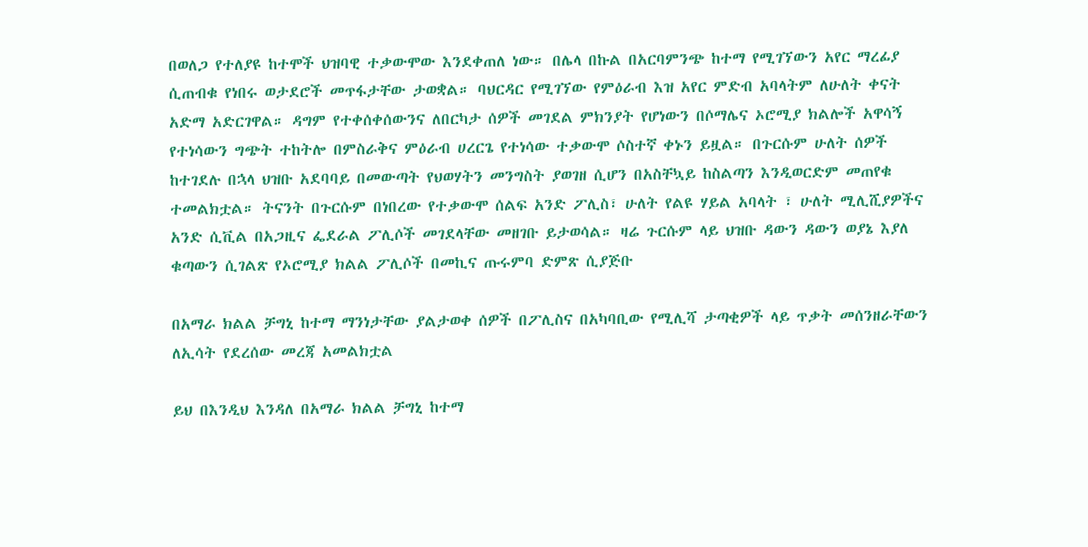በወለጋ የተለያዩ ከተሞች ህዝባዊ ተቃውሞው እንደቀጠለ ነው። በሌላ በኩል በአርባምንጭ ከተማ የሚገኘውን አየር ማረፊያ ሲጠብቁ የነበሩ ወታደሮች መጥፋታቸው ታወቋል። ባህርዳር የሚገኘው የምዕራብ እዝ አየር ምድብ አባላትም ለሁለት ቀናት አድማ አድርገዋል። ዳግም የተቀሰቀሰውንና ለበርካታ ሰዎች መገደል ምክንያት የሆነውን በሶማሌና ኦሮሚያ ክልሎች አዋሳኝ የተነሳውን ግጭት ተከትሎ በምስራቅና ምዕራብ ሀረርጌ የተነሳው ተቃውሞ ሶስተኛ ቀኑን ይዟል። በጉርሱም ሁለት ሰዎች ከተገደሉ በኋላ ህዝቡ አደባባይ በመውጣት የህወሃትን መንግስት ያወገዘ ሲሆን በአስቸኳይ ከስልጣን እንዲወርድም መጠየቁ ተመልክቷል። ትናንት በጉርሱም በነበረው የተቃውሞ ሰልፍ አንድ ፖሊስ፣ ሁለት የልዩ ሃይል አባላት ፣ ሁለት ሚሊሺያዎችና አንድ ሲቪል በአጋዚና ፌደራል ፖሊሶች መገደላቸው መዘገቡ ይታወሳል። ዛሬ ጉርሱም ላይ ህዝቡ ዳውን ዳውን ወያኔ እያለ ቁጣውን ሲገልጽ የኦሮሚያ ክልል ፖሊሶች በመኪና ጡሩምባ ድምጽ ሲያጅቡ

በአማራ ክልል ቻግኒ ከተማ ማንነታቸው ያልታወቀ ሰዎች በፖሊስና በአካባቢው የሚሊሻ ታጣቂዎች ላይ ጥቃት መሰንዘራቸውን ለኢሳት የደረሰው መረጃ አመልክቷል

ይህ በእንዲህ እንዳለ በአማራ ክልል ቻግኒ ከተማ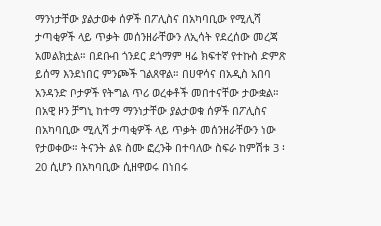ማንነታቸው ያልታወቀ ሰዎች በፖሊስና በአካባቢው የሚሊሻ ታጣቂዎች ላይ ጥቃት መሰንዘራቸውን ለኢሳት የደረሰው መረጃ አመልክቷል። በደቡብ ጎንደር ደጎማም ዛሬ ክፍተኛ የተኩስ ድምጽ ይሰማ እንደነበር ምንጮች ገልጸዋል። በሀዋሳና በአዲስ አበባ አንዳንድ ቦታዎች የትግል ጥሪ ወረቀቶች መበተናቸው ታውቋል። በአዊ ዞን ቻግኒ ከተማ ማንነታቸው ያልታወቁ ሰዎች በፖሊስና በአካባቢው ሚሊሻ ታጣቂዎች ላይ ጥቃት መሰንዘራቸውን ነው የታወቀው። ትናንት ልዩ ስሙ ፎረንቅ በተባለው ስፍራ ከምሽቱ 3 ፡20 ሲሆን በአካባቢው ሲዘዋወሩ በነበሩ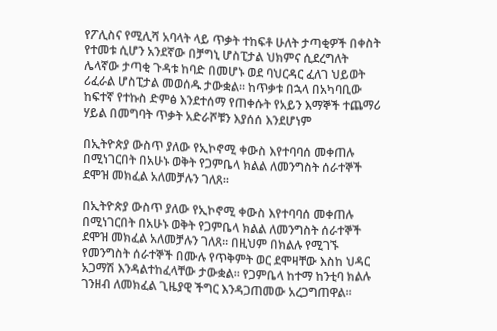የፖሊስና የሚሊሻ አባላት ላይ ጥቃት ተከፍቶ ሁለት ታጣቂዎች በቀስት የተመቱ ሲሆን አንደኛው በቻግኒ ሆስፒታል ህክምና ሲደረግለት ሌላኛው ታጣቂ ጉዳቱ ከባድ በመሆኑ ወደ ባህርዳር ፈለገ ህይወት ሪፈራል ሆስፒታል መወሰዱ ታውቋል። ከጥቃቱ በኋላ በአካባቢው ከፍተኛ የተኩስ ድምፅ እንደተሰማ የጠቀሱት የአይን እማኞች ተጨማሪ ሃይል በመግባት ጥቃት አድራሾቹን እያሰሰ እንደሆነም

በኢትዮጵያ ውስጥ ያለው የኢኮኖሚ ቀውስ እየተባባሰ መቀጠሉ በሚነገርበት በአሁኑ ወቅት የጋምቤላ ክልል ለመንግስት ሰራተኞች ደሞዝ መክፈል አለመቻሉን ገለጸ።

በኢትዮጵያ ውስጥ ያለው የኢኮኖሚ ቀውስ እየተባባሰ መቀጠሉ በሚነገርበት በአሁኑ ወቅት የጋምቤላ ክልል ለመንግስት ሰራተኞች ደሞዝ መክፈል አለመቻሉን ገለጸ። በዚህም በክልሉ የሚገኙ የመንግስት ሰራተኞች በሙሉ የጥቅምት ወር ደሞዛቸው እስከ ህዳር አጋማሽ እንዳልተከፈላቸው ታውቋል። የጋምቤላ ከተማ ከንቲባ ክልሉ ገንዘብ ለመክፈል ጊዜያዊ ችግር እንዳጋጠመው አረጋግጠዋል።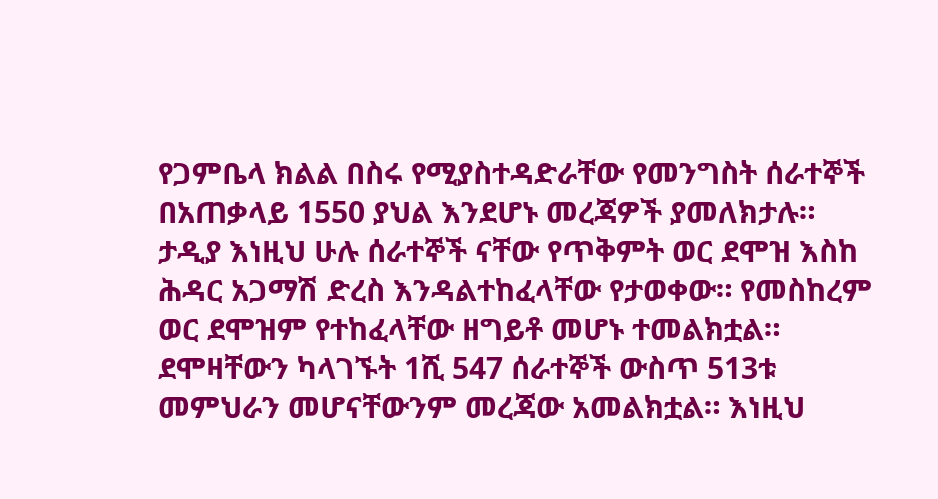የጋምቤላ ክልል በስሩ የሚያስተዳድራቸው የመንግስት ሰራተኞች በአጠቃላይ 1550 ያህል እንደሆኑ መረጃዎች ያመለክታሉ። ታዲያ እነዚህ ሁሉ ሰራተኞች ናቸው የጥቅምት ወር ደሞዝ እስከ ሕዳር አጋማሽ ድረስ እንዳልተከፈላቸው የታወቀው። የመስከረም ወር ደሞዝም የተከፈላቸው ዘግይቶ መሆኑ ተመልክቷል። ደሞዛቸውን ካላገኙት 1ሺ 547 ሰራተኞች ውስጥ 513ቱ መምህራን መሆናቸውንም መረጃው አመልክቷል። እነዚህ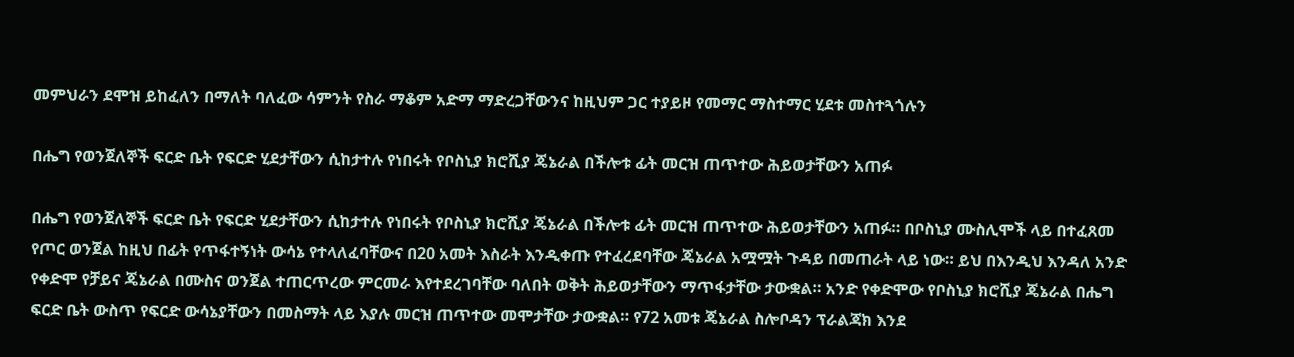መምህራን ደሞዝ ይከፈለን በማለት ባለፈው ሳምንት የስራ ማቆም አድማ ማድረጋቸውንና ከዚህም ጋር ተያይዞ የመማር ማስተማር ሂደቱ መስተጓጎሉን

በሔግ የወንጀለኞች ፍርድ ቤት የፍርድ ሂደታቸውን ሲከታተሉ የነበሩት የቦስኒያ ክሮሺያ ጄኔራል በችሎቱ ፊት መርዝ ጠጥተው ሕይወታቸውን አጠፉ

በሔግ የወንጀለኞች ፍርድ ቤት የፍርድ ሂደታቸውን ሲከታተሉ የነበሩት የቦስኒያ ክሮሺያ ጄኔራል በችሎቱ ፊት መርዝ ጠጥተው ሕይወታቸውን አጠፉ። በቦስኒያ ሙስሊሞች ላይ በተፈጸመ የጦር ወንጀል ከዚህ በፊት የጥፋተኝነት ውሳኔ የተላለፈባቸውና በ20 አመት እስራት እንዲቀጡ የተፈረደባቸው ጄኔራል አሟሟት ጉዳይ በመጠራት ላይ ነው። ይህ በእንዲህ እንዳለ አንድ የቀድሞ የቻይና ጄኔራል በሙስና ወንጀል ተጠርጥረው ምርመራ እየተደረገባቸው ባለበት ወቅት ሕይወታቸውን ማጥፋታቸው ታውቋል። አንድ የቀድሞው የቦስኒያ ክሮሺያ ጄኔራል በሔግ ፍርድ ቤት ውስጥ የፍርድ ውሳኔያቸውን በመስማት ላይ እያሉ መርዝ ጠጥተው መሞታቸው ታውቋል። የ72 አመቱ ጄኔራል ስሎቦዳን ፕራልጃክ እንደ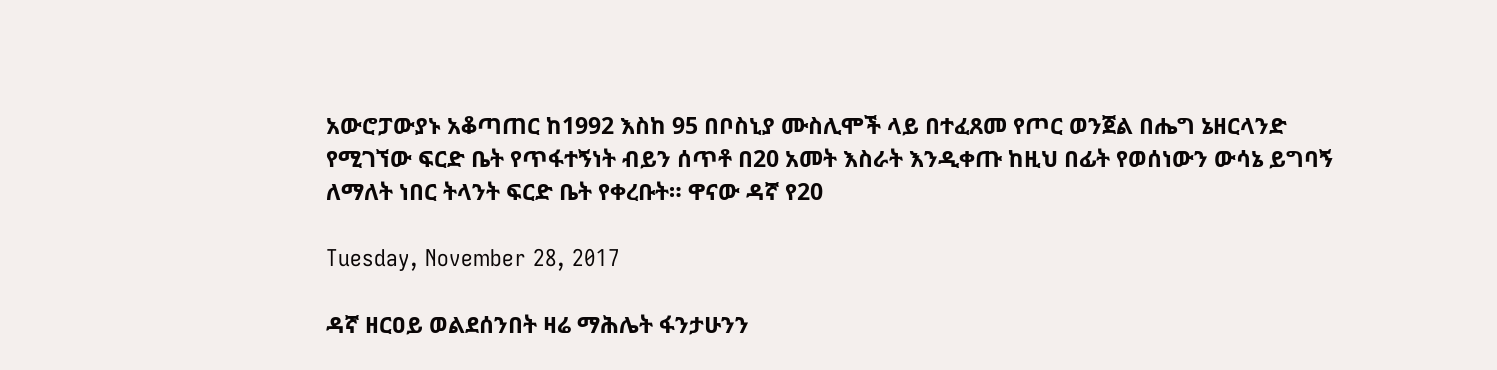አውሮፓውያኑ አቆጣጠር ከ1992 እስከ 95 በቦስኒያ ሙስሊሞች ላይ በተፈጸመ የጦር ወንጀል በሔግ ኔዘርላንድ የሚገኘው ፍርድ ቤት የጥፋተኝነት ብይን ሰጥቶ በ20 አመት እስራት እንዲቀጡ ከዚህ በፊት የወሰነውን ውሳኔ ይግባኝ ለማለት ነበር ትላንት ፍርድ ቤት የቀረቡት። ዋናው ዳኛ የ20

Tuesday, November 28, 2017

ዳኛ ዘርዐይ ወልደሰንበት ዛሬ ማሕሌት ፋንታሁንን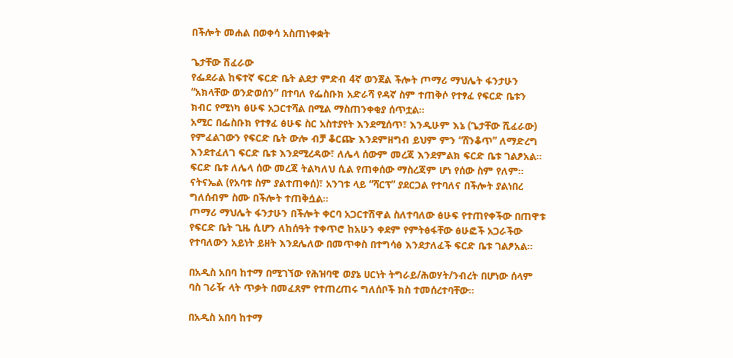በችሎት መሐል በወቀሳ አስጠነቀቋት

ጌታቸው ሽፈራው
የፌደራል ከፍተኛ ፍርድ ቤት ልደታ ምድብ 4ኛ ወንጀል ችሎት ጦማሪ ማህሌት ፋንታሁን “አክላቸው ወንድወሰን” በተባለ የፌስቡክ አድራሻ የዳኛ ስም ተጠቅሶ የተፃፈ የፍርድ ቤቱን ክብር የሚነካ ፅሁፍ አጋርተሻል በሚል ማስጠንቀቂያ ሰጥቷል።
አሚር በፌስቡክ የተፃፈ ፅሁፍ ስር አስተያየት እንደሚሰጥ፣ እንዲሁም እኔ (ጌታቸው ሺፈራው) የምፈልገውን የፍርድ ቤት ውሎ ብቻ ቆርጬ እንደምዘግብ ይህም ምን “ሸንቆጥ” ለማድረግ እንደተፈለገ ፍርድ ቤቱ እንደሚረዳው፣ ለሌላ ሰውም መረጃ እንደምልክ ፍርድ ቤቱ ገልፆአል። ፍርድ ቤቱ ለሌላ ሰው መረጃ ትልካለህ ሲል የጠቀሰው ማስረጃም ሆነ የሰው ስም የለም።
ናትናኤል (የአባቱ ስም ያልተጠቀሰ)፣ አንገቱ ላይ “ሻርፕ” ያደርጋል የተባለና በችሎት ያልነበረ ግለሰብም ስሙ በችሎት ተጠቅሷል።
ጦማሪ ማህሌት ፋንታሁን በችሎት ቀርባ አጋርተሽዋል ስለተባለው ፅሁፍ የተጠየቀችው በጠዋቱ የፍርድ ቤት ጊዜ ሲሆን ለከሰዓት ተቀጥሮ ከአሁን ቀደም የምትፅፋቸው ፅሁፎች አጋራችው የተባለውን አይነት ይዘት እንደሌለው በመጥቀስ በተግሳፅ እንደታለፈች ፍርድ ቤቱ ገልፆአል።

በአዲስ አበባ ከተማ በሚገኘው የሕዝባዊ ወያኔ ሀርነት ትግራይ/ሕወሃት/ንብረት በሆነው ሰላም ባስ ገራዥ ላት ጥቃት በመፈጸም የተጠረጠሩ ግለሰቦች ክስ ተመሰረተባቸው።

በአዲስ አበባ ከተማ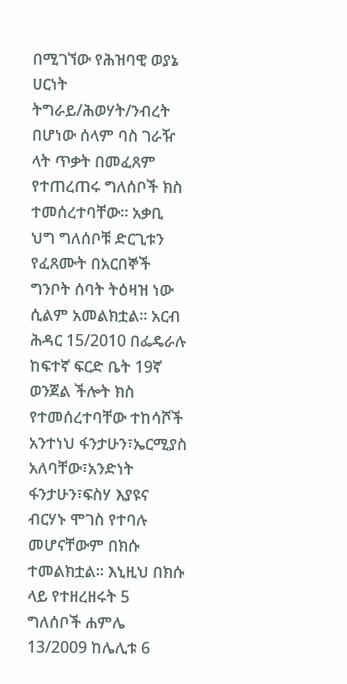በሚገኘው የሕዝባዊ ወያኔ ሀርነት ትግራይ/ሕወሃት/ንብረት በሆነው ሰላም ባስ ገራዥ ላት ጥቃት በመፈጸም የተጠረጠሩ ግለሰቦች ክስ ተመሰረተባቸው። አቃቢ ህግ ግለሰቦቹ ድርጊቱን የፈጸሙት በአርበኞች ግንቦት ሰባት ትዕዛዝ ነው ሲልም አመልክቷል። አርብ ሕዳር 15/2010 በፌዴራሉ ከፍተኛ ፍርድ ቤት 19ኛ ወንጀል ችሎት ክስ የተመሰረተባቸው ተከሳሾች አንተነህ ፋንታሁን፣ኤርሚያስ አለባቸው፣አንድነት ፋንታሁን፣ፍስሃ እያዩና ብርሃኑ ሞገስ የተባሉ መሆናቸውም በክሱ ተመልክቷል። እኒዚህ በክሱ ላይ የተዘረዘሩት 5 ግለሰቦች ሐምሌ 13/2009 ከሌሊቱ 6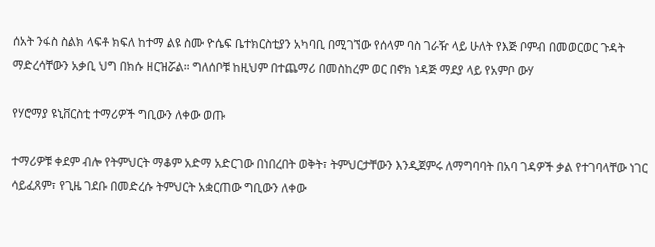ሰአት ንፋስ ስልክ ላፍቶ ክፍለ ከተማ ልዩ ስሙ ዮሴፍ ቤተክርስቲያን አካባቢ በሚገኘው የሰላም ባስ ገራዥ ላይ ሁለት የእጅ ቦምብ በመወርወር ጉዳት ማድረሳቸውን አቃቢ ህግ በክሱ ዘርዝሯል። ግለሰቦቹ ከዚህም በተጨማሪ በመስከረም ወር በኖክ ነዳጅ ማደያ ላይ የአምቦ ውሃ

የሃሮማያ ዩኒቨርስቲ ተማሪዎች ግቢውን ለቀው ወጡ

ተማሪዎቹ ቀደም ብሎ የትምህርት ማቆም አድማ አድርገው በነበረበት ወቅት፣ ትምህርታቸውን እንዲጀምሩ ለማግባባት በአባ ገዳዎች ቃል የተገባላቸው ነገር ሳይፈጸም፣ የጊዜ ገደቡ በመድረሱ ትምህርት አቋርጠው ግቢውን ለቀው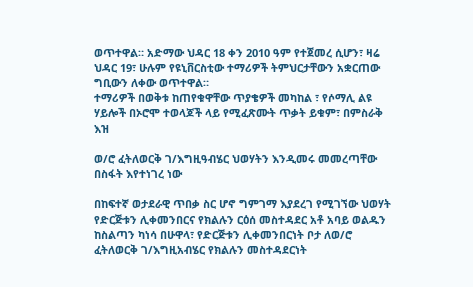ወጥተዋል። አድማው ህዳር 18 ቀን 2010 ዓም የተጀመረ ሲሆን፣ ዛሬ ህዳር 19፣ ሁሉም የዩኒቨርስቲው ተማሪዎች ትምህርታቸውን አቋርጠው ግቢውን ለቀው ወጥተዋል።
ተማሪዎች በወቅቱ ከጠየቁዋቸው ጥያቄዎች መካከል ፣ የሶማሊ ልዩ ሃይሎች በኦሮሞ ተወላጆች ላይ የሚፈጽሙት ጥቃት ይቁም፣ በምስራቅ እዝ

ወ/ሮ ፈትለወርቅ ገ/እግዚዓብሄር ህወሃትን እንዲመሩ መመረጣቸው በስፋት እየተነገረ ነው

በከፍተኛ ወታደራዊ ጥበቃ ስር ሆኖ ግምገማ እያደረገ የሚገኘው ህወሃት የድርጅቱን ሊቀመንበርና የክልሉን ርዕሰ መስተዳደር አቶ አባይ ወልዱን ከስልጣን ካነሳ በሁዋላ፣ የድርጅቱን ሊቀመንበርነት ቦታ ለወ/ሮ ፈትለወርቅ ገ/እግዚአብሄር የክልሉን መስተዳደርነት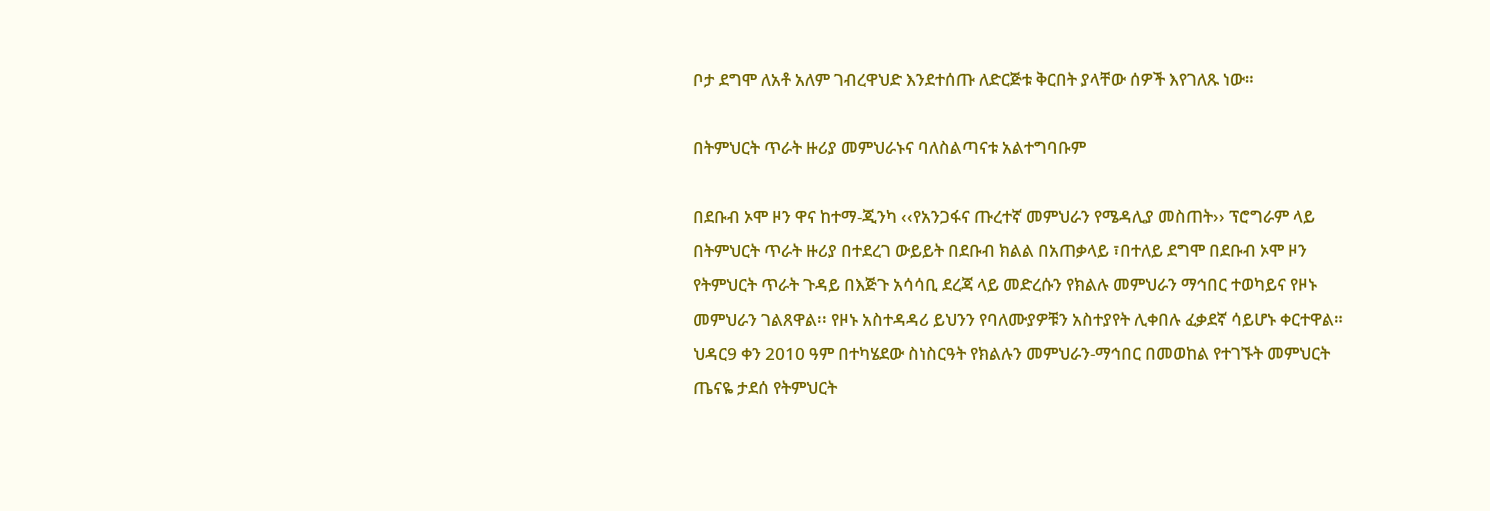ቦታ ደግሞ ለአቶ አለም ገብረዋህድ እንደተሰጡ ለድርጅቱ ቅርበት ያላቸው ሰዎች እየገለጹ ነው።

በትምህርት ጥራት ዙሪያ መምህራኑና ባለስልጣናቱ አልተግባቡም

በደቡብ ኦሞ ዞን ዋና ከተማ-ጂንካ ‹‹የአንጋፋና ጡረተኛ መምህራን የሜዳሊያ መስጠት›› ፕሮግራም ላይ በትምህርት ጥራት ዙሪያ በተደረገ ውይይት በደቡብ ክልል በአጠቃላይ ፣በተለይ ደግሞ በደቡብ ኦሞ ዞን የትምህርት ጥራት ጉዳይ በእጅጉ አሳሳቢ ደረጃ ላይ መድረሱን የክልሉ መምህራን ማኅበር ተወካይና የዞኑ መምህራን ገልጸዋል፡፡ የዞኑ አስተዳዳሪ ይህንን የባለሙያዎቹን አስተያየት ሊቀበሉ ፈቃደኛ ሳይሆኑ ቀርተዋል።
ህዳር9 ቀን 2010 ዓም በተካሄደው ስነስርዓት የክልሉን መምህራን-ማኅበር በመወከል የተገኙት መምህርት ጤናዬ ታደሰ የትምህርት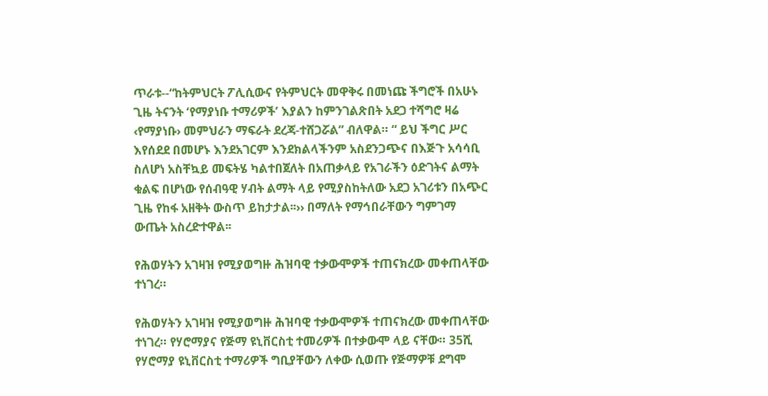ጥራቱ--“ከትምህርት ፖሊሲውና የትምህርት መዋቅሩ በመነጩ ችግሮች በአሁኑ ጊዜ ትናንት ‘የማያነቡ ተማሪዎች’ እያልን ከምንገልጽበት አደጋ ተሻግሮ ዛሬ ‹የማያነቡ› መምህራን ማፍራት ደረጃ-ተሸጋሯል” ብለዋል። “ ይህ ችግር ሥር እየሰደደ በመሆኑ እንደአገርም እንደክልላችንም አስደንጋጭና በእጅጉ አሳሳቢ ስለሆነ አስቸኳይ መፍትሄ ካልተበጀለት በአጠቃላይ የአገራችን ዕድገትና ልማት ቁልፍ በሆነው የሰብዓዊ ሃብት ልማት ላይ የሚያስከትለው አደጋ አገሪቱን በአጭር ጊዜ የከፋ አዘቅት ውስጥ ይከታታል፡፡›› በማለት የማኅበራቸውን ግምገማ ውጤት አስረድተዋል፡፡

የሕወሃትን አገዛዝ የሚያወግዙ ሕዝባዊ ተቃውሞዎች ተጠናክረው መቀጠላቸው ተነገረ።

የሕወሃትን አገዛዝ የሚያወግዙ ሕዝባዊ ተቃውሞዎች ተጠናክረው መቀጠላቸው ተነገረ። የሃሮማያና የጅማ ዩኒቨርስቲ ተመሪዎች በተቃውሞ ላይ ናቸው። 35ሺ የሃሮማያ ዩኒቨርስቲ ተማሪዎች ግቢያቸውን ለቀው ሲወጡ የጅማዎቹ ደግሞ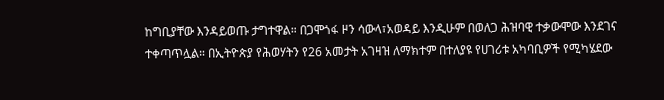ከግቢያቸው እንዳይወጡ ታግተዋል። በጋሞጎፋ ዞን ሳውላ፣አወዳይ እንዲሁም በወለጋ ሕዝባዊ ተቃውሞው እንደገና ተቀጣጥሏል። በኢትዮጵያ የሕወሃትን የ26 አመታት አገዛዝ ለማክተም በተለያዩ የሀገሪቱ አካባቢዎች የሚካሄደው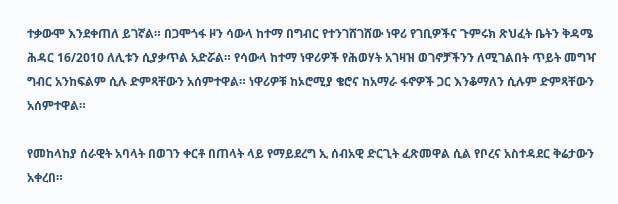ተቃውሞ እንደቀጠለ ይገኛል። በጋሞጎፋ ዞን ሳውላ ከተማ በግብር የተንገሸገሸው ነዋሪ የገቢዎችና ጉምሩክ ጽህፈት ቤትን ቅዳሜ ሕዳር 16/2010 ለሊቱን ሲያቃጥል አድሯል። የሳውላ ከተማ ነዋሪዎች የሕወሃት አገዛዝ ወገኖቻችንን ለሚገልበት ጥይት መግዣ ግብር አንከፍልም ሲሉ ድምጻቸውን አሰምተዋል። ነዋሪዎቹ ከኦሮሚያ ቄሮና ከአማራ ፋኖዎች ጋር እንቆማለን ሲሉም ድምጻቸውን አሰምተዋል።

የመከላከያ ሰራዊት አባላት በወገን ቀርቶ በጠላት ላይ የማይደረግ ኢ ሰብአዊ ድርጊት ፈጽመዋል ሲል የቦረና አስተዳደር ቅሬታውን አቀረበ።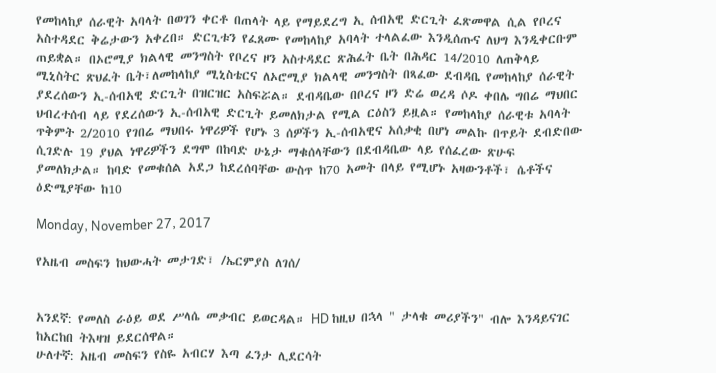የመከላከያ ሰራዊት አባላት በወገን ቀርቶ በጠላት ላይ የማይደረግ ኢ ሰብአዊ ድርጊት ፈጽመዋል ሲል የቦረና አስተዳደር ቅሬታውን አቀረበ። ድርጊቱን የፈጸሙ የመከላከያ አባላት ተላልፈው እንዲሰጡና ለህግ እንዲቀርቡም ጠይቋል። በኦሮሚያ ክልላዊ መንግስት የቦረና ዞን አስተዳደር ጽሕፈት ቤት በሕዳር 14/2010 ለጠቅላይ ሚኒስትር ጽህፈት ቤት፣ለመከላከያ ሚኒስቴርና ለኦሮሚያ ክልላዊ መንግስት በጻፈው ደብዳቤ የመከላከያ ሰራዊት ያደረሰውን ኢ-ሰብአዊ ድርጊት በዝርዝር አስፍሯል። ደብዳቤው በቦረና ዞን ድሬ ወረዳ ሶዶ ቀበሌ ግበሬ ማህበር ህብረተሰብ ላይ የደረሰውን ኢ-ሰብአዊ ድርጊት ይመለክታል የሚል ርዕስን ይዟል። የመከላከያ ሰራዊቱ አባላት ጥቅምት 2/2010 የገበሬ ማህበሩ ነዋሪዎች የሆኑ 3 ሰዎችን ኢ-ሰብአዊና አሰቃቂ በሆነ መልኩ በጥይት ደብድበው ሲገድሉ 19 ያህል ነዋሪዎችን ደግሞ በከባድ ሁኔታ ማቁሰላቸውን በደብዳቤው ላይ የሰፈረው ጽሁፍ ያመለክታል። ከባድ የመቁሰል አደጋ ከደረሰባቸው ውስጥ ከ70 አመት በላይ የሚሆኑ አዛውንቶች፣ ሴቶችና ዕድሜያቸው ከ10

Monday, November 27, 2017

የአዜብ መስፍን ከህውሓት መታገድ፣ /ኤርምያስ ለገሰ/


አንደኛ: የመለስ ራዕይ ወደ ሥላሴ መቃብር ይወርዳል። HD ከዚህ በኋላ " ታላቁ መሪያችን" ብሎ እንዳይናገር ከአርከበ ትእዛዝ ይደርሰዋል።
ሁለተኛ: አዜብ መስፍን የስዬ አብርሃ እጣ ፈንታ ሊደርሳት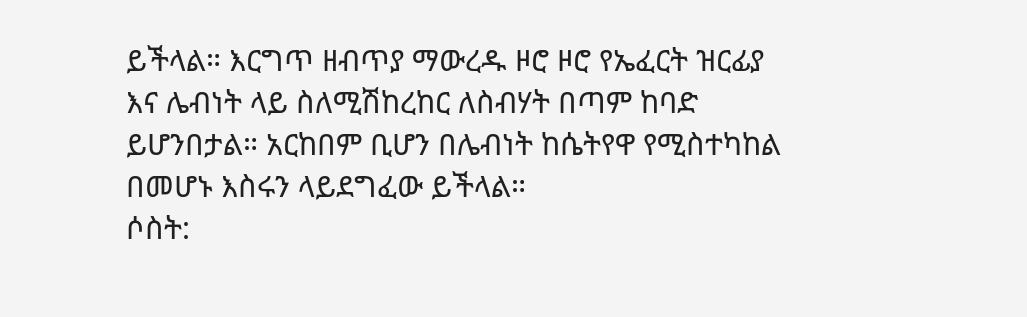ይችላል። እርግጥ ዘብጥያ ማውረዱ ዞሮ ዞሮ የኤፈርት ዝርፊያ እና ሌብነት ላይ ስለሚሽከረከር ለስብሃት በጣም ከባድ ይሆንበታል። አርከበም ቢሆን በሌብነት ከሴትየዋ የሚስተካከል በመሆኑ እስሩን ላይደግፈው ይችላል።
ሶስት: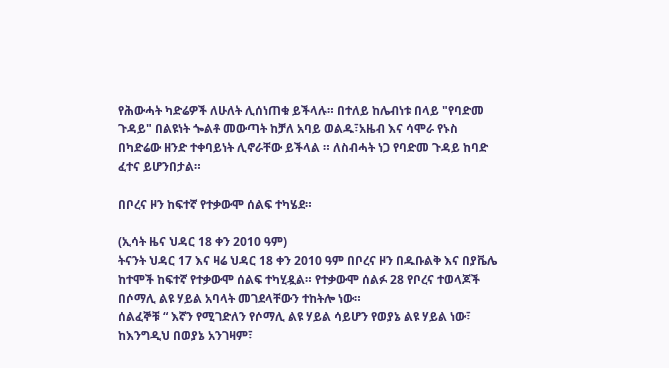የሕውሓት ካድሬዎች ለሁለት ሊሰነጠቁ ይችላሉ። በተለይ ከሌብነቱ በላይ "የባድመ ጉዳይ" በልዩነት ጐልቶ መውጣት ከቻለ አባይ ወልዱ፣አዜብ እና ሳሞራ የኑስ በካድሬው ዘንድ ተቀባይነት ሊኖራቸው ይችላል ። ለስብሓት ነጋ የባድመ ጉዳይ ከባድ ፈተና ይሆንበታል።

በቦረና ዞን ከፍተኛ የተቃውሞ ሰልፍ ተካሄደ።

(ኢሳት ዜና ህዳር 18 ቀን 2010 ዓም)
ትናንት ህዳር 17 እና ዛሬ ህዳር 18 ቀን 2010 ዓም በቦረና ዞን በዱቡልቅ እና በያቬሌ ከተሞች ከፍተኛ የተቃውሞ ሰልፍ ተካሂዷል። የተቃውሞ ሰልፉ 28 የቦረና ተወላጆች በሶማሊ ልዩ ሃይል አባላት መገደላቸውን ተከትሎ ነው።
ሰልፈኞቹ “ እኛን የሚገድለን የሶማሊ ልዩ ሃይል ሳይሆን የወያኔ ልዩ ሃይል ነው፣ ከእንግዲህ በወያኔ አንገዛም፣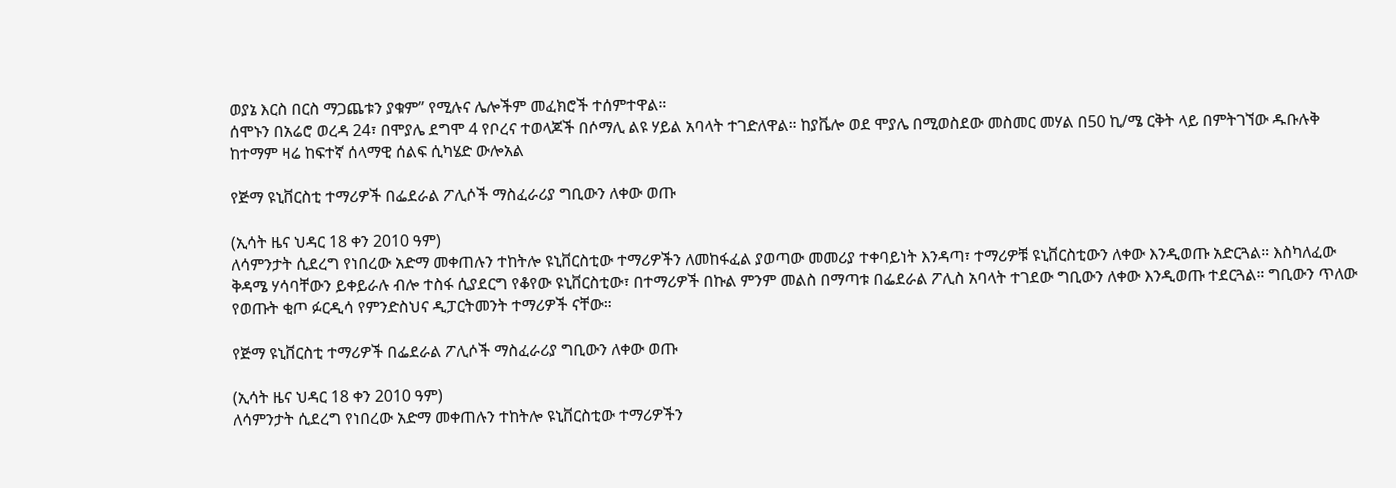ወያኔ እርስ በርስ ማጋጨቱን ያቁም” የሚሉና ሌሎችም መፈክሮች ተሰምተዋል።
ሰሞኑን በአሬሮ ወረዳ 24፣ በሞያሌ ደግሞ 4 የቦረና ተወላጆች በሶማሊ ልዩ ሃይል አባላት ተገድለዋል። ከያቬሎ ወደ ሞያሌ በሚወስደው መስመር መሃል በ50 ኪ/ሜ ርቅት ላይ በምትገኘው ዱቡሉቅ ከተማም ዛሬ ከፍተኛ ሰላማዊ ሰልፍ ሲካሄድ ውሎአል

የጅማ ዩኒቨርስቲ ተማሪዎች በፌደራል ፖሊሶች ማስፈራሪያ ግቢውን ለቀው ወጡ

(ኢሳት ዜና ህዳር 18 ቀን 2010 ዓም)
ለሳምንታት ሲደረግ የነበረው አድማ መቀጠሉን ተከትሎ ዩኒቨርስቲው ተማሪዎችን ለመከፋፈል ያወጣው መመሪያ ተቀባይነት እንዳጣ፣ ተማሪዎቹ ዩኒቨርስቲውን ለቀው እንዲወጡ አድርጓል። እስካለፈው ቅዳሜ ሃሳባቸውን ይቀይራሉ ብሎ ተስፋ ሲያደርግ የቆየው ዩኒቨርስቲው፣ በተማሪዎች በኩል ምንም መልስ በማጣቱ በፌደራል ፖሊስ አባላት ተገደው ግቢውን ለቀው እንዲወጡ ተደርጓል። ግቢውን ጥለው የወጡት ቂጦ ፉርዲሳ የምንድስህና ዲፓርትመንት ተማሪዎች ናቸው።

የጅማ ዩኒቨርስቲ ተማሪዎች በፌደራል ፖሊሶች ማስፈራሪያ ግቢውን ለቀው ወጡ

(ኢሳት ዜና ህዳር 18 ቀን 2010 ዓም)
ለሳምንታት ሲደረግ የነበረው አድማ መቀጠሉን ተከትሎ ዩኒቨርስቲው ተማሪዎችን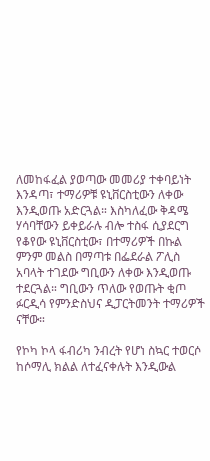ለመከፋፈል ያወጣው መመሪያ ተቀባይነት እንዳጣ፣ ተማሪዎቹ ዩኒቨርስቲውን ለቀው እንዲወጡ አድርጓል። እስካለፈው ቅዳሜ ሃሳባቸውን ይቀይራሉ ብሎ ተስፋ ሲያደርግ የቆየው ዩኒቨርስቲው፣ በተማሪዎች በኩል ምንም መልስ በማጣቱ በፌደራል ፖሊስ አባላት ተገደው ግቢውን ለቀው እንዲወጡ ተደርጓል። ግቢውን ጥለው የወጡት ቂጦ ፉርዲሳ የምንድስህና ዲፓርትመንት ተማሪዎች ናቸው።

የኮካ ኮላ ፋብሪካ ንብረት የሆነ ስኳር ተወርሶ ከሶማሊ ክልል ለተፈናቀሉት እንዲውል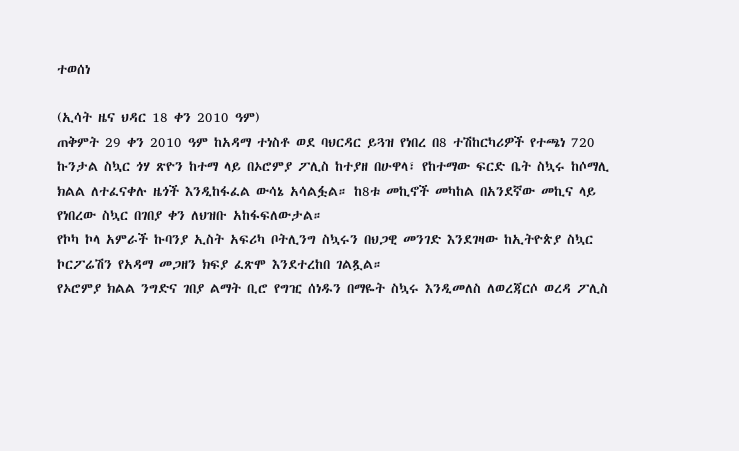ተወሰነ

(ኢሳት ዜና ህዳር 18 ቀን 2010 ዓም)
ጠቅምት 29 ቀን 2010 ዓም ከአዳማ ተነስቶ ወደ ባህርዳር ይጓዝ የነበረ በ8 ተሽከርካሪዎች የተጫነ 720 ኩንታል ስኳር ጎሃ ጽዮን ከተማ ላይ በኦሮምያ ፖሊስ ከተያዘ በሁዋላ፣ የከተማው ፍርድ ቤት ስኳሩ ከሶማሊ ክልል ለተፈናቀሉ ዜጎች እንዲከፋፈል ውሳኔ አሳልፏል። ከ8ቱ መኪኖች መካከል በአንደኛው መኪና ላይ የነበረው ስኳር በገበያ ቀን ለህዝቡ አከፋፍለውታል።
የኮካ ኮላ አምራች ኩባንያ ኢስት አፍሪካ ቦትሊንግ ስኳሩን በህጋዊ መንገድ እንደገዛው ከኢትዮጵያ ስኳር ኮርፖሬሽን የአዳማ መጋዘን ክፍያ ፈጽሞ እንደተረከበ ገልጿል።
የኦሮምያ ክልል ንግድና ገበያ ልማት ቢሮ የግዢ ሰነዱን በማዬት ስኳሩ እንዲመለስ ለወረጃርሶ ወረዳ ፖሊስ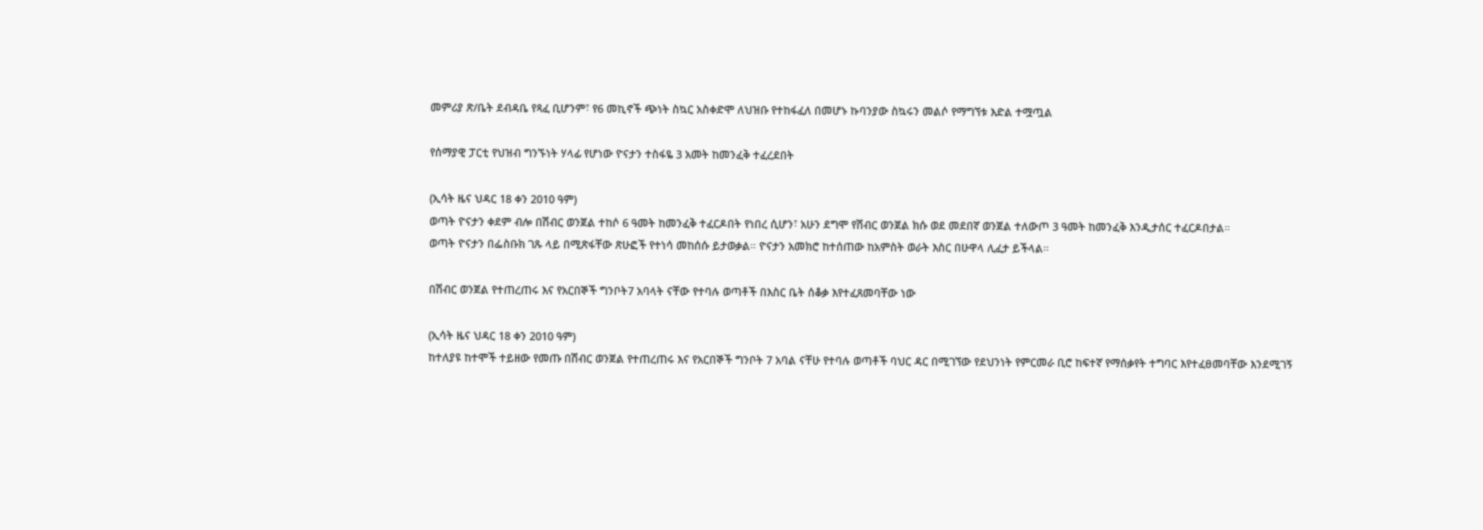መምሪያ ጽ/ቤት ደብዳቤ የጻፈ ቢሆንም፣ የ6 መኪኖች ጭነት ስኳር አስቀድሞ ለህዝቡ የተከፋፈለ በመሆኑ ኩባንያው ስኳሩን መልሶ የማግኘቱ እድል ተሟጧል

የሰማያዊ ፓርቲ የህዝብ ግንኙነት ሃላፊ የሆነው ዮናታን ተስፋዬ 3 አመት ከመንፈቅ ተፈረደበት

(ኢሳት ዜና ህዳር 18 ቀን 2010 ዓም)
ወጣት ዮናታን ቀደም ብሎ በሽብር ወንጀል ተከሶ 6 ዓመት ከመንፈቅ ተፈርዶበት የነበረ ሲሆን፣ አሁን ደግሞ የሽብር ወንጀል ክሱ ወደ መደበኛ ወንጀል ተለውጦ 3 ዓመት ከመንፈቅ እንዲታሰር ተፈርዶበታል።
ወጣት ዮናታን በፌስቡክ ገጹ ላይ በሚጽፋቸው ጽሁፎች የተነሳ መከሰሱ ይታወቃል። ዮናታን አመክሮ ከተሰጠው ከአምስት ወራት እስር በሁዋላ ሊፈታ ይችላል።

በሽብር ወንጀል የተጠረጠሩ እና የአርበኞች ግንቦት7 አባላት ናቸው የተባሉ ወጣቶች በእስር ቤት ሰቆቃ እየተፈጸመባቸው ነው

(ኢሳት ዜና ህዳር 18 ቀን 2010 ዓም)
ከተለያዩ ከተሞች ተይዘው የመጡ በሽብር ወንጀል የተጠረጠሩ እና የአርበኞች ግንቦት 7 አባል ናቸሁ የተባሉ ወጣቶች ባህር ዳር በሚገኘው የደህንነት የምርመራ ቢሮ ከፍተኛ የማሰቃየት ተግባር እየተፈፀመባቸው እንደሚገኝ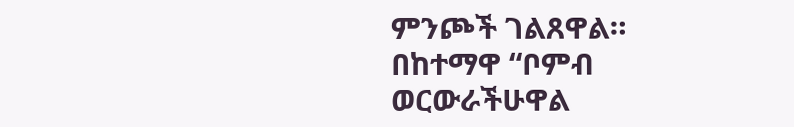ምንጮች ገልጸዋል። በከተማዋ “ቦምብ ወርውራችሁዋል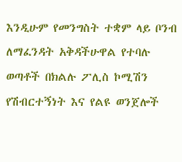እንዲሁም የመንግስት ተቋም ላይ ቦንብ ለማፈንዳት አቅዳችሁዋል የተባሉ ወጣቶች በክልሉ ፖሊስ ኮሚሽን የሽብርተኝነት እና የልዩ ወንጀሎች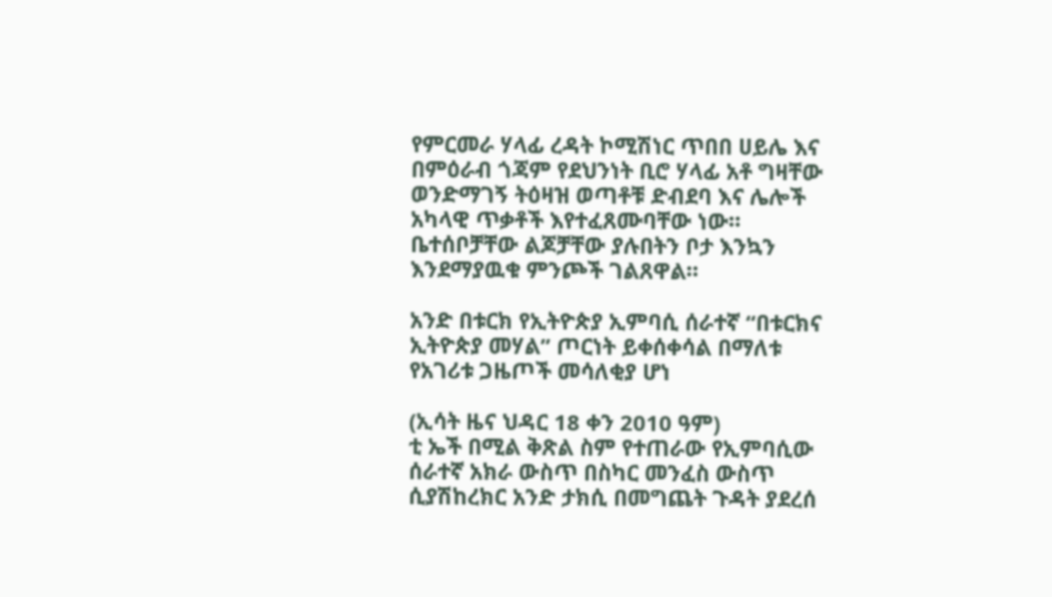የምርመራ ሃላፊ ረዳት ኮሚሽነር ጥበበ ሀይሌ እና በምዕራብ ጎጃም የደህንነት ቢሮ ሃላፊ አቶ ግዛቸው ወንድማገኝ ትዕዛዝ ወጣቶቹ ድብደባ እና ሌሎች አካላዊ ጥቃቶች እየተፈጸሙባቸው ነው። ቤተሰቦቻቸው ልጆቻቸው ያሉበትን ቦታ እንኳን እንደማያዉቁ ምንጮች ገልጸዋል።

አንድ በቱርክ የኢትዮጵያ ኢምባሲ ሰራተኛ “በቱርክና ኢትዮጵያ መሃል” ጦርነት ይቀሰቀሳል በማለቱ የአገሪቱ ጋዜጦች መሳለቂያ ሆነ

(ኢሳት ዜና ህዳር 18 ቀን 2010 ዓም)
ቲ ኤች በሚል ቅጽል ስም የተጠራው የኢምባሲው ሰራተኛ አክራ ውስጥ በስካር መንፈስ ውስጥ ሲያሽከረክር አንድ ታክሲ በመግጨት ጉዳት ያደረሰ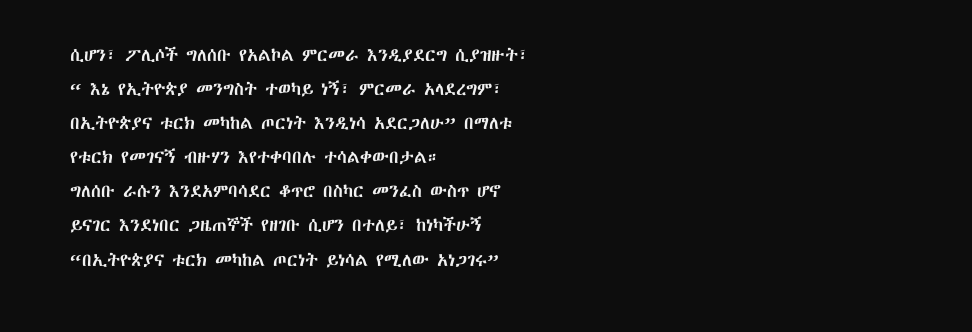ሲሆን፣ ፖሊሶች ግለሰቡ የአልኮል ምርመራ እንዲያደርግ ሲያዝዙት፣ “ እኔ የኢትዮጵያ መንግስት ተወካይ ነኝ፣ ምርመራ አላደረግም፣ በኢትዮጵያና ቱርክ መካከል ጦርነት እንዲነሳ አደርጋለሁ” በማለቱ የቱርክ የመገናኝ ብዙሃን እየተቀባበሉ ተሳልቀውበታል።
ግለሰቡ ራሱን እንደአምባሳደር ቆጥሮ በስካር መንፈስ ውስጥ ሆኖ ይናገር እንደነበር ጋዜጠኞች የዘገቡ ሲሆን በተለይ፣ ከነካችሁኝ “በኢትዮጵያና ቱርክ መካከል ጦርነት ይነሳል የሚለው አነጋገሩ”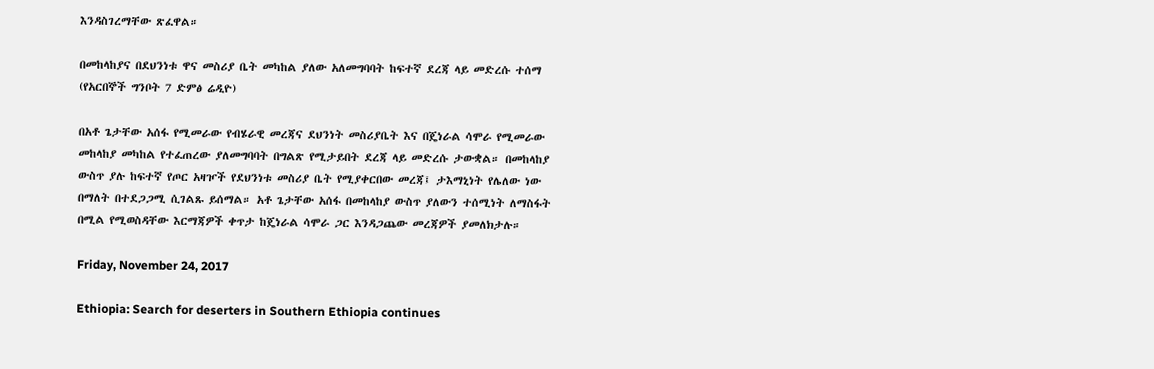እንዳስገረማቸው ጽፈዋል።

በመከላከያና በደህንነቱ ዋና መስሪያ ቤት መካከል ያለው አለመግባባት ከፍተኛ ደረጃ ላይ መድረሱ ተሰማ (የአርበኞች ግንቦት 7 ድምፅ ሬዲዮ)

በአቶ ጌታቸው አሰፋ የሚመራው የብሄራዊ መረጃና ደህንነት መስሪያቤት እና በጄነራል ሳሞራ የሚመራው መከላከያ መካከል የተፈጠረው ያለመግባባት በግልጽ የሚታይበት ደረጃ ላይ መድረሱ ታውቋል። በመከላከያ ውስጥ ያሉ ከፍተኛ የጦር አዛዦች የደህንነቱ መስሪያ ቤት የሚያቀርበው መረጃ፤ ታእማኒነት የሌለው ነው በማለት በተደጋጋሚ ሲገልጹ ይሰማል። አቶ ጌታቸው አሰፋ በመከላከያ ውስጥ ያለውን ተሰሚነት ለማስፋት በሚል የሚወስዳቸው እርማጃዎች ቀጥታ ከጄነራል ሳሞራ ጋር እንዳጋጨው መረጃዎች ያመለክታሉ።

Friday, November 24, 2017

Ethiopia: Search for deserters in Southern Ethiopia continues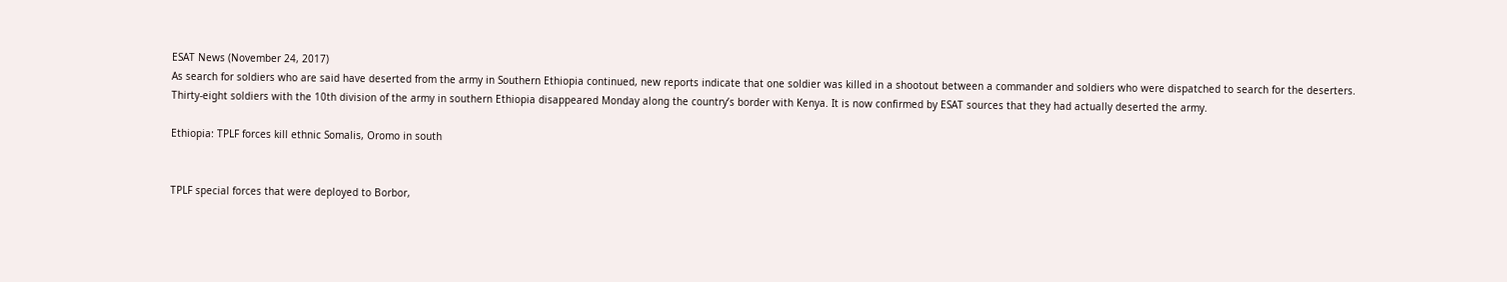ESAT News (November 24, 2017)
As search for soldiers who are said have deserted from the army in Southern Ethiopia continued, new reports indicate that one soldier was killed in a shootout between a commander and soldiers who were dispatched to search for the deserters.
Thirty-eight soldiers with the 10th division of the army in southern Ethiopia disappeared Monday along the country’s border with Kenya. It is now confirmed by ESAT sources that they had actually deserted the army.

Ethiopia: TPLF forces kill ethnic Somalis, Oromo in south


TPLF special forces that were deployed to Borbor,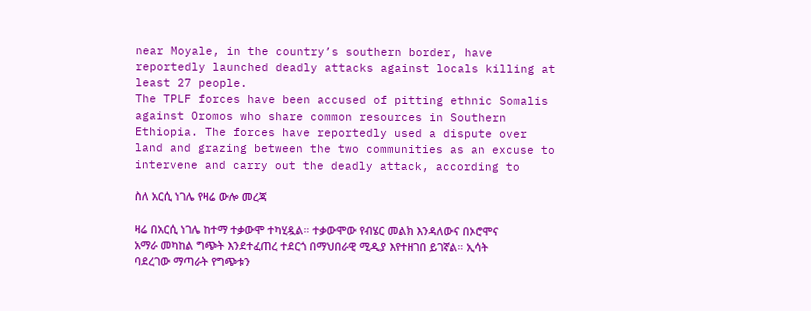near Moyale, in the country’s southern border, have reportedly launched deadly attacks against locals killing at least 27 people.
The TPLF forces have been accused of pitting ethnic Somalis against Oromos who share common resources in Southern Ethiopia. The forces have reportedly used a dispute over land and grazing between the two communities as an excuse to intervene and carry out the deadly attack, according to

ስለ አርሲ ነገሌ የዛሬ ውሎ መረጃ

ዛሬ በአርሲ ነገሌ ከተማ ተቃውሞ ተካሂዷል። ተቃውሞው የብሄር መልክ እንዳለውና በኦሮሞና አማራ መካከል ግጭት እንደተፈጠረ ተደርጎ በማህበራዊ ሚዲያ እየተዘገበ ይገኛል። ኢሳት ባደረገው ማጣራት የግጭቱን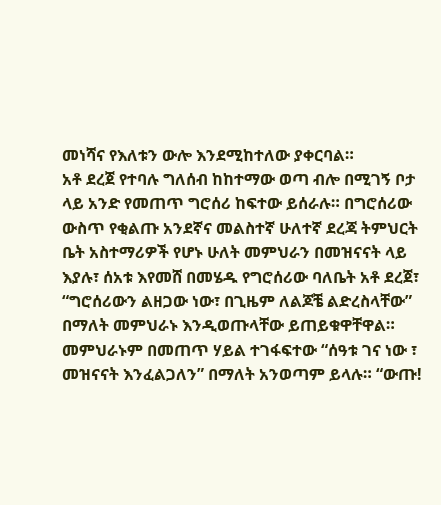መነሻና የእለቱን ውሎ እንደሚከተለው ያቀርባል።
አቶ ደረጀ የተባሉ ግለሰብ ከከተማው ወጣ ብሎ በሚገኝ ቦታ ላይ አንድ የመጠጥ ግሮሰሪ ከፍተው ይሰራሉ። በግሮሰሪው ውስጥ የቂልጡ አንደኛና መልስተኛ ሁለተኛ ደረጃ ትምህርት ቤት አስተማሪዎች የሆኑ ሁለት መምህራን በመዝናናት ላይ እያሉ፣ ሰአቱ እየመሸ በመሄዱ የግሮሰሪው ባለቤት አቶ ደረጀ፣ “ግሮሰሪውን ልዘጋው ነው፣ በጊዜም ለልጆቼ ልድረስላቸው” በማለት መምህራኑ እንዲወጡላቸው ይጠይቁዋቸዋል። መምህራኑም በመጠጥ ሃይል ተገፋፍተው “ሰዓቱ ገና ነው ፣ መዝናናት እንፈልጋለን” በማለት አንወጣም ይላሉ። “ውጡ!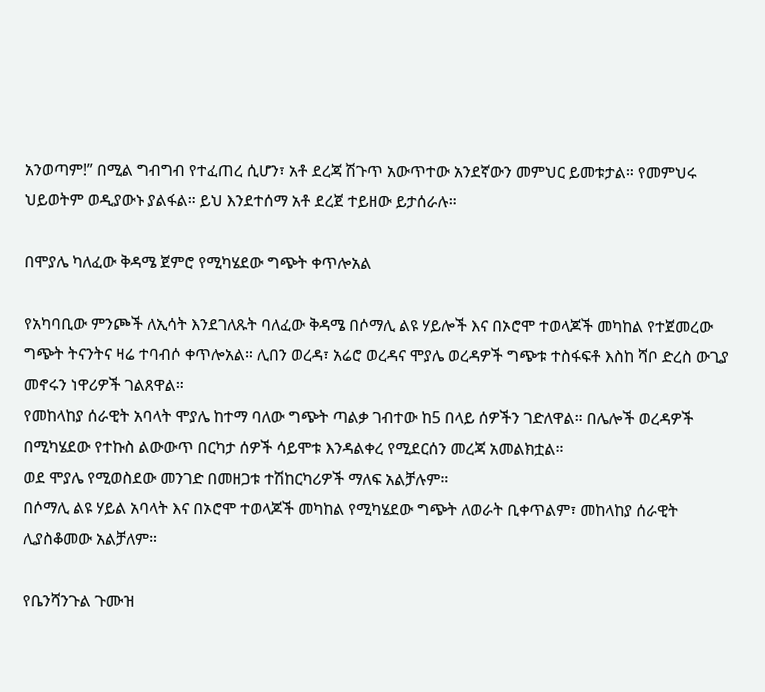አንወጣም!” በሚል ግብግብ የተፈጠረ ሲሆን፣ አቶ ደረጃ ሽጉጥ አውጥተው አንደኛውን መምህር ይመቱታል። የመምህሩ ህይወትም ወዲያውኑ ያልፋል። ይህ እንደተሰማ አቶ ደረጀ ተይዘው ይታሰራሉ።

በሞያሌ ካለፈው ቅዳሜ ጀምሮ የሚካሄደው ግጭት ቀጥሎአል

የአካባቢው ምንጮች ለኢሳት እንደገለጹት ባለፈው ቅዳሜ በሶማሊ ልዩ ሃይሎች እና በኦሮሞ ተወላጆች መካከል የተጀመረው ግጭት ትናንትና ዛሬ ተባብሶ ቀጥሎአል። ሊበን ወረዳ፣ አሬሮ ወረዳና ሞያሌ ወረዳዎች ግጭቱ ተስፋፍቶ እስከ ሻቦ ድረስ ውጊያ መኖሩን ነዋሪዎች ገልጸዋል።
የመከላከያ ሰራዊት አባላት ሞያሌ ከተማ ባለው ግጭት ጣልቃ ገብተው ከ5 በላይ ሰዎችን ገድለዋል። በሌሎች ወረዳዎች በሚካሄደው የተኩስ ልውውጥ በርካታ ሰዎች ሳይሞቱ እንዳልቀረ የሚደርሰን መረጃ አመልክቷል።
ወደ ሞያሌ የሚወስደው መንገድ በመዘጋቱ ተሽከርካሪዎች ማለፍ አልቻሉም።
በሶማሊ ልዩ ሃይል አባላት እና በኦሮሞ ተወላጆች መካከል የሚካሄደው ግጭት ለወራት ቢቀጥልም፣ መከላከያ ሰራዊት ሊያስቆመው አልቻለም።

የቤንሻንጉል ጉሙዝ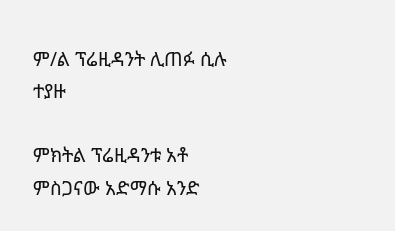ም/ል ፕሬዚዳንት ሊጠፉ ሲሉ ተያዙ

ምክትል ፕሬዚዳንቱ አቶ ምስጋናው አድማሱ አንድ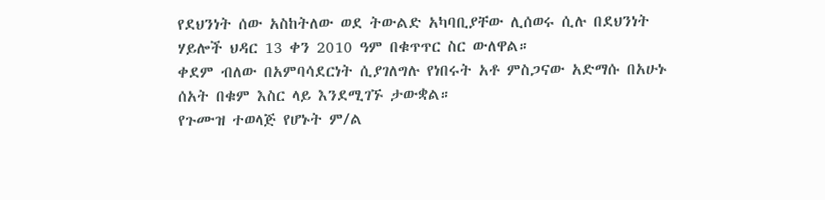የደህንነት ሰው አስከትለው ወደ ትውልድ አካባቢያቸው ሊሰወሩ ሲሉ በደህንነት ሃይሎች ህዳር 13 ቀን 2010 ዓም በቁጥጥር ስር ውለዋል።
ቀደም ብለው በአምባሳደርነት ሲያገለግሉ የነበሩት አቶ ምስጋናው አድማሱ በአሁኑ ሰአት በቁም እስር ላይ እንደሚገኙ ታውቋል።
የጉሙዝ ተወላጅ የሆኑት ም/ል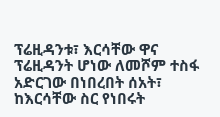ፕሬዚዳንቱ፣ እርሳቸው ዋና ፕሬዚዳንት ሆነው ለመሾም ተስፋ አድርገው በነበረበት ሰአት፣ ከእርሳቸው ስር የነበሩት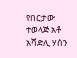የበርታው ተወላጅ አቶ አሻድሊ ሃሰን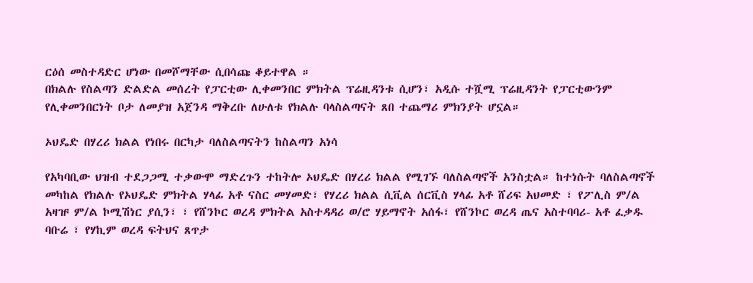ርዕሰ መስተዳድር ሆነው በመሾማቸው ሲበሳጩ ቆይተዋል ።
በክልሉ የስልጣን ድልድል መሰረት የፓርቲው ሊቀመንበር ምክትል ፕሬዚዳንቱ ሲሆን፣ አዲሱ ተሿሚ ፕሬዚዳንት የፓርቲውንም የሊቀመንበርነት ቦታ ለመያዝ አጀንዳ ማቅረቡ ለሁለቱ የክልሉ ባላስልጣናት ጸበ ተጨማሪ ምክንያት ሆኗል።

ኦህዴድ በሃረሪ ክልል የነበሩ በርካታ ባለስልጣናትን ከስልጣን አነሳ

የአካባቢው ህዝብ ተደጋጋሚ ተቃውሞ ማድረጉን ተከትሎ ኦህዴድ በሃረሪ ክልል የሚገኙ ባለስልጣኖች አንስቷል። ከተነሱት ባለስልጣኖች መካከል የክልሉ የኦህዴድ ምክትል ሃላፊ አቶ ናስር መሃመድ፣ የሃረሪ ክልል ሲቪል ሰርቪስ ሃላፊ አቶ ሸሪፍ አህመድ ፣ የፖሊስ ም/ል አዛዡ ም/ል ኮሚሽነር ያሲን፣ ፣ የሸንኮር ወረዳ ምክትል አስተዳዳሪ ወ/ሮ ሃይማኖት አሰፋ፣ የሸንኮር ወረዳ ጤና አስተባባሪ- አቶ ፈቃዱ ባቡሬ ፣ የሃኪም ወረዳ ፍትህና ጸጥታ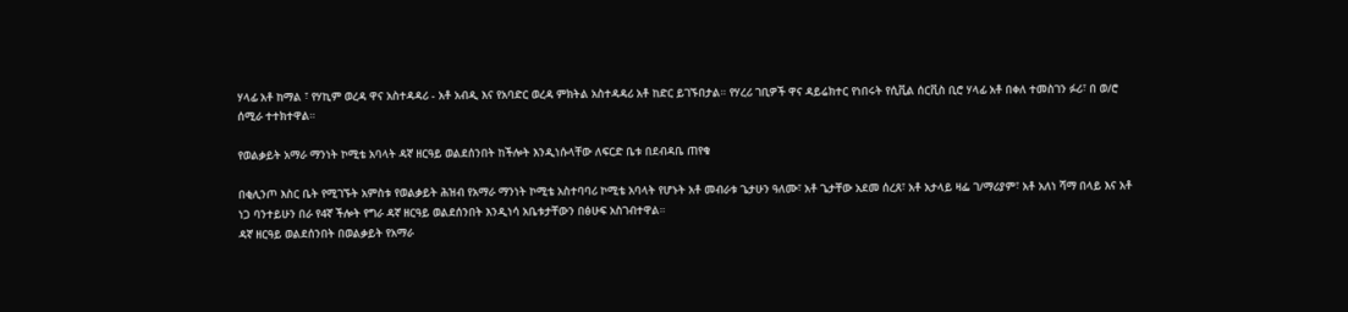ሃላፊ አቶ ከማል ፣ የሃኪም ወረዳ ዋና አስተዳዳሪ - አቶ አብዲ እና የአባድር ወረዳ ምክትል አስተዳዳሪ አቶ ከድር ይገኙበታል። የሃረሪ ገቢዎች ዋና ዳይሬክተር የነበሩት የሲቪል ሰርቪስ ቢሮ ሃላፊ አቶ በቀለ ተመስገን ፉሪ፣ በ ወ/ሮ ሰሚራ ተተክተዋል።

የወልቃይት አማራ ማንነት ኮሚቴ አባላት ዳኛ ዘርዓይ ወልደሰንበት ከችሎት እንዲነሱላቸው ለፍርድ ቤቱ በደብዳቤ ጠየቁ

በቂሊንጦ እስር ቤት የሚገኙት አምስቱ የወልቃይት ሕዝብ የአማራ ማንነት ኮሚቴ አስተባባሪ ኮሚቴ አባላት የሆኑት አቶ መብራቱ ጌታሁን ዓለሙ፣ አቶ ጌታቸው አደመ ሰረጸ፣ አቶ አታላይ ዛፌ ገ/ማሪያም፣ አቶ አለነ ሻማ በላይ እና አቶ ነጋ ባንተይሁን በራ የ4ኛ ችሎት የግራ ዳኛ ዘርዓይ ወልደሰንበት እንዲነሳ አቤቱታቸውን በፅሁፍ አስገብተዋል።
ዳኛ ዘርዓይ ወልደሰንበት በወልቃይት የአማራ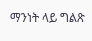ማንነት ላይ ግልጽ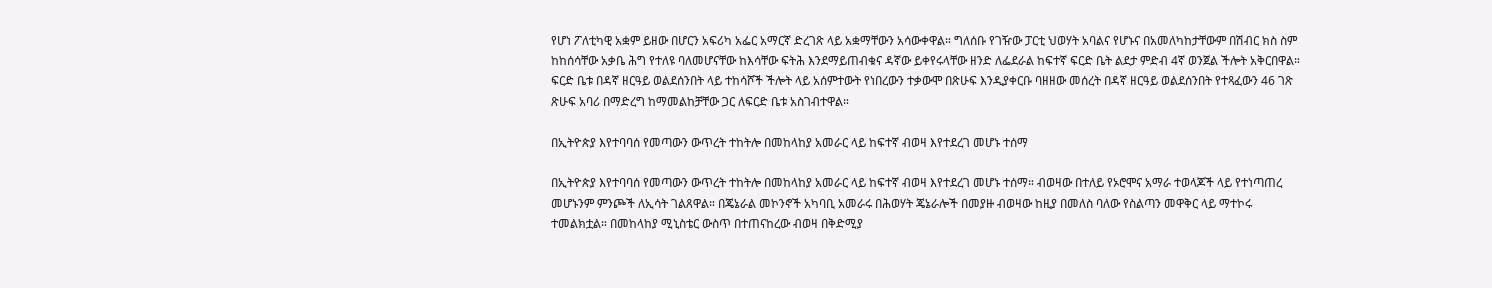የሆነ ፖለቲካዊ አቋም ይዘው በሆርን አፍሪካ አፌር አማርኛ ድረገጽ ላይ አቋማቸውን አሳውቀዋል። ግለሰቡ የገዥው ፓርቲ ህወሃት አባልና የሆኑና በአመለካከታቸውም በሽብር ክስ ስም ከከሰሳቸው አቃቤ ሕግ የተለዩ ባለመሆናቸው ከእሳቸው ፍትሕ እንደማይጠብቁና ዳኛው ይቀየሩላቸው ዘንድ ለፌደራል ከፍተኛ ፍርድ ቤት ልደታ ምድብ 4ኛ ወንጀል ችሎት አቅርበዋል። ፍርድ ቤቱ በዳኛ ዘርዓይ ወልደሰንበት ላይ ተከሳሾች ችሎት ላይ አሰምተውት የነበረውን ተቃውሞ በጽሁፍ እንዲያቀርቡ ባዘዘው መሰረት በዳኛ ዘርዓይ ወልደሰንበት የተጻፈውን 46 ገጽ ጽሁፍ አባሪ በማድረግ ከማመልከቻቸው ጋር ለፍርድ ቤቱ አስገብተዋል።

በኢትዮጵያ እየተባባሰ የመጣውን ውጥረት ተከትሎ በመከላከያ አመራር ላይ ከፍተኛ ብወዛ እየተደረገ መሆኑ ተሰማ

በኢትዮጵያ እየተባባሰ የመጣውን ውጥረት ተከትሎ በመከላከያ አመራር ላይ ከፍተኛ ብወዛ እየተደረገ መሆኑ ተሰማ። ብወዛው በተለይ የኦሮሞና አማራ ተወላጆች ላይ የተነጣጠረ መሆኑንም ምንጮች ለኢሳት ገልጸዋል። በጄኔራል መኮንኖች አካባቢ አመራሩ በሕወሃት ጄኔራሎች በመያዙ ብወዛው ከዚያ በመለስ ባለው የስልጣን መዋቅር ላይ ማተኮሩ ተመልክቷል። በመከላከያ ሚኒስቴር ውስጥ በተጠናከረው ብወዛ በቅድሚያ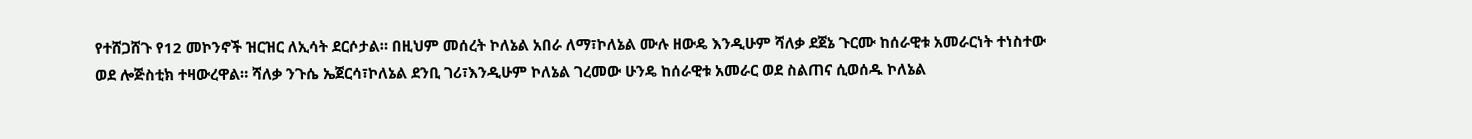የተሸጋሸጉ የ12 መኮንኖች ዝርዝር ለኢሳት ደርሶታል። በዚህም መሰረት ኮለኔል አበራ ለማ፣ኮለኔል ሙሉ ዘውዴ እንዲሁም ሻለቃ ደጀኔ ጉርሙ ከሰራዊቱ አመራርነት ተነስተው ወደ ሎጅስቲክ ተዛውረዋል። ሻለቃ ንጉሴ ኤጀርሳ፣ኮለኔል ደንቢ ገሪ፣እንዲሁም ኮለኔል ገረመው ሁንዴ ከሰራዊቱ አመራር ወደ ስልጠና ሲወሰዱ ኮለኔል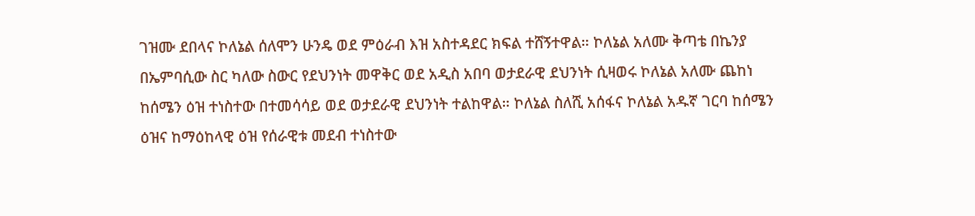ገዝሙ ደበላና ኮለኔል ሰለሞን ሁንዴ ወደ ምዕራብ እዝ አስተዳደር ክፍል ተሸኝተዋል። ኮለኔል አለሙ ቅጣቴ በኬንያ በኤምባሲው ስር ካለው ስውር የደህንነት መዋቅር ወደ አዲስ አበባ ወታደራዊ ደህንነት ሲዛወሩ ኮለኔል አለሙ ጨከነ ከሰሜን ዕዝ ተነስተው በተመሳሳይ ወደ ወታደራዊ ደህንነት ተልከዋል። ኮለኔል ስለሺ አሰፋና ኮለኔል አዱኛ ገርባ ከሰሜን ዕዝና ከማዕከላዊ ዕዝ የሰራዊቱ መደብ ተነስተው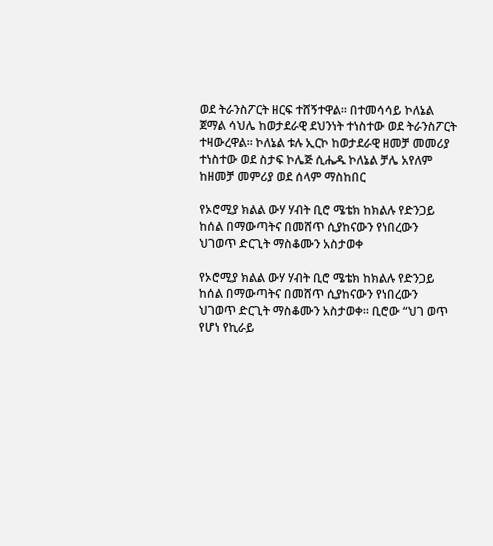ወደ ትራንስፖርት ዘርፍ ተሸኝተዋል። በተመሳሳይ ኮለኔል ጀማል ሳህሌ ከወታደራዊ ደህንነት ተነስተው ወደ ትራንስፖርት ተዛውረዋል። ኮለኔል ቱሉ ኢርኮ ከወታደራዊ ዘመቻ መመሪያ ተነስተው ወደ ስታፍ ኮሌጅ ሲሔዱ ኮለኔል ቻሌ አየለም ከዘመቻ መምሪያ ወደ ሰላም ማስከበር

የኦሮሚያ ክልል ውሃ ሃብት ቢሮ ሜቴክ ከክልሉ የድንጋይ ከሰል በማውጣትና በመሸጥ ሲያከናውን የነበረውን ህገወጥ ድርጊት ማስቆሙን አስታወቀ

የኦሮሚያ ክልል ውሃ ሃብት ቢሮ ሜቴክ ከክልሉ የድንጋይ ከሰል በማውጣትና በመሸጥ ሲያከናውን የነበረውን ህገወጥ ድርጊት ማስቆሙን አስታወቀ። ቢሮው “ህገ ወጥ የሆነ የኪራይ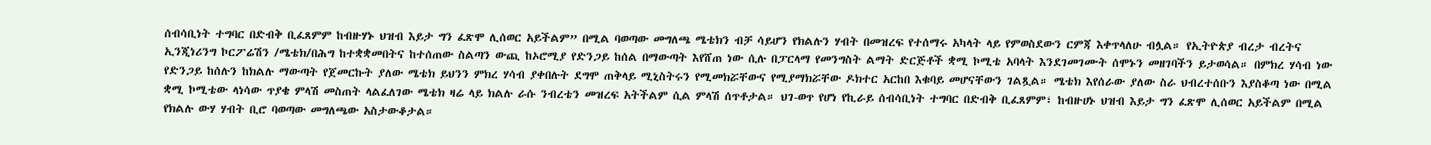ሰብሳቢነት ተግባር በድብቅ ቢፈጸምም ከብዙሃኑ ህዝብ እይታ ግን ፈጽሞ ሊሰወር አይችልም” በሚል ባወጣው መግለጫ ሜቴክን ብቻ ሳይሆን የክልሉን ሃብት በመዝረፍ የተሰማሩ አካላት ላይ የምወስደውን ርምጃ እቀጥላለሁ ብሏል። የኢትዮጵያ ብረታ ብረትና ኢንጂነሪንግ ኮርፖሬሽን /ሜቴክ/በሕግ ከተቋቋመበትና ከተሰጠው ስልጣን ውጪ ከኦሮሚያ የድንጋይ ከሰል በማውጣት እየሸጠ ነው ሲሉ በፓርላማ የመንግስት ልማት ድርጅቶች ቋሚ ኮሚቴ አባላት እንደገመገሙት ሰሞኑን መዘገባችን ይታወሳል። በምክረ ሃሳብ ነው የድንጋይ ከሰሉን ከክልሉ ማውጣት የጀመርኩት ያለው ሜቴክ ይህንን ምክረ ሃሳብ ያቀበሉት ደግሞ ጠቅላይ ሚኒስትሩን የሚመክሯቸውና የሚያማክሯቸው ዶክተር አርከበ እቁባይ መሆናቸውን ገልጿል። ሜቴክ እየሰራው ያለው ስራ ህብረተሰቡን እያስቆጣ ነው በሚል ቋሚ ኮሚቴው ላነሳው ጥያቄ ምላሽ መስጠት ላልፈለገው ሜቴክ ዛሬ ላይ ክልሉ ራሱ ንብረቴን መዝረፍ አትችልም ሲል ምላሽ ሰጥቶታል። ህገ-ወጥ የሆነ የኪራይ ሰብሳቢነት ተግባር በድብቅ ቢፈጸምም፣ ከብዙሀኑ ህዝብ እይታ ግን ፈጽሞ ሊሰወር አይችልም በሚል የክልሉ ውሃ ሃብት ቢሮ ባወጣው መግለጫው አስታውቆታል።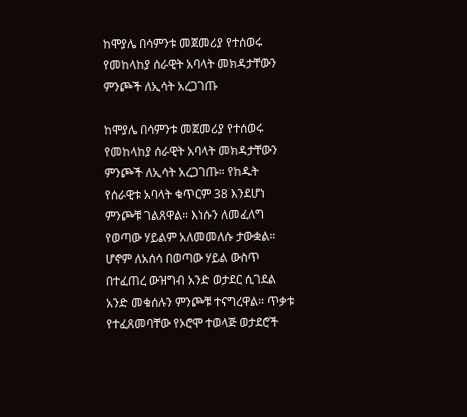ከሞያሌ በሳምንቱ መጀመሪያ የተሰወሩ የመከላከያ ሰራዊት አባላት መክዳታቸውን ምንጮች ለኢሳት አረጋገጡ

ከሞያሌ በሳምንቱ መጀመሪያ የተሰወሩ የመከላከያ ሰራዊት አባላት መክዳታቸውን ምንጮች ለኢሳት አረጋገጡ። የከዱት የሰራዊቱ አባላት ቁጥርም 38 እንደሆነ ምንጮቹ ገልጸዋል። እነሱን ለመፈለግ የወጣው ሃይልም አለመመለሱ ታውቋል። ሆኖም ለአሰሳ በወጣው ሃይል ውስጥ በተፈጠረ ውዝግብ አንድ ወታደር ሲገደል አንድ መቁሰሉን ምንጮቹ ተናግረዋል። ጥቃቱ የተፈጸመባቸው የኦሮሞ ተወላጅ ወታደሮች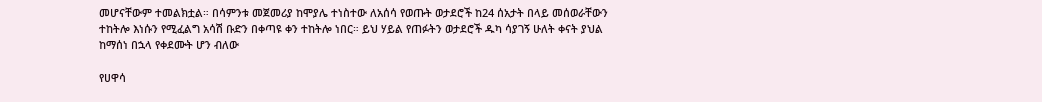መሆናቸውም ተመልክቷል። በሳምንቱ መጀመሪያ ከሞያሌ ተነስተው ለአሰሳ የወጡት ወታደሮች ከ24 ሰአታት በላይ መሰወራቸውን ተከትሎ እነሱን የሚፈልግ አሳሽ ቡድን በቀጣዩ ቀን ተከትሎ ነበር። ይህ ሃይል የጠፉትን ወታደሮች ዱካ ሳያገኝ ሁለት ቀናት ያህል ከማሰነ በኋላ የቀደሙት ሆን ብለው

የሀዋሳ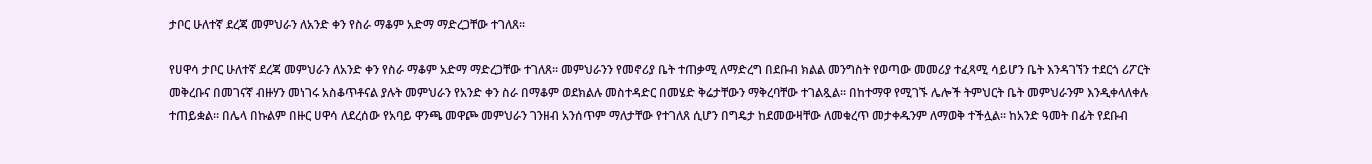ታቦር ሁለተኛ ደረጃ መምህራን ለአንድ ቀን የስራ ማቆም አድማ ማድረጋቸው ተገለጸ።

የሀዋሳ ታቦር ሁለተኛ ደረጃ መምህራን ለአንድ ቀን የስራ ማቆም አድማ ማድረጋቸው ተገለጸ። መምህራንን የመኖሪያ ቤት ተጠቃሚ ለማድረግ በደቡብ ክልል መንግስት የወጣው መመሪያ ተፈጻሚ ሳይሆን ቤት እንዳገኘን ተደርጎ ሪፖርት መቅረቡና በመገናኛ ብዙሃን መነገሩ አስቆጥቶናል ያሉት መምህራን የአንድ ቀን ስራ በማቆም ወደክልሉ መስተዳድር በመሄድ ቅሬታቸውን ማቅረባቸው ተገልጿል። በከተማዋ የሚገኙ ሌሎች ትምህርት ቤት መምህራንም እንዲቀላለቀሉ ተጠይቋል። በሌላ በኩልም በዙር ሀዋሳ ለደረሰው የአባይ ዋንጫ መዋጮ መምህራን ገንዘብ አንሰጥም ማለታቸው የተገለጸ ሲሆን በግዴታ ከደመውዛቸው ለመቁረጥ መታቀዱንም ለማወቅ ተችሏል። ከአንድ ዓመት በፊት የደቡብ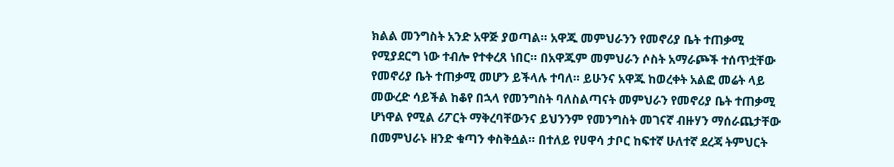ክልል መንግስት አንድ አዋጅ ያወጣል። አዋጁ መምህራንን የመኖሪያ ቤት ተጠቃሚ የሚያደርግ ነው ተብሎ የተቀረጸ ነበር። በአዋጁም መምህራን ሶስት አማራጮች ተሰጥቷቸው የመኖሪያ ቤት ተጠቃሚ መሆን ይችላሉ ተባለ። ይሁንና አዋጁ ከወረቀት አልፎ መሬት ላይ መውረድ ሳይችል ከቆየ በኋላ የመንግስት ባለስልጣናት መምህራን የመኖሪያ ቤት ተጠቃሚ ሆነዋል የሚል ሪፖርት ማቅረባቸውንና ይህንንም የመንግስት መገናኛ ብዙሃን ማሰራጨታቸው በመምህራኑ ዘንድ ቁጣን ቀስቅሷል። በተለይ የሀዋሳ ታቦር ከፍተኛ ሁለተኛ ደረጃ ትምህርት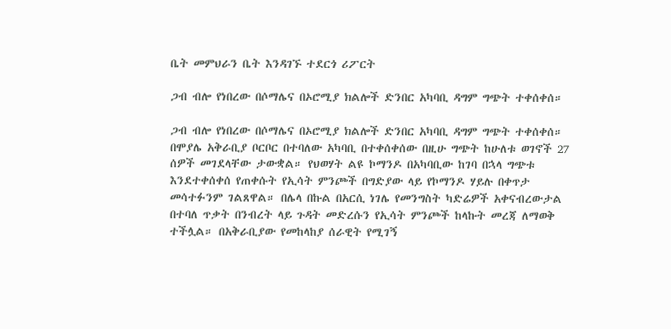ቤት መምህራን ቤት እንዳገኙ ተደርጎ ሪፖርት

ጋብ ብሎ የነበረው በሶማሌና በኦሮሚያ ክልሎች ድንበር አካባቢ ዳግም ግጭት ተቀሰቀሰ።

ጋብ ብሎ የነበረው በሶማሌና በኦሮሚያ ክልሎች ድንበር አካባቢ ዳግም ግጭት ተቀሰቀሰ። በሞያሌ አቅራቢያ ቦርቦር በተባለው አካባቢ በተቀሰቀሰው በዚሁ ግጭት ከሁለቱ ወገኖች 27 ሰዎች መገደላቸው ታውቋል። የህወሃት ልዩ ኮማንዶ በአካባቢው ከገባ በኋላ ግጭቱ እንደተቀሰቀሰ የጠቀሱት የኢሳት ምንጮች በግድያው ላይ የኮማንዶ ሃይሉ በቀጥታ መሳተፉንም ገልጸዋል። በሌላ በኩል በአርሲ ነገሌ የመንግስት ካድሬዎች አቀናብረውታል በተባለ ጥቃት በንብረት ላይ ጉዳት መድረሱን የኢሳት ምንጮች ከላኩት መረጃ ለማወቅ ተችሏል። በአቅራቢያው የመከላከያ ሰራዊት የሚገኝ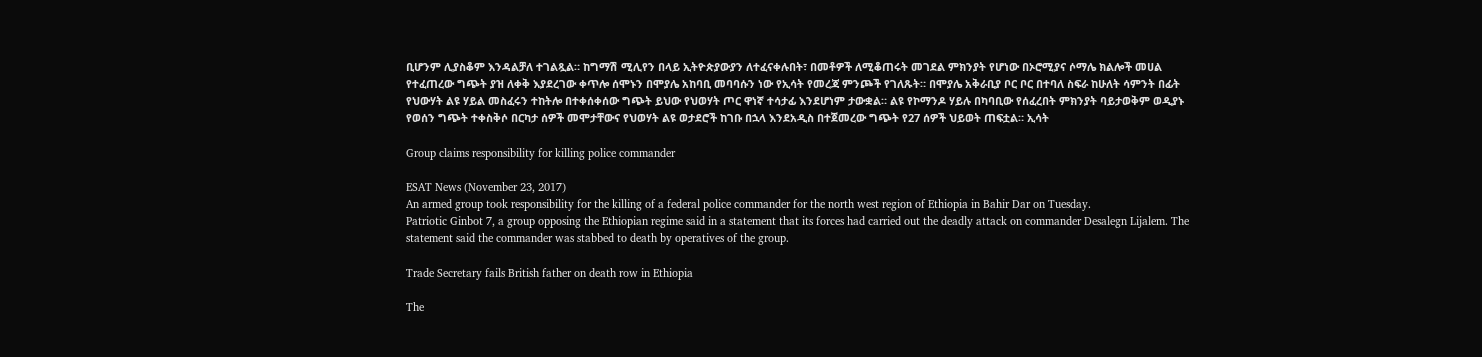ቢሆንም ሊያስቆም እንዳልቻለ ተገልጿል። ከግማሽ ሚሊየን በላይ ኢትዮጵያውያን ለተፈናቀሉበት፣ በመቶዎች ለሚቆጠሩት መገደል ምክንያት የሆነው በኦሮሚያና ሶማሌ ክልሎች መሀል የተፈጠረው ግጭት ያዝ ለቀቅ እያደረገው ቀጥሎ ሰሞኑን በሞያሌ አከባቢ መባባሱን ነው የኢሳት የመረጃ ምንጮች የገለጹት። በሞያሌ አቅራቢያ ቦር ቦር በተባለ ስፍራ ከሁለት ሳምንት በፊት የህውሃት ልዩ ሃይል መስፈሩን ተከትሎ በተቀሰቀሰው ግጭት ይህው የህወሃት ጦር ዋነኛ ተሳታፊ እንደሆነም ታውቋል። ልዩ የኮማንዶ ሃይሉ በካባቢው የሰፈረበት ምክንያት ባይታወቅም ወዲያኑ የወሰን ግጭት ተቀስቅሶ በርካታ ሰዎች መሞታቸውና የህወሃት ልዩ ወታደሮች ከገቡ በኋላ እንደአዲስ በተጀመረው ግጭት የ27 ሰዎች ህይወት ጠፍቷል። ኢሳት

Group claims responsibility for killing police commander

ESAT News (November 23, 2017)
An armed group took responsibility for the killing of a federal police commander for the north west region of Ethiopia in Bahir Dar on Tuesday.
Patriotic Ginbot 7, a group opposing the Ethiopian regime said in a statement that its forces had carried out the deadly attack on commander Desalegn Lijalem. The statement said the commander was stabbed to death by operatives of the group.

Trade Secretary fails British father on death row in Ethiopia

The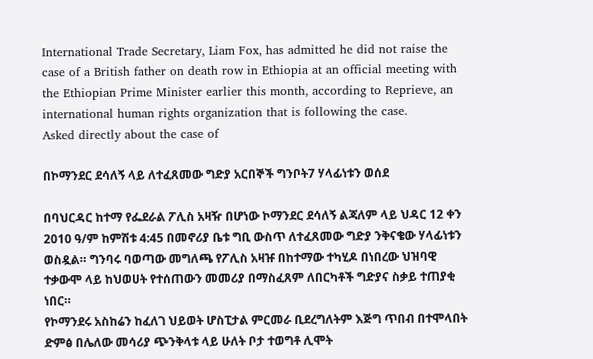International Trade Secretary, Liam Fox, has admitted he did not raise the case of a British father on death row in Ethiopia at an official meeting with the Ethiopian Prime Minister earlier this month, according to Reprieve, an international human rights organization that is following the case.
Asked directly about the case of

በኮማንደር ደሳለኝ ላይ ለተፈጸመው ግድያ አርበኞች ግንቦት7 ሃላፊነቱን ወሰደ

በባህርዳር ከተማ የፌደራል ፖሊስ አዛዥ በሆነው ኮማንደር ደሳለኝ ልጃለም ላይ ህዳር 12 ቀን 2010 ዓ/ም ከምሽቱ 4:45 በመኖሪያ ቤቱ ግቢ ውስጥ ለተፈጸመው ግድያ ንቅናቄው ሃላፊነቱን ወስዷል። ግንባሩ ባወጣው መግለጫ የፖሊስ አዛዡ በከተማው ተካሂዶ በነበረው ህዝባዊ ተቃውሞ ላይ ከህወሀት የተሰጠውን መመሪያ በማስፈጸም ለበርካቶች ግድያና ስቃይ ተጠያቂ ነበር።
የኮማንደሩ አስከሬን ከፈለገ ህይወት ሆስፒታል ምርመራ ቢደረግለትም እጅግ ጥበብ በተሞላበት ድምፅ በሌለው መሳሪያ ጭንቅላቱ ላይ ሁለት ቦታ ተወግቶ ሊሞት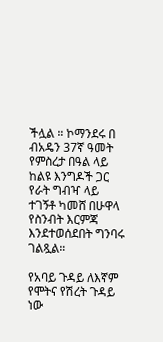ችሏል ። ኮማንደሩ በ ብአዴን 37ኛ ዓመት የምስረታ በዓል ላይ ከልዩ እንግዶች ጋር የራት ግብዣ ላይ ተገኝቶ ካመሸ በሁዋላ የስንብት እርምጃ እንደተወሰደበት ግንባሩ ገልጿል።

የአባይ ጉዳይ ለእኛም የሞትና የሽረት ጉዳይ ነው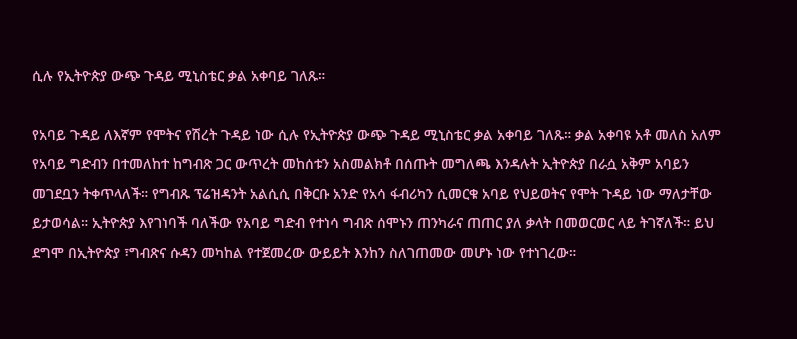ሲሉ የኢትዮጵያ ውጭ ጉዳይ ሚኒስቴር ቃል አቀባይ ገለጹ።

የአባይ ጉዳይ ለእኛም የሞትና የሽረት ጉዳይ ነው ሲሉ የኢትዮጵያ ውጭ ጉዳይ ሚኒስቴር ቃል አቀባይ ገለጹ። ቃል አቀባዩ አቶ መለስ አለም የአባይ ግድብን በተመለከተ ከግብጽ ጋር ውጥረት መከሰቱን አስመልክቶ በሰጡት መግለጫ እንዳሉት ኢትዮጵያ በራሷ አቅም አባይን መገደቧን ትቀጥላለች። የግብጹ ፕሬዝዳንት አልሲሲ በቅርቡ አንድ የአሳ ፋብሪካን ሲመርቁ አባይ የህይወትና የሞት ጉዳይ ነው ማለታቸው ይታወሳል። ኢትዮጵያ እየገነባች ባለችው የአባይ ግድብ የተነሳ ግብጽ ሰሞኑን ጠንካራና ጠጠር ያለ ቃላት በመወርወር ላይ ትገኛለች። ይህ ደግሞ በኢትዮጵያ ፣ግብጽና ሱዳን መካከል የተጀመረው ውይይት እንከን ስለገጠመው መሆኑ ነው የተነገረው።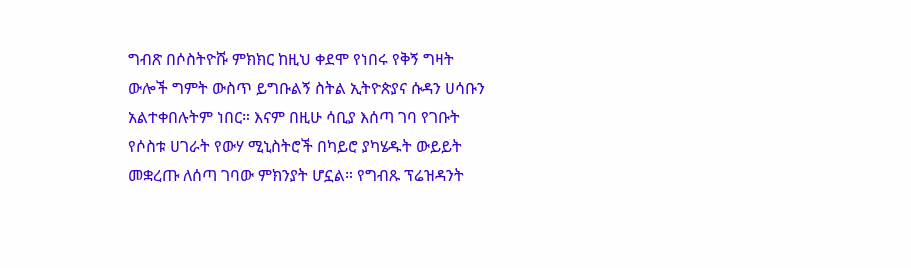ግብጽ በሶስትዮሹ ምክክር ከዚህ ቀደሞ የነበሩ የቅኝ ግዛት ውሎች ግምት ውስጥ ይግቡልኝ ስትል ኢትዮጵያና ሱዳን ሀሳቡን አልተቀበሉትም ነበር። እናም በዚሁ ሳቢያ እሰጣ ገባ የገቡት የሶስቱ ሀገራት የውሃ ሚኒስትሮች በካይሮ ያካሄዱት ውይይት መቋረጡ ለሰጣ ገባው ምክንያት ሆኗል። የግብጹ ፕሬዝዳንት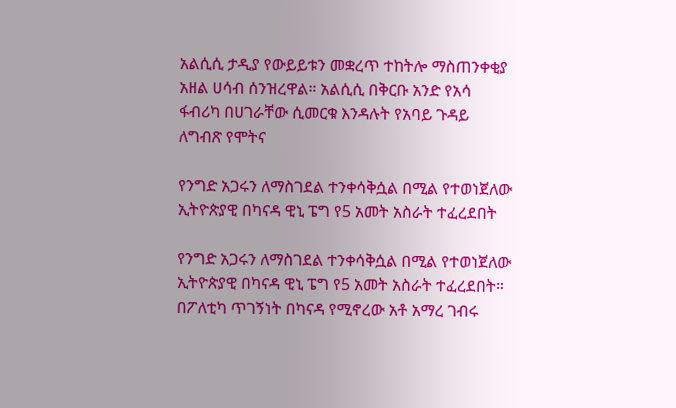አልሲሲ ታዲያ የውይይቱን መቋረጥ ተከትሎ ማስጠንቀቂያ አዘል ሀሳብ ሰንዝረዋል። አልሲሲ በቅርቡ አንድ የአሳ ፋብሪካ በሀገራቸው ሲመርቁ እንዳሉት የአባይ ጉዳይ ለግብጽ የሞትና

የንግድ አጋሩን ለማስገደል ተንቀሳቅሷል በሚል የተወነጀለው ኢትዮጵያዊ በካናዳ ዊኒ ፔግ የ5 አመት አስራት ተፈረደበት

የንግድ አጋሩን ለማስገደል ተንቀሳቅሷል በሚል የተወነጀለው ኢትዮጵያዊ በካናዳ ዊኒ ፔግ የ5 አመት አስራት ተፈረደበት። በፖለቲካ ጥገኝነት በካናዳ የሚኖረው አቶ አማረ ገብሩ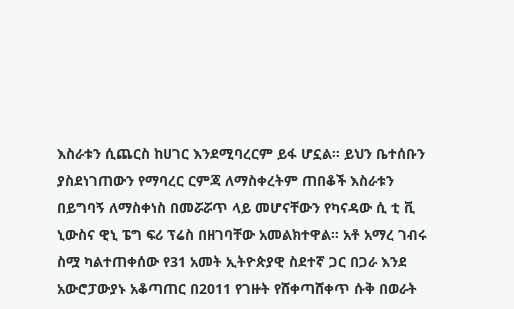እስራቱን ሲጨርስ ከሀገር እንደሚባረርም ይፋ ሆኗል። ይህን ቤተሰቡን ያስደነገጠውን የማባረር ርምጃ ለማስቀረትም ጠበቆች እስራቱን በይግባኝ ለማስቀነስ በመሯሯጥ ላይ መሆናቸውን የካናዳው ሲ ቲ ቪ ኒውስና ዊኒ ፔግ ፍሪ ፕሬስ በዘገባቸው አመልክተዋል። አቶ አማረ ገብሩ ስሟ ካልተጠቀሰው የ31 አመት ኢትዮጵያዊ ስደተኛ ጋር በጋራ እንደ አውሮፓውያኑ አቆጣጠር በ2011 የገዙት የሸቀጣሸቀጥ ሱቅ በወራት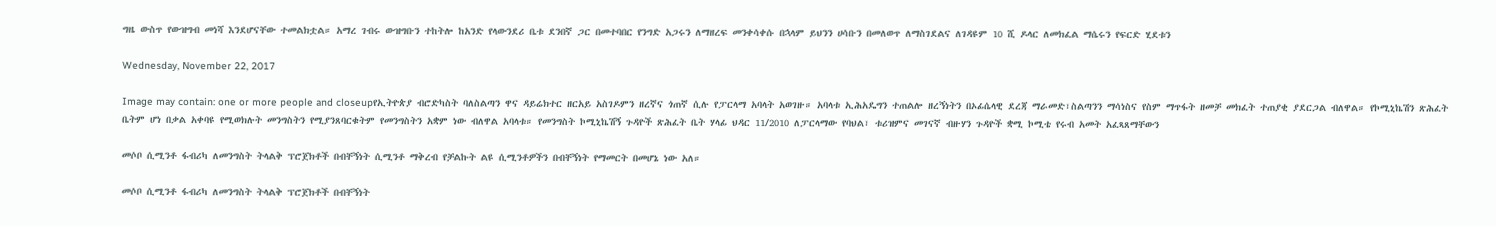ግዜ ውስጥ የውዝግብ መነሻ እንደሆናቸው ተመልክቷል። አማረ ገብሩ ውዝግቡን ተከትሎ ከአንድ የላውንደሪ ቤቱ ደንበኛ ጋር በመተባበር የንግድ አጋሩን ለማዘረፍ መንቀሳቀሱ በኋላም ይህንን ሀሳቡን በመለወጥ ለማስገደልና ለገዳዩም 10 ሺ ዶላር ለመክፈል ማሴሩን የፍርድ ሂደቱን

Wednesday, November 22, 2017

Image may contain: one or more people and closeupየኢትዮጵያ ብሮድካስት ባለስልጣን ዋና ዳይሬክተር ዘርአይ አስገዶምን ዘረኛና ጎጠኛ ሲሉ የፓርላማ አባላት አወገዙ። አባላቱ ኢሕአዴግን ተጠልሎ ዘረኝነትን በኦፊሴላዊ ደረጃ ማራመድ፣ስልጣንን ማሳነስና የስም ማጥፋት ዘመቻ መክፈት ተጠያቂ ያደርጋል ብለዋል። የኮሚኒኬሽን ጽሕፈት ቤትም ሆነ በቃል አቀባዩ የሚወክሉት መንግስትን የሚያንጸባርቁትም የመንግስትን አቋም ነው ብለዋል አባላቱ። የመንግስት ኮሚኒኬሽኝ ጉዳዮች ጽሕፈት ቤት ሃላፊ ህዳር 11/2010 ለፓርላማው የባህል፣ ቱሪዝምና መገናኛ ብዙሃን ጉዳዮች ቋሚ ኮሚቴ የሩብ አመት አፈጻጸማቸውን

መሶቦ ሲሚንቶ ፋብሪካ ለመንግስት ትላልቅ ፕሮጀክቶች በብቸኝነት ሲሚንቶ ማቅረብ የቻልኩት ልዩ ሲሚንቶዎችን በብቸኝነት የማመርት በመሆኔ ነው አለ።

መሶቦ ሲሚንቶ ፋብሪካ ለመንግስት ትላልቅ ፕሮጀክቶች በብቸኝነት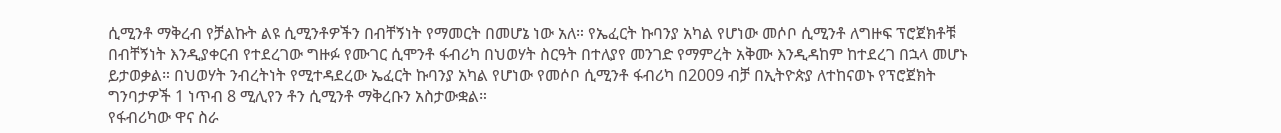ሲሚንቶ ማቅረብ የቻልኩት ልዩ ሲሚንቶዎችን በብቸኝነት የማመርት በመሆኔ ነው አለ። የኤፈርት ኩባንያ አካል የሆነው መሶቦ ሲሚንቶ ለግዙፍ ፕሮጀክቶቹ በብቸኝነት እንዲያቀርብ የተደረገው ግዙፉ የሙገር ሲሞንቶ ፋብሪካ በህወሃት ስርዓት በተለያየ መንገድ የማምረት አቅሙ እንዲዳከም ከተደረገ በኋላ መሆኑ ይታወቃል። በህወሃት ንብረትነት የሚተዳደረው ኤፈርት ኩባንያ አካል የሆነው የመሶቦ ሲሚንቶ ፋብሪካ በ2009 ብቻ በኢትዮጵያ ለተከናወኑ የፕሮጀክት ግንባታዎች 1 ነጥብ 8 ሚሊየን ቶን ሲሚንቶ ማቅረቡን አስታውቋል።
የፋብሪካው ዋና ስራ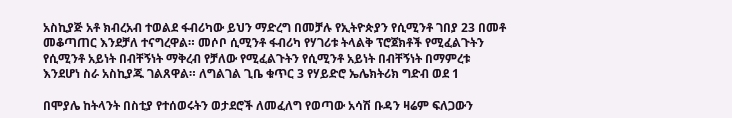አስኪያጅ አቶ ክብረአብ ተወልደ ፋብሪካው ይህን ማድረግ በመቻሉ የኢትዮጵያን የሲሚንቶ ገበያ 23 በመቶ መቆጣጠር እንደቻለ ተናግረዋል። መሶቦ ሲሚንቶ ፋብሪካ የሃገሪቱ ትላልቅ ፕሮጀክቶች የሚፈልጉትን የሲሚንቶ አይነት በብቸኝነት ማቅረብ የቻለው የሚፈልጉትን የሲሚንቶ አይነት በብቸኝነት በማምረቱ እንደሆነ ስራ አስኪያጁ ገልጸዋል። ለግልገል ጊቤ ቁጥር 3 የሃይድሮ ኤሌክትሪክ ግድብ ወደ 1

በሞያሌ ከትላንት በስቲያ የተሰወሩትን ወታደሮች ለመፈለግ የወጣው አሳሽ ቡዳን ዛሬም ፍለጋውን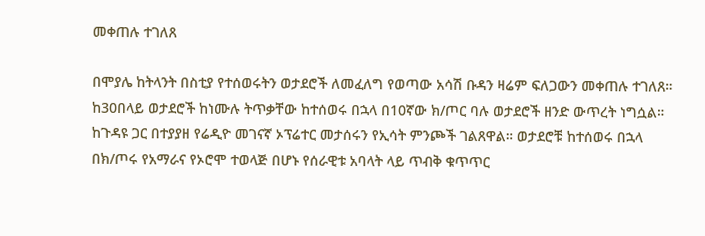መቀጠሉ ተገለጸ

በሞያሌ ከትላንት በስቲያ የተሰወሩትን ወታደሮች ለመፈለግ የወጣው አሳሽ ቡዳን ዛሬም ፍለጋውን መቀጠሉ ተገለጸ። ከ30በላይ ወታደሮች ከነሙሉ ትጥቃቸው ከተሰወሩ በኋላ በ10ኛው ክ/ጦር ባሉ ወታደሮች ዘንድ ውጥረት ነግሷል። ከጉዳዩ ጋር በተያያዘ የሬዲዮ መገናኛ ኦፕሬተር መታሰሩን የኢሳት ምንጮች ገልጸዋል። ወታደሮቹ ከተሰወሩ በኋላ በክ/ጦሩ የአማራና የኦሮሞ ተወላጅ በሆኑ የሰራዊቱ አባላት ላይ ጥብቅ ቁጥጥር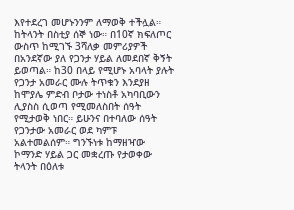እየተደረገ መሆኑንንም ለማወቅ ተችሏል። ከትላንት በስቲያ ሰኞ ነው። በ10ኛ ክፍለጦር ውስጥ ከሚገኙ 3ሻለቃ መምሪያዎች በአንደኛው ያለ የጋንታ ሃይል ለመደበኛ ቅኝት ይወጣል። ከ30 በላይ የሚሆኑ አባላት ያሉት የጋንታ አመራር ሙሉ ትጥቁን እንደያዘ ከሞያሌ ምድብ ቦታው ተነስቶ አካባቢውን ሊያስስ ሲወጣ የሚመለስበት ሰዓት የሚታወቅ ነበር። ይሁንና በተባለው ሰዓት የጋንታው አመራር ወደ ካምፑ አልተመልሰም። ግንኙነቱ ከማዘዣው ኮማንድ ሃይል ጋር መቋረጡ የታወቀው ትላንት በዕለቱ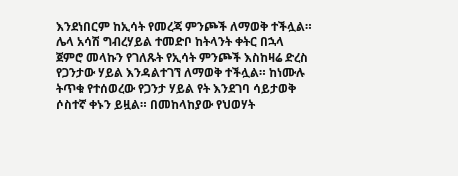እንደነበርም ከኢሳት የመረጃ ምንጮች ለማወቅ ተችሏል። ሌላ አሳሽ ግብረሃይል ተመድቦ ከትላንት ቀትር በኋላ ጀምሮ መላኩን የገለጹት የኢሳት ምንጮች እስከዛሬ ድረስ የጋንታው ሃይል እንዳልተገኘ ለማወቅ ተችሏል። ከነሙሉ ትጥቁ የተሰወረው የጋንታ ሃይል የት እንደገባ ሳይታወቅ ሶስተኛ ቀኑን ይዟል። በመከላከያው የህወሃት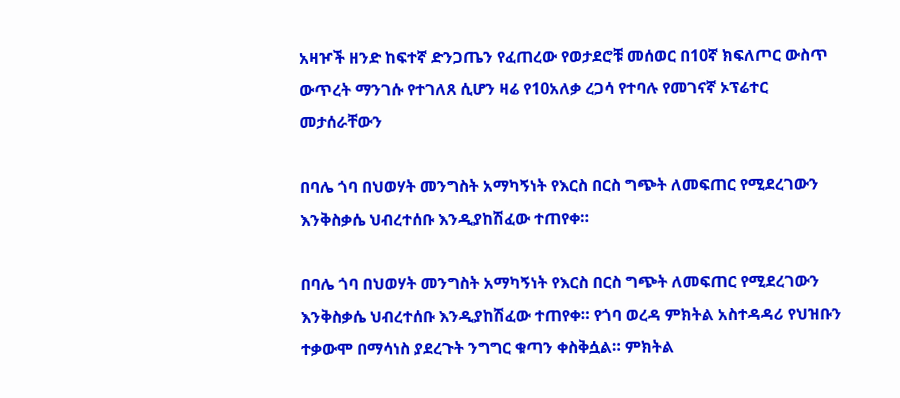አዛዦች ዘንድ ከፍተኛ ድንጋጤን የፈጠረው የወታደሮቹ መሰወር በ10ኛ ክፍለጦር ውስጥ ውጥረት ማንገሱ የተገለጸ ሲሆን ዛሬ የ10አለቃ ረጋሳ የተባሉ የመገናኛ ኦፕሬተር መታሰራቸውን

በባሌ ጎባ በህወሃት መንግስት አማካኝነት የእርስ በርስ ግጭት ለመፍጠር የሚደረገውን እንቅስቃሴ ህብረተሰቡ እንዲያከሽፈው ተጠየቀ።

በባሌ ጎባ በህወሃት መንግስት አማካኝነት የእርስ በርስ ግጭት ለመፍጠር የሚደረገውን እንቅስቃሴ ህብረተሰቡ እንዲያከሽፈው ተጠየቀ። የጎባ ወረዳ ምክትል አስተዳዳሪ የህዝቡን ተቃውሞ በማሳነስ ያደረጉት ንግግር ቁጣን ቀስቅሷል። ምክትል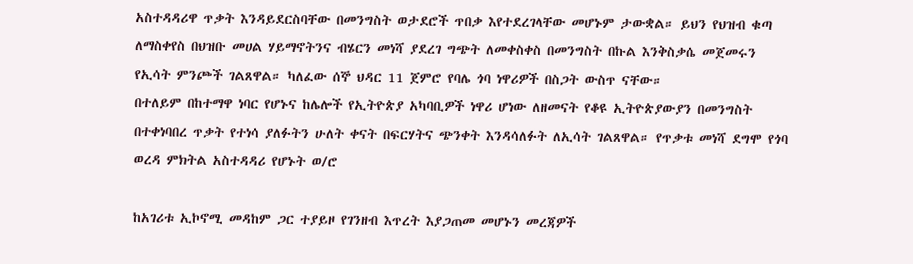አስተዳዳሪዋ ጥቃት እንዳይደርስባቸው በመንግስት ወታደሮች ጥበቃ እየተደረገላቸው መሆኑም ታውቋል። ይህን የህዝብ ቁጣ ለማስቀየስ በህዝቡ መሀል ሃይማኖትንና ብሄርን መነሻ ያደረገ ግጭት ለመቀስቀስ በመንግስት በኩል እንቅስቃሴ መጀመሩን የኢሳት ምንጮች ገልጸዋል። ካለፈው ሰኞ ህዳር 11 ጀምሮ የባሌ ጎባ ነዋሪዎች በስጋት ውስጥ ናቸው።
በተለይም በከተማዋ ነባር የሆኑና ከሌሎች የኢትዮጵያ አካባቢዎች ነዋሪ ሆነው ለዘመናት የቆዩ ኢትዮጵያውያን በመንግስት በተቀነባበረ ጥቃት የተነሳ ያለፉትን ሁለት ቀናት በፍርሃትና ጭንቀት እንዳሳለፉት ለኢሳት ገልጸዋል። የጥቃቱ መነሻ ደግሞ የጎባ ወረዳ ምክትል አስተዳዳሪ የሆኑት ወ/ሮ

ከአገሪቱ ኢኮኖሚ መዳከም ጋር ተያይዞ የገንዘብ እጥረት እያጋጠመ መሆኑን መረጃዎች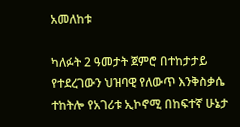አመለከቱ

ካለፉት 2 ዓመታት ጀምሮ በተከታታይ የተደረገውን ህዝባዊ የለውጥ እንቅስቃሴ ተከትሎ የአገሪቱ ኢኮኖሚ በከፍተኛ ሁኔታ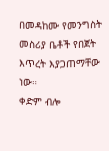በመዳከሙ የመንግስት መስሪያ ቤቶች የበጀት እጥረት እያጋጠማቸው ነው።
ቀድም ብሎ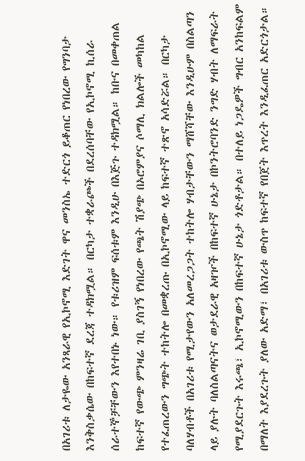በአገሪቱ ለታዬው አንጻራዊ የኢኮኖሚ እድገት ዋና መንስኤ ተድርጎ ይቆጠር የነበረው የግንባታ እንቅስቃሴው በከፍተኛ ደረጃ ተዳክሟል። በርካታ ተቋራጮች በደረሰባቸው የኢኮኖሚ ኪሰራ ሰራተኞቻቸውን እየተበኑ ነው። የቱሪዝም ፍሰቱም እንዲሁ በእጅጉ ተዳክሟል። ከቡና በመቀጠል ከፍተኛ የውጭ ምንዛሬ ገቢ ያስገኝ የነበረው የጫት ሽያጭ በኦሮምያና ሶማሊ ክልሎች መካከል የተፈጠረውን ግጭት ተከትሎ በመቋረጡ በኢኮኖሚው ላይ ከፍተኛ ተጽኖ አሳድሯል። በርካታ ባለሃብቶች በአገሪቱ የሚታየውን አለመረጋጋት ተከትሎ ሃብታቸውን ማሸሻቸው እንዲሁም በስልጣን ላይ ያሉት ባለስልጣናትና ወታደራዊ አዛዦች በከፍተኛ ሁኔታ በኮንትሮባንድ ንግድ ሃብት ለማፍራት የሚያደርጉት እሩጫ፣ ኢኮኖሚውን በከፍተኛ ሁኔታ ጎድቶታል። በተለይ ነጋዴዎች ግብር አንከፍልም በማለት እያደረጉት ያለው አድማ፣ በአገሪቱ ውስጥ ከፍተኛ የበጀት እጥረት እንዲፈጠር አድርጎታል።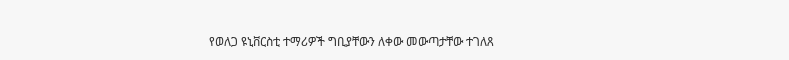የወለጋ ዩኒቨርስቲ ተማሪዎች ግቢያቸውን ለቀው መውጣታቸው ተገለጸ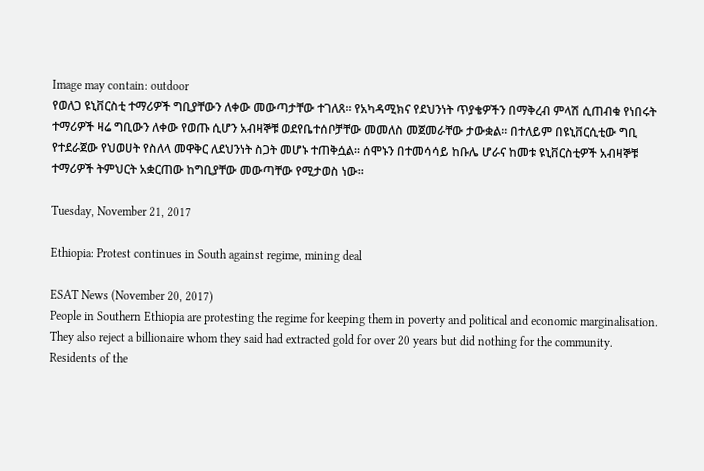Image may contain: outdoor
የወለጋ ዩኒቨርስቲ ተማሪዎች ግቢያቸውን ለቀው መውጣታቸው ተገለጸ። የአካዳሚክና የደህንነት ጥያቄዎችን በማቅረብ ምላሽ ሲጠብቁ የነበሩት ተማሪዎች ዛሬ ግቢውን ለቀው የወጡ ሲሆን አብዛኞቹ ወደየቤተሰቦቻቸው መመለስ መጀመራቸው ታውቋል። በተለይም በዩኒቨርሲቲው ግቢ የተደራጀው የህወሀት የስለላ መዋቅር ለደህንነት ስጋት መሆኑ ተጠቅሷል። ሰሞኑን በተመሳሳይ ከቡሌ ሆራና ከመቱ ዩኒቨርስቲዎች አብዛኞቹ ተማሪዎች ትምህርት አቋርጠው ከግቢያቸው መውጣቸው የሚታወስ ነው።

Tuesday, November 21, 2017

Ethiopia: Protest continues in South against regime, mining deal

ESAT News (November 20, 2017)
People in Southern Ethiopia are protesting the regime for keeping them in poverty and political and economic marginalisation. They also reject a billionaire whom they said had extracted gold for over 20 years but did nothing for the community.
Residents of the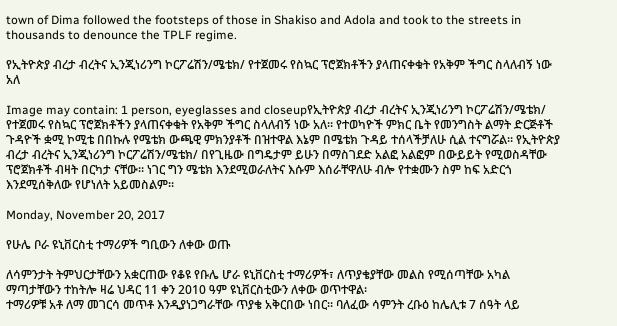town of Dima followed the footsteps of those in Shakiso and Adola and took to the streets in thousands to denounce the TPLF regime.

የኢትዮጵያ ብረታ ብረትና ኢንጂነሪንግ ኮርፖሬሽን/ሜቴክ/ የተጀመሩ የስኳር ፕሮጀክቶችን ያላጠናቀቁት የአቅም ችግር ስላለብኝ ነው አለ

Image may contain: 1 person, eyeglasses and closeupየኢትዮጵያ ብረታ ብረትና ኢንጂነሪንግ ኮርፖሬሽን/ሜቴክ/ የተጀመሩ የስኳር ፕሮጀክቶችን ያላጠናቀቁት የአቅም ችግር ስላለብኝ ነው አለ። የተወካዮች ምክር ቤት የመንግስት ልማት ድርጅቶች ጉዳዮች ቋሚ ኮሚቴ በበኩሉ የሜቴክ ውጫዊ ምክንያቶች በዝተዋል እኔም በሜቴክ ጉዳይ ተሰላችቻለሁ ሲል ተናግሯል። የኢትዮጵያ ብረታ ብረትና ኢንጂነሪንግ ኮርፖሬሽን/ሜቴክ/ በየጊዜው በግዴታም ይሁን በማስገደድ አልፎ አልፎም በውይይት የሚወስዳቸው ፕሮጀክቶች ብዛት በርካታ ናቸው። ነገር ግን ሜቴክ እንደሚወራለትና እሱም እሰራቸዋለሁ ብሎ የተቋሙን ስም ከፍ አድርጎ እንደሚሰቅለው የሆነለት አይመስልም።

Monday, November 20, 2017

የሁሌ ቦራ ዩኒቨርስቲ ተማሪዎች ግቢውን ለቀው ወጡ

ለሳምንታት ትምህርታቸውን አቋርጠው የቆዩ የቡሌ ሆራ ዩኒቨርስቲ ተማሪዎች፣ ለጥያቄያቸው መልስ የሚሰጣቸው አካል ማጣታቸውን ተከትሎ ዛሬ ህዳር 11 ቀን 2010 ዓም ዩኒቨርስቲውን ለቀው ወጥተዋል፡
ተማሪዎቹ አቶ ለማ መገርሳ መጥቶ እንዲያነጋግራቸው ጥያቄ አቅርበው ነበር። ባለፈው ሳምንት ረቡዕ ከሌሊቱ 7 ሰዓት ላይ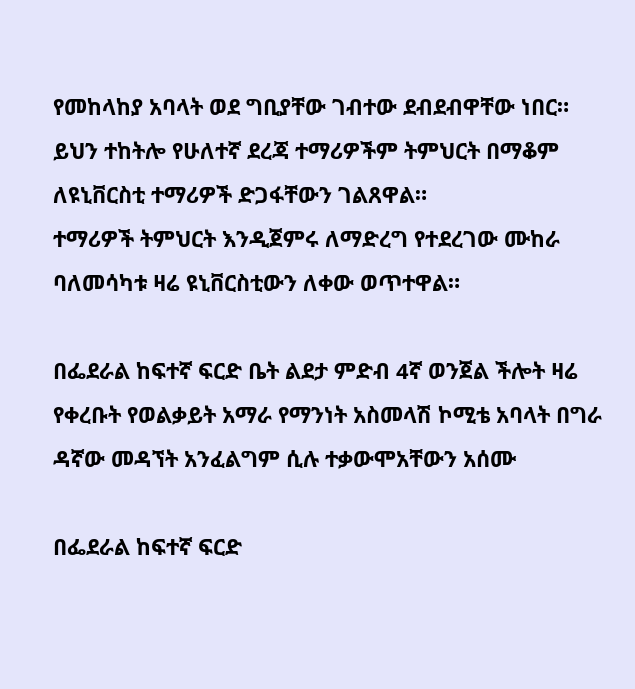የመከላከያ አባላት ወደ ግቢያቸው ገብተው ደብደብዋቸው ነበር። ይህን ተከትሎ የሁለተኛ ደረጃ ተማሪዎችም ትምህርት በማቆም ለዩኒቨርስቲ ተማሪዎች ድጋፋቸውን ገልጸዋል።
ተማሪዎች ትምህርት እንዲጀምሩ ለማድረግ የተደረገው ሙከራ ባለመሳካቱ ዛሬ ዩኒቨርስቲውን ለቀው ወጥተዋል።

በፌደራል ከፍተኛ ፍርድ ቤት ልደታ ምድብ 4ኛ ወንጀል ችሎት ዛሬ የቀረቡት የወልቃይት አማራ የማንነት አስመላሽ ኮሚቴ አባላት በግራ ዳኛው መዳኘት አንፈልግም ሲሉ ተቃውሞአቸውን አሰሙ

በፌደራል ከፍተኛ ፍርድ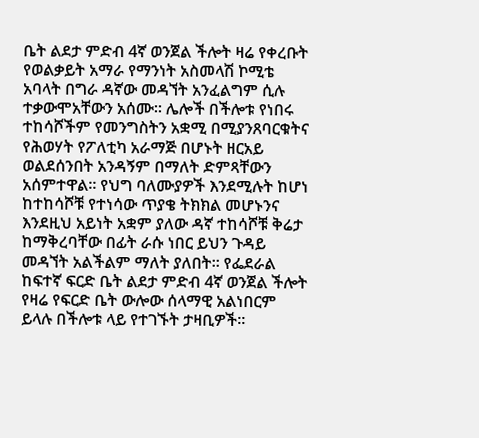ቤት ልደታ ምድብ 4ኛ ወንጀል ችሎት ዛሬ የቀረቡት የወልቃይት አማራ የማንነት አስመላሽ ኮሚቴ አባላት በግራ ዳኛው መዳኘት አንፈልግም ሲሉ ተቃውሞአቸውን አሰሙ። ሌሎች በችሎቱ የነበሩ ተከሳሾችም የመንግስትን አቋሚ በሚያንጸባርቁትና የሕወሃት የፖለቲካ አራማጅ በሆኑት ዘርአይ ወልደሰንበት አንዳኝም በማለት ድምጻቸውን አሰምተዋል። የህግ ባለሙያዎች እንደሚሉት ከሆነ ከተከሳሾቹ የተነሳው ጥያቄ ትክክል መሆኑንና እንደዚህ አይነት አቋም ያለው ዳኛ ተከሳሾቹ ቅሬታ ከማቅረባቸው በፊት ራሱ ነበር ይህን ጉዳይ መዳኘት አልችልም ማለት ያለበት። የፌደራል ከፍተኛ ፍርድ ቤት ልደታ ምድብ 4ኛ ወንጀል ችሎት የዛሬ የፍርድ ቤት ውሎው ሰላማዊ አልነበርም ይላሉ በችሎቱ ላይ የተገኙት ታዛቢዎች።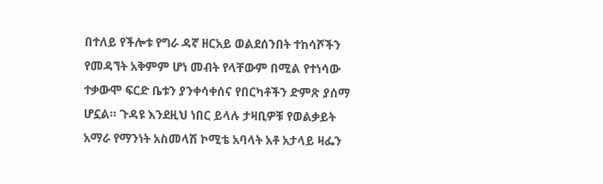በተለይ የችሎቱ የግራ ዳኛ ዘርአይ ወልደሰንበት ተከሳሾችን የመዳኘት አቅምም ሆነ መብት የላቸውም በሚል የተነሳው ተቃውሞ ፍርድ ቤቱን ያንቀሳቀሰና የበርካቶችን ድምጽ ያሰማ ሆኗል። ጉዳዩ እንደዚህ ነበር ይላሉ ታዛቢዎቹ የወልቃይት አማራ የማንነት አስመላሽ ኮሚቴ አባላት አቶ አታላይ ዛፌን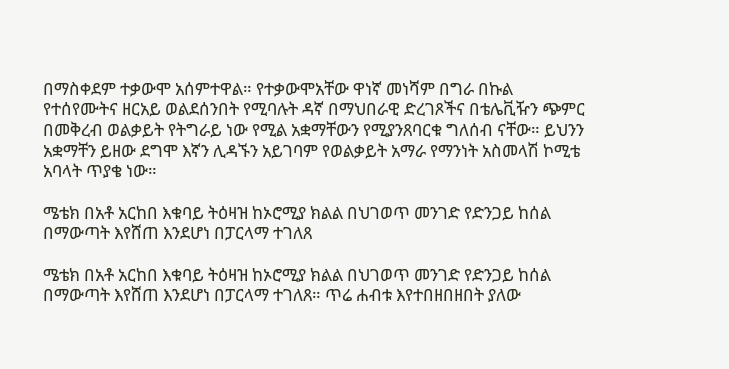በማስቀደም ተቃውሞ አሰምተዋል። የተቃውሞአቸው ዋነኛ መነሻም በግራ በኩል የተሰየሙትና ዘርአይ ወልደሰንበት የሚባሉት ዳኛ በማህበራዊ ድረገጾችና በቴሌቪዥን ጭምር በመቅረብ ወልቃይት የትግራይ ነው የሚል አቋማቸውን የሚያንጸባርቁ ግለሰብ ናቸው። ይህንን አቋማቸን ይዘው ደግሞ እኛን ሊዳኙን አይገባም የወልቃይት አማራ የማንነት አስመላሽ ኮሚቴ አባላት ጥያቄ ነው።

ሜቴክ በአቶ አርከበ እቁባይ ትዕዛዝ ከኦሮሚያ ክልል በህገወጥ መንገድ የድንጋይ ከሰል በማውጣት እየሸጠ እንደሆነ በፓርላማ ተገለጸ

ሜቴክ በአቶ አርከበ እቁባይ ትዕዛዝ ከኦሮሚያ ክልል በህገወጥ መንገድ የድንጋይ ከሰል በማውጣት እየሸጠ እንደሆነ በፓርላማ ተገለጸ። ጥሬ ሐብቱ እየተበዘበዘበት ያለው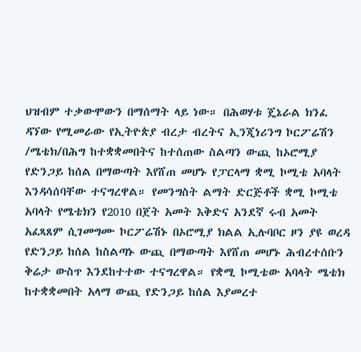ህዝብም ተቃውሞውን በማሰማት ላይ ነው። በሕወሃቱ ጄኔራል ክንፈ ዳኘው የሚመራው የኢትዮጵያ ብረታ ብረትና ኢንጂነሪንግ ኮርፖሬሽን /ሜቴክ/በሕግ ከተቋቋመበትና ከተሰጠው ስልጣን ውጪ ከኦሮሚያ የድንጋይ ከሰል በማውጣት እየሸጠ መሆኑ የፓርላማ ቋሚ ኮሚቴ አባላት እንዳሳሰባቸው ተናግረዋል። የመንግስት ልማት ድርጅቶች ቋሚ ኮሚቴ አባላት የሜቴክን የ2010 በጀት አመት እቅድና አንደኛ ሩብ አመት አፈጻጸም ሲገመግሙ ኮርፖሬሽኑ በኦሮሚያ ክልል ኢሉባቦር ዞን ያዩ ወረዳ የድንጋይ ከሰል ከስልጣኑ ውጪ በማውጣት እየሸጠ መሆኑ ሕብረተሰቡን ቅሬታ ውስጥ እንደከተተው ተናግረዋል። የቋሚ ኮሚቴው አባላት ሜቴክ ከተቋቋመበት አላማ ውጪ የድንጋይ ከሰል እያመረተ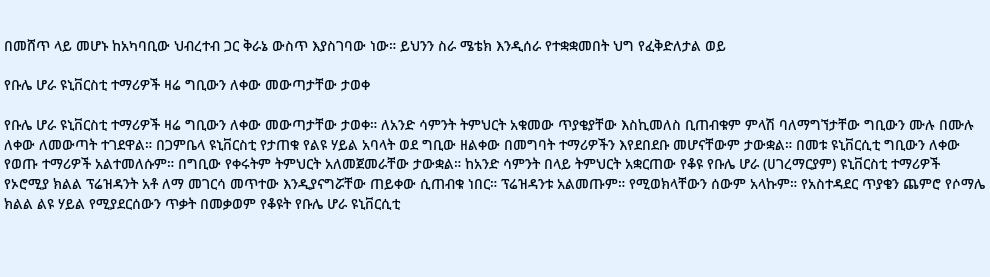በመሸጥ ላይ መሆኑ ከአካባቢው ህብረተብ ጋር ቅራኔ ውስጥ እያስገባው ነው። ይህንን ስራ ሜቴክ እንዲሰራ የተቋቋመበት ህግ የፈቅድለታል ወይ

የቡሌ ሆራ ዩኒቨርስቲ ተማሪዎች ዛሬ ግቢውን ለቀው መውጣታቸው ታወቀ

የቡሌ ሆራ ዩኒቨርስቲ ተማሪዎች ዛሬ ግቢውን ለቀው መውጣታቸው ታወቀ። ለአንድ ሳምንት ትምህርት አቁመው ጥያቄያቸው እስኪመለስ ቢጠብቁም ምላሽ ባለማግኘታቸው ግቢውን ሙሉ በሙሉ ለቀው ለመውጣት ተገደዋል። በጋምቤላ ዩኒቨርስቲ የታጠቁ የልዩ ሃይል አባላት ወደ ግቢው ዘልቀው በመግባት ተማሪዎችን እየደበደቡ መሆናቸውም ታውቋል። በመቱ ዩኒቨርሲቲ ግቢውን ለቀው የወጡ ተማሪዎች አልተመለሱም። በግቢው የቀሩትም ትምህርት አለመጀመራቸው ታውቋል። ከአንድ ሳምንት በላይ ትምህርት አቋርጠው የቆዩ የቡሌ ሆራ (ሀገረማርያም) ዩኒቨርስቲ ተማሪዎች የኦሮሚያ ክልል ፕሬዝዳንት አቶ ለማ መገርሳ መጥተው እንዲያናግሯቸው ጠይቀው ሲጠብቁ ነበር። ፕሬዝዳንቱ አልመጡም። የሚወክላቸውን ሰውም አላኩም። የአስተዳደር ጥያቄን ጨምሮ የሶማሌ ክልል ልዩ ሃይል የሚያደርሰውን ጥቃት በመቃወም የቆዩት የቡሌ ሆራ ዩኒቨርሲቲ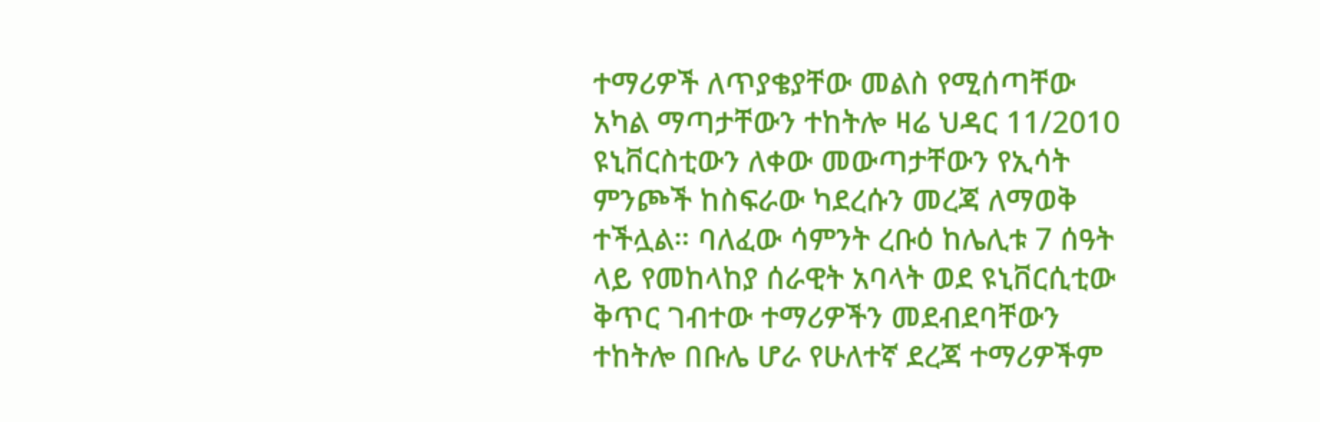ተማሪዎች ለጥያቄያቸው መልስ የሚሰጣቸው አካል ማጣታቸውን ተከትሎ ዛሬ ህዳር 11/2010 ዩኒቨርስቲውን ለቀው መውጣታቸውን የኢሳት ምንጮች ከስፍራው ካደረሱን መረጃ ለማወቅ ተችሏል። ባለፈው ሳምንት ረቡዕ ከሌሊቱ 7 ሰዓት ላይ የመከላከያ ሰራዊት አባላት ወደ ዩኒቨርሲቲው ቅጥር ገብተው ተማሪዎችን መደብደባቸውን ተከትሎ በቡሌ ሆራ የሁለተኛ ደረጃ ተማሪዎችም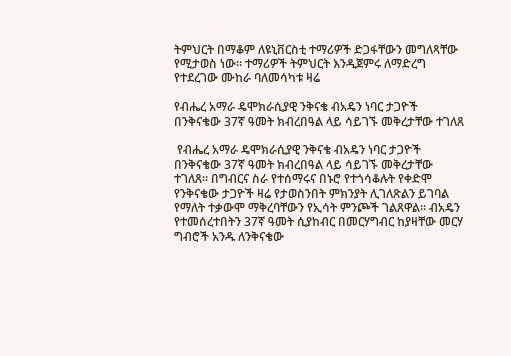ትምህርት በማቆም ለዩኒቨርስቲ ተማሪዎች ድጋፋቸውን መግለጻቸው የሚታወስ ነው። ተማሪዎች ትምህርት እንዲጀምሩ ለማድረግ የተደረገው ሙከራ ባለመሳካቱ ዛሬ

የብሔረ አማራ ዴሞክራሲያዊ ንቅናቄ ብአዴን ነባር ታጋዮች በንቅናቄው 37ኛ ዓመት ክብረበዓል ላይ ሳይገኙ መቅረታቸው ተገለጸ

 የብሔረ አማራ ዴሞክራሲያዊ ንቅናቄ ብአዴን ነባር ታጋዮች በንቅናቄው 37ኛ ዓመት ክብረበዓል ላይ ሳይገኙ መቅረታቸው ተገለጸ። በግብርና ስራ የተሰማሩና በኑሮ የተጎሳቆሉት የቀድሞ የንቅናቄው ታጋዮች ዛሬ የታወስንበት ምክንያት ሊገለጽልን ይገባል የማለት ተቃውሞ ማቅረባቸውን የኢሳት ምንጮች ገልጸዋል። ብአዴን የተመሰረተበትን 37ኛ ዓመት ሲያከብር በመርሃግብር ከያዛቸው መርሃ ግብሮች አንዱ ለንቅናቄው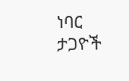ነባር ታጋዮች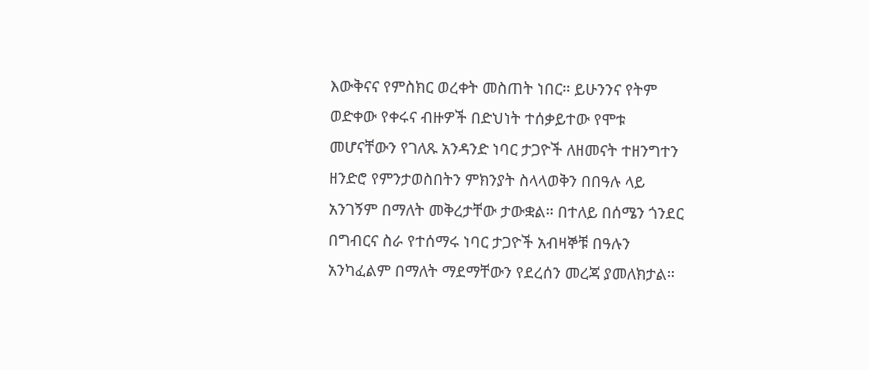እውቅናና የምስክር ወረቀት መስጠት ነበር። ይሁንንና የትም ወድቀው የቀሩና ብዙዎች በድህነት ተሰቃይተው የሞቱ መሆናቸውን የገለጹ አንዳንድ ነባር ታጋዮች ለዘመናት ተዘንግተን ዘንድሮ የምንታወስበትን ምክንያት ስላላወቅን በበዓሉ ላይ አንገኝም በማለት መቅረታቸው ታውቋል። በተለይ በሰሜን ጎንደር በግብርና ስራ የተሰማሩ ነባር ታጋዮች አብዛኞቹ በዓሉን አንካፈልም በማለት ማደማቸውን የደረሰን መረጃ ያመለክታል።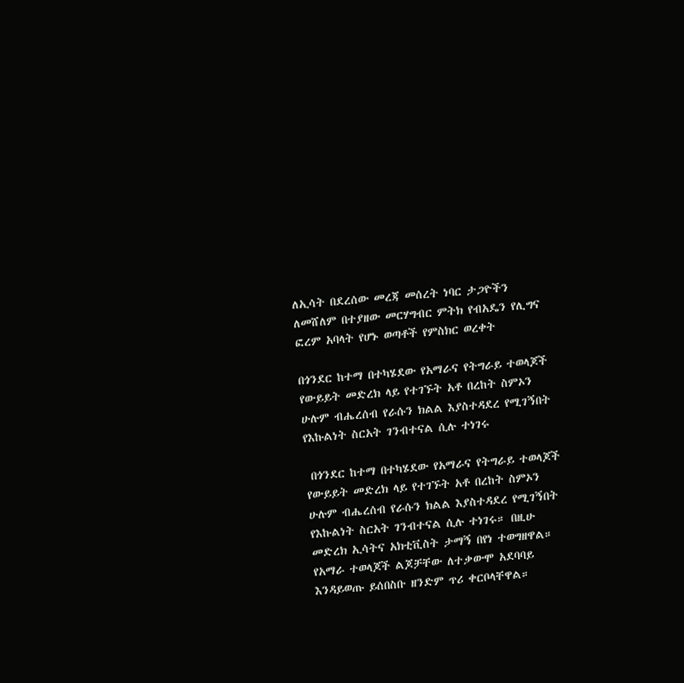ለኢሳት በደረሰው መረጃ መሰረት ነባር ታጋዮችን ለመሸለም በተያዘው መርሃግብር ምትክ የብአዴን የሊግና ፎረም አባላት የሆኑ ወጣቶች የምስክር ወረቀት

በጎንደር ከተማ በተካሄደው የአማራና የትግራይ ተወላጆች የውይይት መድረክ ላይ የተገኙት አቶ በረከት ስምኦን ሁሉም ብሔረሰብ የራሱን ክልል እያስተዳደረ የሚገኝበት የእኩልነት ስርአት ገንብተናል ሲሉ ተነገሩ

 በጎንደር ከተማ በተካሄደው የአማራና የትግራይ ተወላጆች የውይይት መድረክ ላይ የተገኙት አቶ በረከት ስምኦን ሁሉም ብሔረሰብ የራሱን ክልል እያስተዳደረ የሚገኝበት የእኩልነት ስርአት ገንብተናል ሲሉ ተነገሩ። በዚሁ መድረክ ኢሳትና አክቲቪስት ታማኝ በየነ ተወግዘዋል። የአማራ ተወላጆች ልጆቻቸው ለተቃውሞ አደባባይ እንዳይወጡ ይሰበስቡ ዘንድም ጥሪ ቀርቦላቸዋል።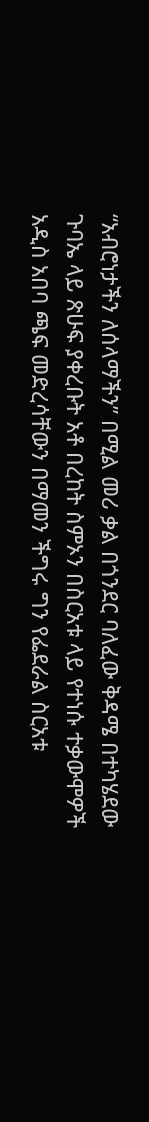“አብሮነታችን ለሰላማችን” በሚል መሪ ቃል በጎንደር ባለፈው ቅዳሜ በተካሄደው ጉባኤ ላይ ጽሁፍ ያቀረቡት አቶ በረከት ስምኦን በስርአቱ ላይ የተነሱ ተቃውሞዎች አዲስ አበባ ጫፍ መድረሳቸውን በማመን ችግሩ ግን የፌደራል ስርአቱ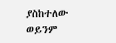ያስከተለው ወይንም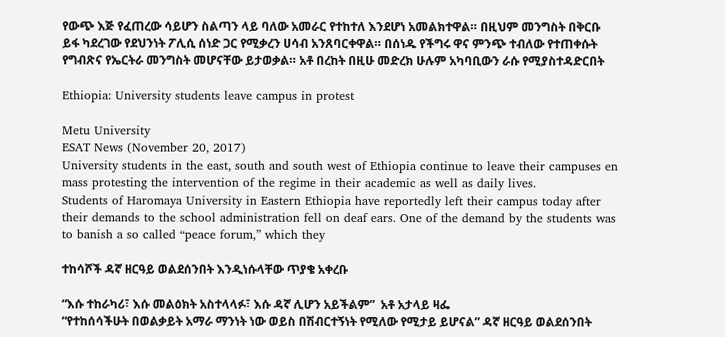የውጭ እጅ የፈጠረው ሳይሆን ስልጣን ላይ ባለው አመራር የተከተለ እንደሆነ አመልክተዋል። በዚህም መንግስት በቅርቡ ይፋ ካደረገው የደህንነት ፖሊሲ ሰነድ ጋር የሚቃረን ሀሳብ አንጸባርቀዋል። በሰነዱ የችግሩ ዋና ምንጭ ተብለው የተጠቀሱት የግብጽና የኤርትራ መንግስት መሆናቸው ይታወቃል። አቶ በረከት በዚሁ መድረክ ሁሉም አካባቢውን ራሱ የሚያስተዳድርበት

Ethiopia: University students leave campus in protest

Metu University
ESAT News (November 20, 2017)
University students in the east, south and south west of Ethiopia continue to leave their campuses en mass protesting the intervention of the regime in their academic as well as daily lives.
Students of Haromaya University in Eastern Ethiopia have reportedly left their campus today after their demands to the school administration fell on deaf ears. One of the demand by the students was to banish a so called “peace forum,” which they

ተከሳሾች ዳኛ ዘርዓይ ወልደሰንበት እንዲነሱላቸው ጥያቄ አቀረቡ

“እሱ ተከራካሪ፣ እሱ መልዕክት አስተላላፉ፣ እሱ ዳኛ ሊሆን አይችልም”  አቶ አታላይ ዛፌ
“የተከሰሳችሁት በወልቃይት አማራ ማንነት ነው ወይስ በሽብርተኝነት የሚለው የሚታይ ይሆናል” ዳኛ ዘርዓይ ወልደሰንበት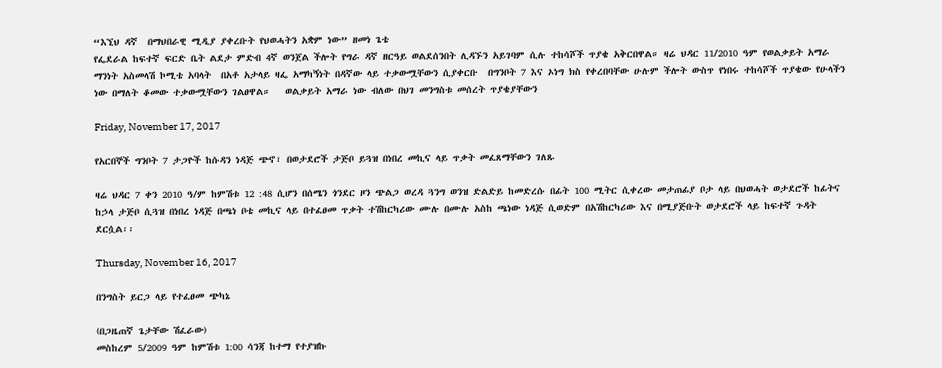“እኚህ ዳኛ  በማህበራዊ ሚዲያ ያቀረቡት የህወሓትን አቋም ነው” ዘመነ ጌቴ
የፌደራል ከፍተኛ ፍርድ ቤት ልደታ ምድብ 4ኛ ወንጀል ችሎት የግራ ዳኛ ዘርዓይ ወልደሰንበት ሊዳኙን አይገባም ሲሉ ተከሳሾች ጥያቄ አቅርበዋል። ዛሬ ህዳር 11/2010 ዓም የወልቃይት አማራ ማንነት አስመላሽ ኮሚቴ አባላት  በአቶ አታላይ ዛፌ አማካኝነት በዳኛው ላይ ተቃውሟቸውን ሲያቀርቡ  በግንቦት 7 እና ኦነግ ክስ የቀረበባቸው ሁሉም ችሎት ውስጥ የነበሩ ተከሳሾች ጥያቄው የሁላችን ነው በማለት ቆመው ተቃውሟቸውን ገልፀዋል።   ወልቃይት አማራ ነው ብለው በህገ መንግስቱ መሰረት ጥያቄያቸውን

Friday, November 17, 2017

የአርበኞች ግንቦት 7 ታጋዮች ከሱዳን ነዳጅ ጭኖ፣ በወታደሮች ታጅቦ ይጓዝ በነበረ መኪና ላይ ጥቃት መፈጸማቸውን ገለጹ

ዛሬ ህዳር 7 ቀን 2010 ዓ/ም ከምሽቱ 12 :48 ሲሆን በሰሜን ጎንደር ዞን ጭልጋ ወረዳ ጓንግ ወንዝ ድልድይ ከመድረሱ በፊት 100 ሚትር ሲቀረው መታጠፊያ ቦታ ላይ በህወሓት ወታደሮች ከፊትና ከኃላ ታጅቦ ሲጓዝ በነበረ ነዳጅ በጫነ ቦቴ መኪና ላይ በተፈፀመ ጥቃት ተሽከርካሪው ሙሉ በሙሉ አስከ ጫነው ነዳጅ ሲወድም በአሽከርካሪው እና በሚያጅቡት ወታደሮች ላይ ከፍተኛ ጉዳት ደርሷል፡፡

Thursday, November 16, 2017

በንግስት ይርጋ ላይ የተፈፀመ ጭካኔ

(በጋዜጠኛ ጌታቸው ሽፈራው)
መስከረም 5/2009 ዓም ከምሽቱ 1:00 ሳንጃ ከተማ የተያዝኩ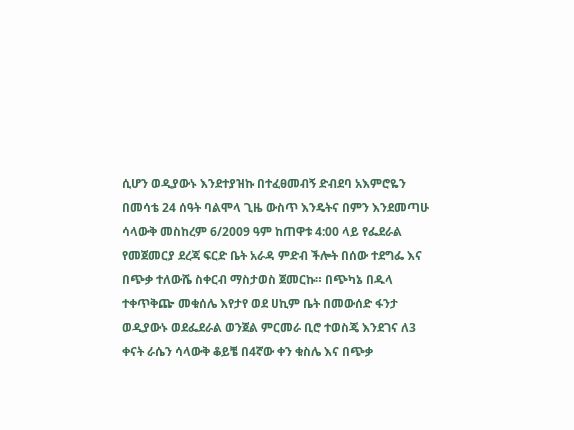ሲሆን ወዲያውኑ እንደተያዝኩ በተፈፀመብኝ ድብደባ አእምሮዬን በመሳቴ 24 ሰዓት ባልሞላ ጊዜ ውስጥ እንዴትና በምን እንደመጣሁ ሳላውቅ መስከረም 6/2009 ዓም ከጠዋቱ 4:00 ላይ የፌደራል የመጀመርያ ደረጃ ፍርድ ቤት አራዳ ምድብ ችሎት በሰው ተደግፌ እና በጭቃ ተለውሼ ስቀርብ ማስታወስ ጀመርኩ። በጭካኔ በዱላ ተቀጥቅጬ መቁሰሌ እየታየ ወደ ሀኪም ቤት በመውሰድ ፋንታ ወዲያውኑ ወደፌደራል ወንጀል ምርመራ ቢሮ ተወስጄ እንደገና ለ3 ቀናት ራሴን ሳላውቅ ቆይቼ በ4ኛው ቀን ቁስሌ እና በጭቃ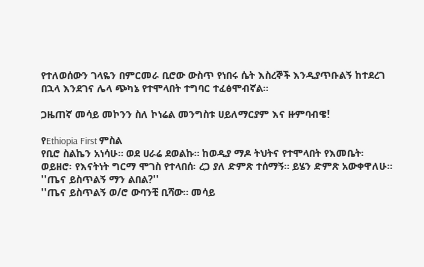የተለወሰውን ገላዬን በምርመራ ቢሮው ውስጥ የነበሩ ሴት እስረኞች እንዲያጥቡልኝ ከተደረገ በኋላ እንደገና ሌላ ጭካኔ የተሞላበት ተግባር ተፈፅሞብኛል።

ጋዜጠኛ መሳይ መኮንን ስለ ኮነሬል መንግስቱ ሀይለማርያም እና ዙምባብዌ!

የEthiopia First ምስል
የቢሮ ስልኬን አነሳሁ። ወደ ሀራሬ ደወልኩ። ከወዲያ ማዶ ትህትና የተሞላበት የእመቤት፡ ወይዘሮ፡ የእናትነት ግርማ ሞገስ የተላበሰ፡ ረጋ ያለ ድምጽ ተሰማኝ። ይሄን ድምጽ አውቀዋለሁ።
''ጤና ይስጥልኝ ማን ልበል?''
''ጤና ይስጥልኝ ወ/ሮ ውባንቺ ቢሻው። መሳይ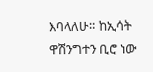እባላለሁ። ከኢሳት ዋሽንግተን ቢሮ ነው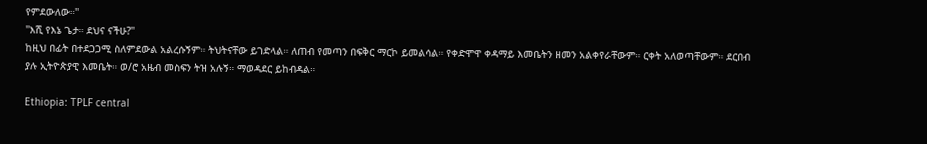የምደውለው።''
''እሺ የእኔ ጌታ። ደህና ናችሁ?''
ከዚህ በፊት በተደጋጋሚ ስለምደውል አልረሱኝም። ትህትናቸው ይገድላል። ለጠብ የመጣን በፍቅር ማርኮ ይመልሳል። የቀድሞዋ ቀዳማይ እመቤትን ዘመን አልቀየራቸውም። ርቀት አለወጣቸውም። ደርበብ ያሉ ኢትዮጵያዊ እመቤት። ወ/ሮ አዜብ መስፍን ትዝ አሉኝ። ማወዳደር ይከብዳል።

Ethiopia: TPLF central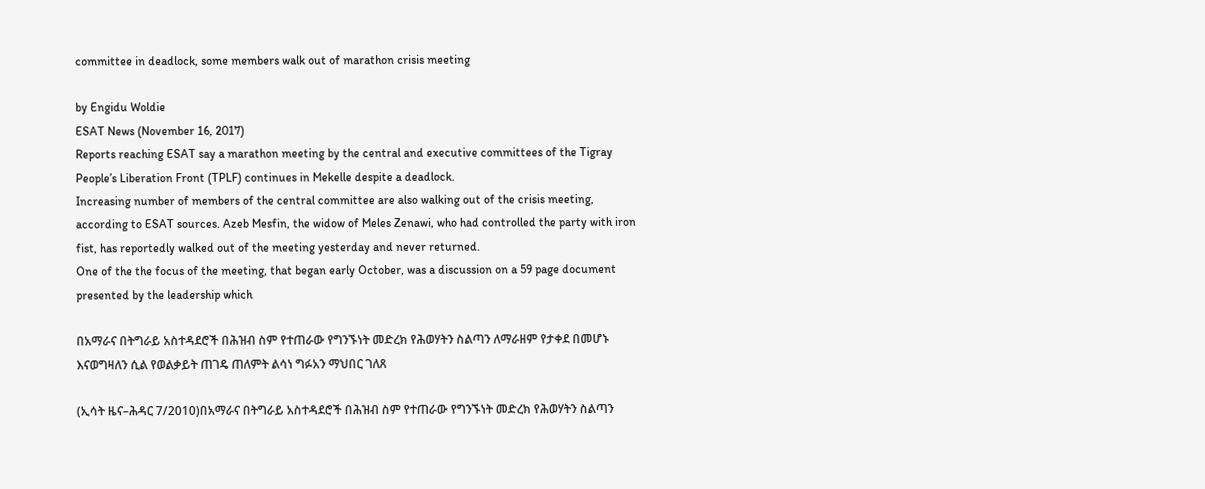committee in deadlock, some members walk out of marathon crisis meeting

by Engidu Woldie
ESAT News (November 16, 2017)
Reports reaching ESAT say a marathon meeting by the central and executive committees of the Tigray People’s Liberation Front (TPLF) continues in Mekelle despite a deadlock.
Increasing number of members of the central committee are also walking out of the crisis meeting, according to ESAT sources. Azeb Mesfin, the widow of Meles Zenawi, who had controlled the party with iron fist, has reportedly walked out of the meeting yesterday and never returned.
One of the the focus of the meeting, that began early October, was a discussion on a 59 page document presented by the leadership which

በአማራና በትግራይ አስተዳደሮች በሕዝብ ስም የተጠራው የግንኙነት መድረክ የሕወሃትን ስልጣን ለማራዘም የታቀደ በመሆኑ እናወግዛለን ሲል የወልቃይት ጠገዴ ጠለምት ልሳነ ግፉአን ማህበር ገለጸ

(ኢሳት ዜና–ሕዳር 7/2010)በአማራና በትግራይ አስተዳደሮች በሕዝብ ስም የተጠራው የግንኙነት መድረክ የሕወሃትን ስልጣን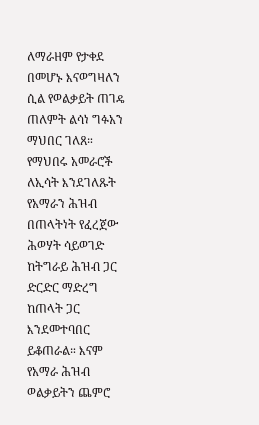ለማራዘም የታቀደ በመሆኑ እናወግዛለን ሲል የወልቃይት ጠገዴ ጠለምት ልሳነ ግፉአን ማህበር ገለጸ። የማህበሩ አመራሮች ለኢሳት እንደገለጹት የአማራን ሕዝብ በጠላትነት የፈረጀው ሕወሃት ሳይወገድ ከትግራይ ሕዝብ ጋር ድርድር ማድረግ ከጠላት ጋር እንደመተባበር ይቆጠራል። እናም የአማራ ሕዝብ ወልቃይትን ጨምሮ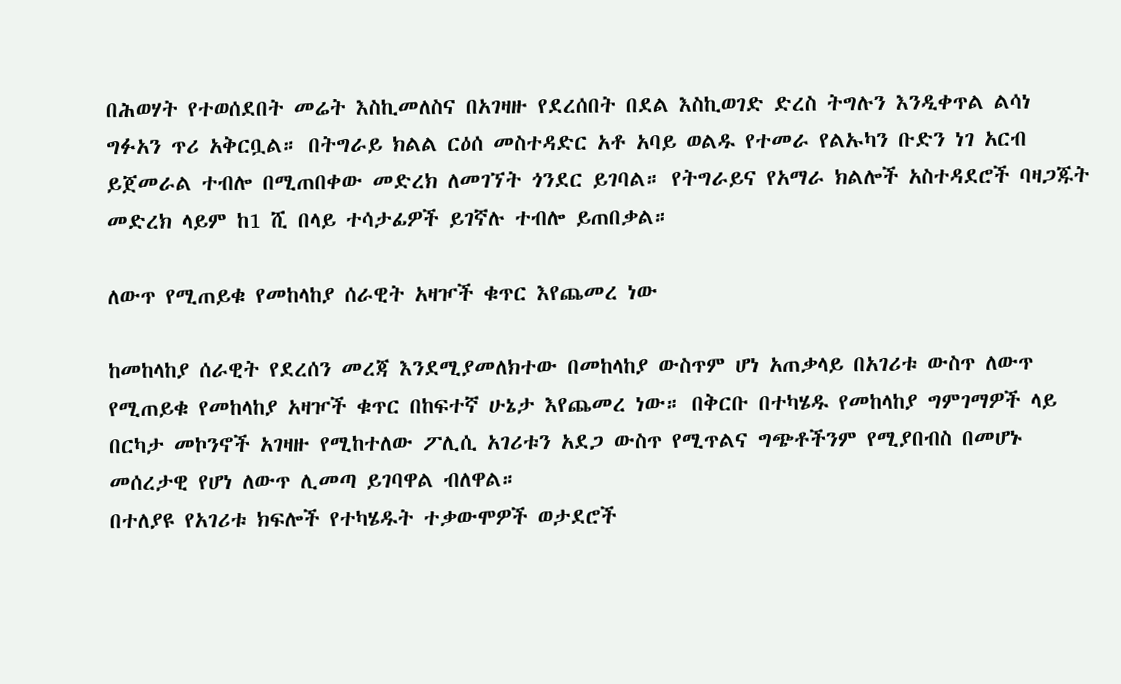በሕወሃት የተወሰደበት መሬት እስኪመለስና በአገዛዙ የደረሰበት በደል እስኪወገድ ድረስ ትግሉን እንዲቀጥል ልሳነ ግፉአን ጥሪ አቅርቧል። በትግራይ ክልል ርዕሰ መስተዳድር አቶ አባይ ወልዱ የተመራ የልኡካን ቡድን ነገ አርብ ይጀመራል ተብሎ በሚጠበቀው መድረክ ለመገኘት ጎንደር ይገባል። የትግራይና የአማራ ክልሎች አስተዳደሮች ባዛጋጁት መድረክ ላይም ከ1 ሺ በላይ ተሳታፊዎች ይገኛሉ ተብሎ ይጠበቃል።

ለውጥ የሚጠይቁ የመከላከያ ሰራዊት አዛዦች ቁጥር እየጨመረ ነው

ከመከላከያ ሰራዊት የደረሰን መረጃ እንደሚያመለክተው በመከላከያ ውስጥም ሆነ አጠቃላይ በአገሪቱ ውስጥ ለውጥ የሚጠይቁ የመከላከያ አዛዦች ቁጥር በከፍተኛ ሁኔታ እየጨመረ ነው። በቅርቡ በተካሄዱ የመከላከያ ግምገማዎች ላይ በርካታ መኮንኖች አገዛዙ የሚከተለው ፖሊሲ አገሪቱን አደጋ ውስጥ የሚጥልና ግጭቶችንም የሚያበብስ በመሆኑ መሰረታዊ የሆነ ለውጥ ሊመጣ ይገባዋል ብለዋል።
በተለያዩ የአገሪቱ ክፍሎች የተካሄዱት ተቃውሞዎች ወታደሮች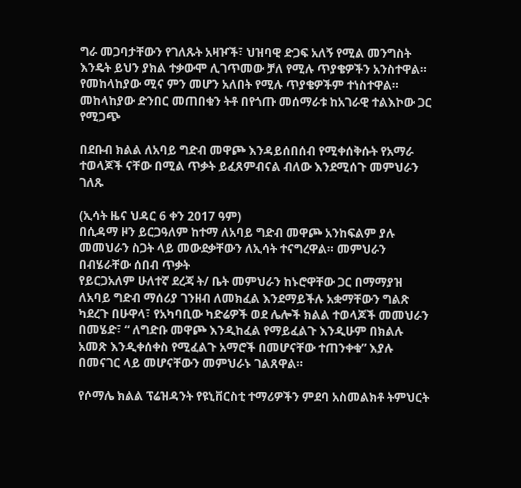ግራ መጋባታቸውን የገለጹት አዛዦች፣ ህዝባዊ ድጋፍ አለኝ የሚል መንግስት እንዴት ይህን ያክል ተቃውሞ ሊገጥመው ቻለ የሚሉ ጥያቄዎችን አንስተዋል። የመከላከያው ሚና ምን መሆን አለበት የሚሉ ጥያቄዎችም ተነስተዋል። መከላከያው ድንበር መጠበቁን ትቶ በየጎጡ መሰማራቱ ከአገራዊ ተልእኮው ጋር የሚጋጭ

በደቡብ ክልል ለአባይ ግድብ መዋጮ እንዳይሰበሰብ የሚቀሰቅሱት የአማራ ተወላጆች ናቸው በሚል ጥቃት ይፈጸምብናል ብለው እንደሚሰጉ መምህራን ገለጹ

(ኢሳት ዜና ህዳር 6 ቀን 2017 ዓም)
በሲዳማ ዞን ይርጋዓለም ከተማ ለአባይ ግድብ መዋጮ አንከፍልም ያሉ መመህራን ስጋት ላይ መውደቃቸውን ለኢሳት ተናግረዋል። መምህራን በብሄራቸው ሰበብ ጥቃት
የይርጋአለም ሁለተኛ ደረጃ ት/ ቤት መምህራን ከኑሮዋቸው ጋር በማማያዝ ለአባይ ግድብ ማሰሪያ ገንዘብ ለመክፈል እንደማይችሉ አቋማቸውን ግልጽ ካደረጉ በሁዋላ፣ የአካባቢው ካድሬዎች ወደ ሌሎች ክልል ተወላጆች መመህራን በመሄድ፣ “ ለግድቡ መዋጮ እንዲከፈል የማይፈልጉ እንዲሁም በክልሉ አመጽ እንዲቀሰቀስ የሚፈልጉ አማሮች በመሆናቸው ተጠንቀቁ” እያሉ በመናገር ላይ መሆናቸውን መምህራኑ ገልጸዋል።

የሶማሌ ክልል ፕሬዝዳንት የዩኒቨርስቲ ተማሪዎችን ምደባ አስመልክቶ ትምህርት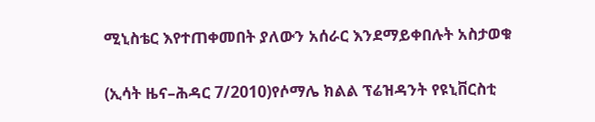ሚኒስቴር እየተጠቀመበት ያለውን አሰራር እንደማይቀበሉት አስታወቁ

(ኢሳት ዜና–ሕዳር 7/2010)የሶማሌ ክልል ፕሬዝዳንት የዩኒቨርስቲ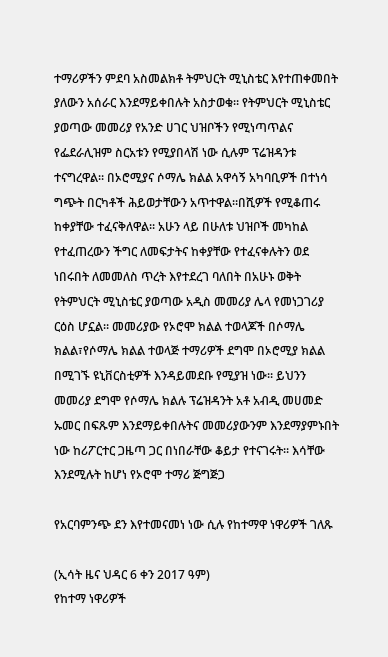ተማሪዎችን ምደባ አስመልክቶ ትምህርት ሚኒስቴር እየተጠቀመበት ያለውን አሰራር እንደማይቀበሉት አስታወቁ። የትምህርት ሚኒስቴር ያወጣው መመሪያ የአንድ ሀገር ህዝቦችን የሚነጣጥልና የፌደራሊዝም ስርአቱን የሚያበላሽ ነው ሲሉም ፕሬዝዳንቱ ተናግረዋል። በኦሮሚያና ሶማሌ ክልል አዋሳኝ አካባቢዎች በተነሳ ግጭት በርካቶች ሕይወታቸውን አጥተዋል።በሺዎች የሚቆጠሩ ከቀያቸው ተፈናቅለዋል። አሁን ላይ በሁለቱ ህዝቦች መካከል የተፈጠረውን ችግር ለመፍታትና ከቀያቸው የተፈናቀሉትን ወደ ነበሩበት ለመመለስ ጥረት እየተደረገ ባለበት በአሁኑ ወቅት የትምህርት ሚኒስቴር ያወጣው አዲስ መመሪያ ሌላ የመነጋገሪያ ርዕስ ሆኗል። መመሪያው የኦሮሞ ክልል ተወላጆች በሶማሌ ክልል፣የሶማሌ ክልል ተወላጅ ተማሪዎች ደግሞ በኦሮሚያ ክልል በሚገኙ ዩኒቨርስቲዎች እንዳይመደቡ የሚያዝ ነው። ይህንን መመሪያ ደግሞ የሶማሌ ክልሉ ፕሬዝዳንት አቶ አብዲ መሀመድ ኡመር በፍጹም እንደማይቀበሉትና መመሪያውንም እንደማያምኑበት ነው ከሪፖርተር ጋዜጣ ጋር በነበራቸው ቆይታ የተናገሩት። እሳቸው እንደሚሉት ከሆነ የኦሮሞ ተማሪ ጅግጅጋ

የአርባምንጭ ደን እየተመናመነ ነው ሲሉ የከተማዋ ነዋሪዎች ገለጹ

(ኢሳት ዜና ህዳር 6 ቀን 2017 ዓም)
የከተማ ነዋሪዎች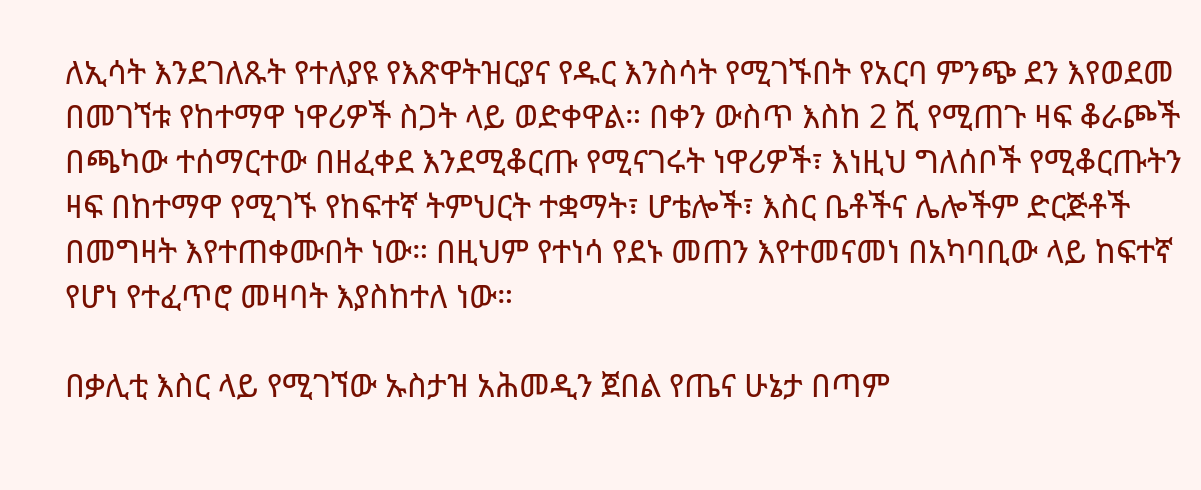ለኢሳት እንደገለጹት የተለያዩ የእጽዋትዝርያና የዱር እንስሳት የሚገኙበት የአርባ ምንጭ ደን እየወደመ በመገኘቱ የከተማዋ ነዋሪዎች ስጋት ላይ ወድቀዋል። በቀን ውስጥ እስከ 2 ሺ የሚጠጉ ዛፍ ቆራጮች በጫካው ተሰማርተው በዘፈቀደ እንደሚቆርጡ የሚናገሩት ነዋሪዎች፣ እነዚህ ግለሰቦች የሚቆርጡትን ዛፍ በከተማዋ የሚገኙ የከፍተኛ ትምህርት ተቋማት፣ ሆቴሎች፣ እስር ቤቶችና ሌሎችም ድርጅቶች በመግዛት እየተጠቀሙበት ነው። በዚህም የተነሳ የደኑ መጠን እየተመናመነ በአካባቢው ላይ ከፍተኛ የሆነ የተፈጥሮ መዛባት እያስከተለ ነው።

በቃሊቲ እስር ላይ የሚገኘው ኡስታዝ አሕመዲን ጀበል የጤና ሁኔታ በጣም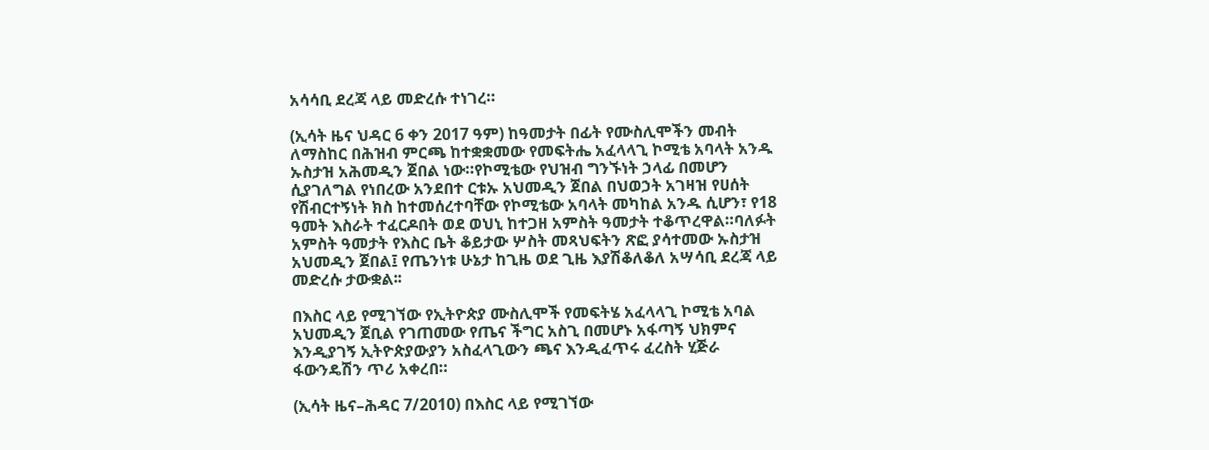አሳሳቢ ደረጃ ላይ መድረሱ ተነገረ።

(ኢሳት ዜና ህዳር 6 ቀን 2017 ዓም) ከዓመታት በፊት የሙስሊሞችን መብት ለማስከር በሕዝብ ምርጫ ከተቋቋመው የመፍትሔ አፈላላጊ ኮሚቴ አባላት አንዱ ኡስታዝ አሕመዲን ጀበል ነው።የኮሚቴው የህዝብ ግንኙነት ኃላፊ በመሆን ሲያገለግል የነበረው አንደበተ ርቱኡ አህመዲን ጀበል በህወኃት አገዛዝ የሀሰት የሽብርተኝነት ክስ ከተመሰረተባቸው የኮሚቴው አባላት መካከል አንዱ ሲሆን፣ የ18 ዓመት እስራት ተፈርዶበት ወደ ወህኒ ከተጋዘ አምስት ዓመታት ተቆጥረዋል።ባለፉት አምስት ዓመታት የእስር ቤት ቆይታው ሦስት መጻህፍትን ጽፎ ያሳተመው ኡስታዝ አህመዲን ጀበል፤ የጤንነቱ ሁኔታ ከጊዜ ወደ ጊዜ እያሽቆለቆለ አሣሳቢ ደረጃ ላይ መድረሱ ታውቋል፡፡

በእስር ላይ የሚገኘው የኢትዮጵያ ሙስሊሞች የመፍትሄ አፈላላጊ ኮሚቴ አባል አህመዲን ጀቢል የገጠመው የጤና ችግር አስጊ በመሆኑ አፋጣኝ ህክምና እንዲያገኝ ኢትዮጵያውያን አስፈላጊውን ጫና እንዲፈጥሩ ፈረስት ሂጅራ ፋውንዴሽን ጥሪ አቀረበ።

(ኢሳት ዜና–ሕዳር 7/2010) በእስር ላይ የሚገኘው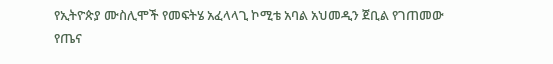የኢትዮጵያ ሙስሊሞች የመፍትሄ አፈላላጊ ኮሚቴ አባል አህመዲን ጀቢል የገጠመው የጤና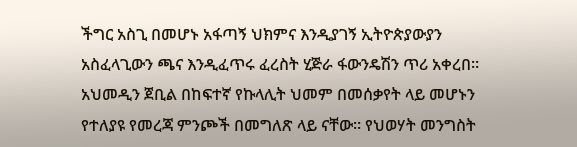ችግር አስጊ በመሆኑ አፋጣኝ ህክምና እንዲያገኝ ኢትዮጵያውያን አስፈላጊውን ጫና እንዲፈጥሩ ፈረስት ሂጅራ ፋውንዴሽን ጥሪ አቀረበ። አህመዲን ጀቢል በከፍተኛ የኩላሊት ህመም በመሰቃየት ላይ መሆኑን የተለያዩ የመረጃ ምንጮች በመግለጽ ላይ ናቸው። የህወሃት መንግስት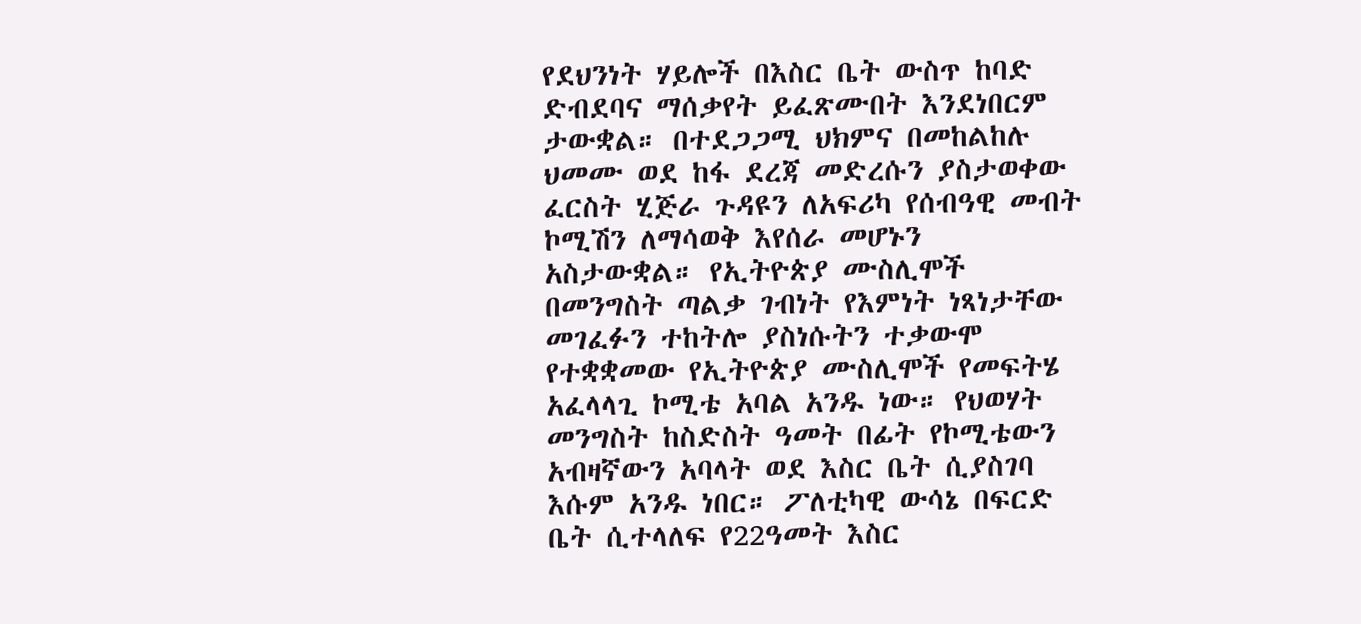የደህንነት ሃይሎች በእስር ቤት ውስጥ ከባድ ድብደባና ማሰቃየት ይፈጽሙበት እንደነበርም ታውቋል። በተደጋጋሚ ህክምና በመከልከሉ ህመሙ ወደ ከፋ ደረጃ መድረሱን ያስታወቀው ፈርስት ሂጅራ ጉዳዩን ለአፍሪካ የሰብዓዊ መብት ኮሚሽን ለማሳወቅ እየሰራ መሆኑን አስታውቋል። የኢትዮጵያ ሙስሊሞች በመንግስት ጣልቃ ገብነት የእምነት ነጻነታቸው መገፈፉን ተከትሎ ያስነሱትን ተቃውሞ የተቋቋመው የኢትዮጵያ ሙስሊሞች የመፍትሄ አፈላላጊ ኮሚቴ አባል አንዱ ነው። የህወሃት መንግስት ከስድስት ዓመት በፊት የኮሚቴውን አብዛኛውን አባላት ወደ እስር ቤት ሲያስገባ እሱም አንዱ ነበር። ፖለቲካዊ ውሳኔ በፍርድ ቤት ሲተላለፍ የ22ዓመት እስር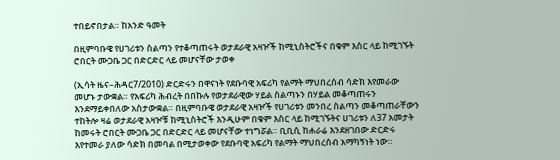ተበይኖበታል። ከአንድ ዓመት

በዚምባቡዌ የሀገሪቱን ስልጣን የተቆጣጠሩት ወታደራዊ አዛዦች ከሚኒስትሮችና በቁም እስር ላይ ከሚገኙት ሮበርት ሙጋቤ ጋር በድርድር ላይ መሆናቸው ታወቀ

(ኢሳት ዜና–ሕዳር7/2010) ድርድሩን በዋናነት የደቡባዊ አፍሪካ የልማት ማህበረሰብ ሳድክ እየመራው መሆኑ ታውቋል። የአፍሪካ ሕብረት በበኩሉ የወታደራዊው ሃይል ስልጣኑን በሃይል መቆጣጠሩን እንደማይቀበለው አስታውቋል። በዚምባቡዌ ወታደራዊ አዛዦች የሀገሪቱን መንበረ ስልጣን መቆጣጠራቸውን ተከትሎ ዛሬ ወታደራዊ አዛዦቹ ከሚኒስትሮች እንዲሁም በቁም እስር ላይ ከሚገኙትና ሀገሪቱን ለ37 አመታት ከመሩት ሮበርት ሙጋቤ ጋር በድርድር ላይ መሆናቸው ተነግሯል። ቢቢሲ ከሐራሬ እንደዘገበው ድርድሩ እየተመራ ያለው ሳድክ በመባል በሚታወቀው የደቡባዊ አፍሪካ የልማት ማህበረሰብ አማካኝነት ነው።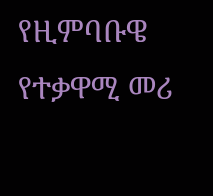የዚምባቡዌ የተቃዋሚ መሪ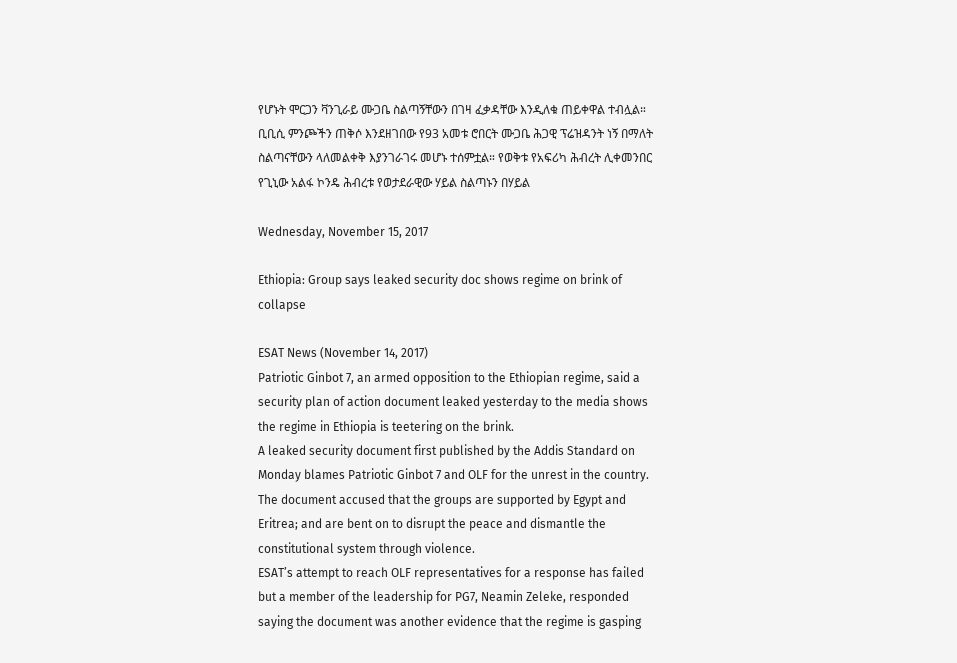የሆኑት ሞርጋን ቫንጊራይ ሙጋቤ ስልጣኝቸውን በገዛ ፈቃዳቸው እንዲለቁ ጠይቀዋል ተብሏል። ቢቢሲ ምንጮችን ጠቅሶ እንደዘገበው የ93 አመቱ ሮበርት ሙጋቤ ሕጋዊ ፕሬዝዳንት ነኝ በማለት ስልጣናቸውን ላለመልቀቅ እያንገራገሩ መሆኑ ተሰምቷል። የወቅቱ የአፍሪካ ሕብረት ሊቀመንበር የጊኒው አልፋ ኮንዴ ሕብረቱ የወታደራዊው ሃይል ስልጣኑን በሃይል

Wednesday, November 15, 2017

Ethiopia: Group says leaked security doc shows regime on brink of collapse

ESAT News (November 14, 2017)
Patriotic Ginbot 7, an armed opposition to the Ethiopian regime, said a security plan of action document leaked yesterday to the media shows the regime in Ethiopia is teetering on the brink.
A leaked security document first published by the Addis Standard on Monday blames Patriotic Ginbot 7 and OLF for the unrest in the country. The document accused that the groups are supported by Egypt and Eritrea; and are bent on to disrupt the peace and dismantle the constitutional system through violence.
ESAT’s attempt to reach OLF representatives for a response has failed but a member of the leadership for PG7, Neamin Zeleke, responded saying the document was another evidence that the regime is gasping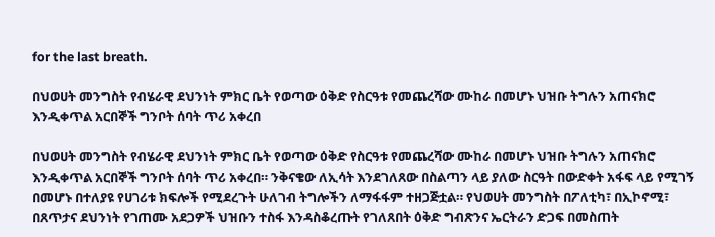for the last breath.

በህወሀት መንግስት የብሄራዊ ደህንነት ምክር ቤት የወጣው ዕቅድ የስርዓቱ የመጨረሻው ሙከራ በመሆኑ ህዝቡ ትግሉን አጠናክሮ እንዲቀጥል አርበኞች ግንቦት ሰባት ጥሪ አቀረበ

በህወሀት መንግስት የብሄራዊ ደህንነት ምክር ቤት የወጣው ዕቅድ የስርዓቱ የመጨረሻው ሙከራ በመሆኑ ህዝቡ ትግሉን አጠናክሮ እንዲቀጥል አርበኞች ግንቦት ሰባት ጥሪ አቀረበ። ንቅናቄው ለኢሳት እንደገለጸው በስልጣን ላይ ያለው ስርዓት በውድቀት አፋፍ ላይ የሚገኝ በመሆኑ በተለያዩ የሀገሪቱ ክፍሎች የሚደረጉት ሁለገብ ትግሎችን ለማፋፋም ተዘጋጅቷል። የህወሀት መንግስት በፖለቲካ፣ በኢኮኖሚ፣ በጸጥታና ደህንነት የገጠሙ አደጋዎች ህዝቡን ተስፋ እንዳስቆረጡት የገለጸበት ዕቅድ ግብጽንና ኤርትራን ድጋፍ በመስጠት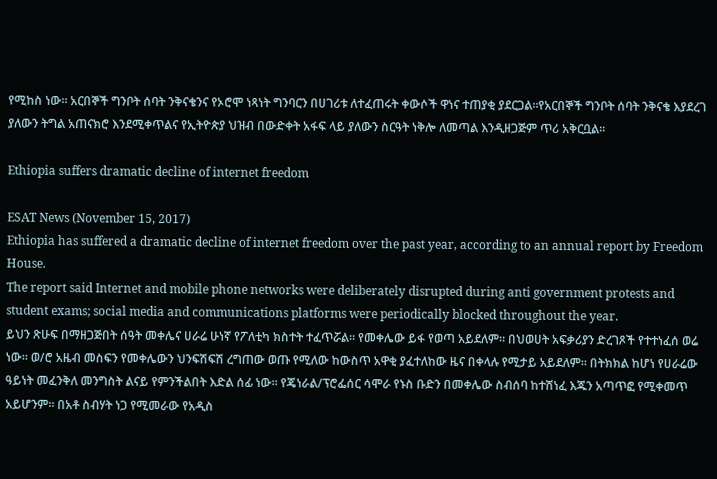የሚከስ ነው። አርበኞች ግንቦት ሰባት ንቅናቄንና የኦሮሞ ነጻነት ግንባርን በሀገሪቱ ለተፈጠሩት ቀውሶች ዋነና ተጠያቂ ያደርጋል።የአርበኞች ግንቦት ሰባት ንቅናቄ እያደረገ ያለውን ትግል አጠናክሮ እንደሚቀጥልና የኢትዮጵያ ህዝብ በውድቀት አፋፍ ላይ ያለውን ስርዓት ነቅሎ ለመጣል እንዲዘጋጅም ጥሪ አቅርቧል።

Ethiopia suffers dramatic decline of internet freedom

ESAT News (November 15, 2017)
Ethiopia has suffered a dramatic decline of internet freedom over the past year, according to an annual report by Freedom House.
The report said Internet and mobile phone networks were deliberately disrupted during anti government protests and student exams; social media and communications platforms were periodically blocked throughout the year.
ይህን ጽሁፍ በማዘጋጅበት ሰዓት መቀሌና ሀራሬ ሁነኛ የፖለቲካ ክስተት ተፈጥሯል። የመቀሌው ይፋ የወጣ አይደለም። በህወሀት አፍቃሪያን ድረገጾች የተተነፈሰ ወሬ ነው። ወ/ሮ አዜብ መስፍን የመቀሌውን ህንፍሽፍሽ ረግጠው ወጡ የሚለው ከውስጥ አዋቂ ያፈተለከው ዜና በቀላሉ የሚታይ አይደለም። በትክክል ከሆነ የሀራሬው ዓይነት መፈንቅለ መንግስት ልናይ የምንችልበት እድል ሰፊ ነው። የጄነራል/ፕሮፌሰር ሳሞራ የኑስ ቡድን በመቀሌው ስብሰባ ከተሸነፈ እጁን አጣጥፎ የሚቀመጥ አይሆንም። በአቶ ስብሃት ነጋ የሚመራው የአዲስ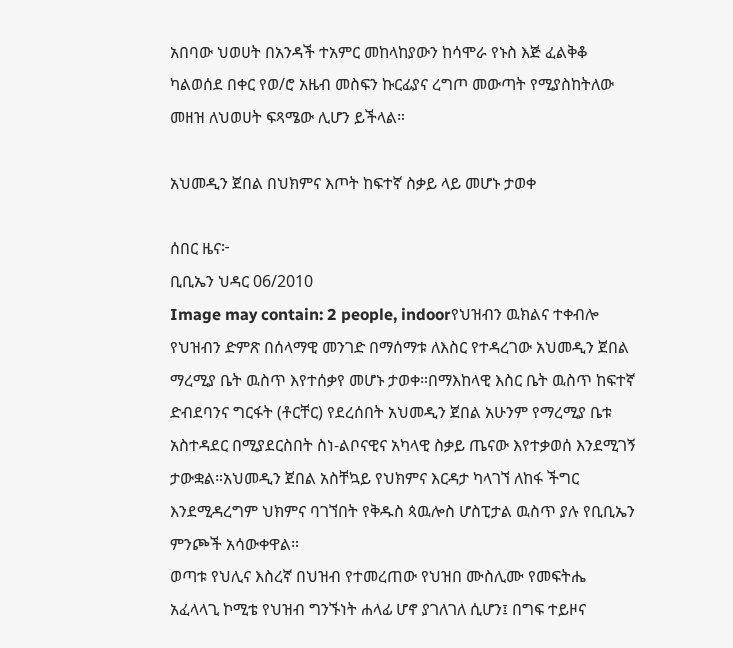አበባው ህወሀት በአንዳች ተአምር መከላከያውን ከሳሞራ የኑስ እጅ ፈልቅቆ ካልወሰደ በቀር የወ/ሮ አዜብ መስፍን ኩርፊያና ረግጦ መውጣት የሚያስከትለው መዘዝ ለህወሀት ፍጻሜው ሊሆን ይችላል።

አህመዲን ጀበል በህክምና እጦት ከፍተኛ ስቃይ ላይ መሆኑ ታወቀ

ሰበር ዜና፦
ቢቢኤን ህዳር 06/2010
Image may contain: 2 people, indoorየህዝብን ዉክልና ተቀብሎ የህዝብን ድምጽ በሰላማዊ መንገድ በማሰማቱ ለእስር የተዳረገው አህመዲን ጀበል ማረሚያ ቤት ዉስጥ እየተሰቃየ መሆኑ ታወቀ።በማእከላዊ እስር ቤት ዉስጥ ከፍተኛ ድብደባንና ግርፋት (ቶርቸር) የደረሰበት አህመዲን ጀበል አሁንም የማረሚያ ቤቱ አስተዳደር በሚያደርስበት ስነ-ልቦናዊና አካላዊ ስቃይ ጤናው እየተቃወሰ እንደሚገኝ ታውቋል።አህመዲን ጀበል አስቸኳይ የህክምና እርዳታ ካላገኘ ለከፋ ችግር እንደሚዳረግም ህክምና ባገኘበት የቅዱስ ጳዉሎስ ሆስፒታል ዉስጥ ያሉ የቢቢኤን ምንጮች አሳውቀዋል።
ወጣቱ የህሊና እስረኛ በህዝብ የተመረጠው የህዝበ ሙስሊሙ የመፍትሔ አፈላላጊ ኮሚቴ የህዝብ ግንኙነት ሐላፊ ሆኖ ያገለገለ ሲሆን፤ በግፍ ተይዞና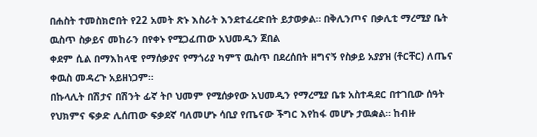በሐስት ተመስክሮበት የ22 አመት ጽኑ እስራት እንደተፈረድበት ይታወቃል። በቅሊንጦና በቃሊቲ ማረሚያ ቤት ዉስጥ ስቃይና መከራን በየቀኑ የሚጋፈጠው አህመዲን ጀበል
ቀደም ሲል በማእከላዊ የማሰቃያና የማጎሪያ ካምፕ ዉስጥ በደረሰበት ዘግናኝ የስቃይ አያያዝ (ቶርቸር) ለጤና ቀዉስ መዳረጉ አይዘነጋም።
በኩላሊት በሽታና በሽንት ፊኛ ትቦ ህመም የሚሰቃየው አህመዲን የማረሚያ ቤቱ አስተዳደር በተገቢው ሰዓት የህክምና ፍቃድ ሊሰጠው ፍቃደኛ ባለመሆኑ ሳቢያ የጤናው ችግር እየከፋ መሆኑ ታዉቋል። ከብዙ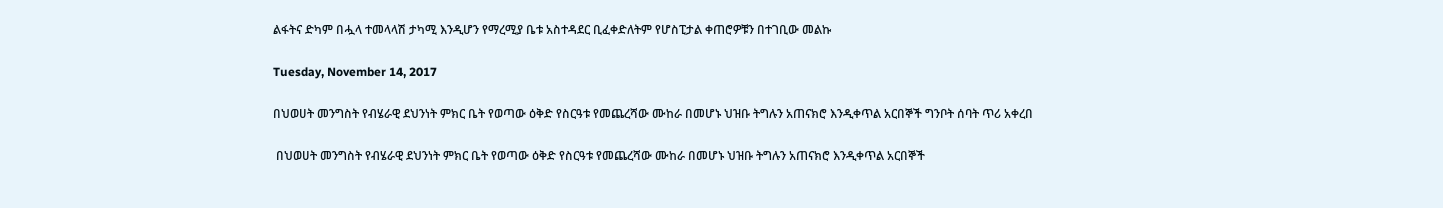ልፋትና ድካም በሗላ ተመላላሽ ታካሚ እንዲሆን የማረሚያ ቤቱ አስተዳደር ቢፈቀድለትም የሆስፒታል ቀጠሮዎቹን በተገቢው መልኩ

Tuesday, November 14, 2017

በህወሀት መንግስት የብሄራዊ ደህንነት ምክር ቤት የወጣው ዕቅድ የስርዓቱ የመጨረሻው ሙከራ በመሆኑ ህዝቡ ትግሉን አጠናክሮ እንዲቀጥል አርበኞች ግንቦት ሰባት ጥሪ አቀረበ

 በህወሀት መንግስት የብሄራዊ ደህንነት ምክር ቤት የወጣው ዕቅድ የስርዓቱ የመጨረሻው ሙከራ በመሆኑ ህዝቡ ትግሉን አጠናክሮ እንዲቀጥል አርበኞች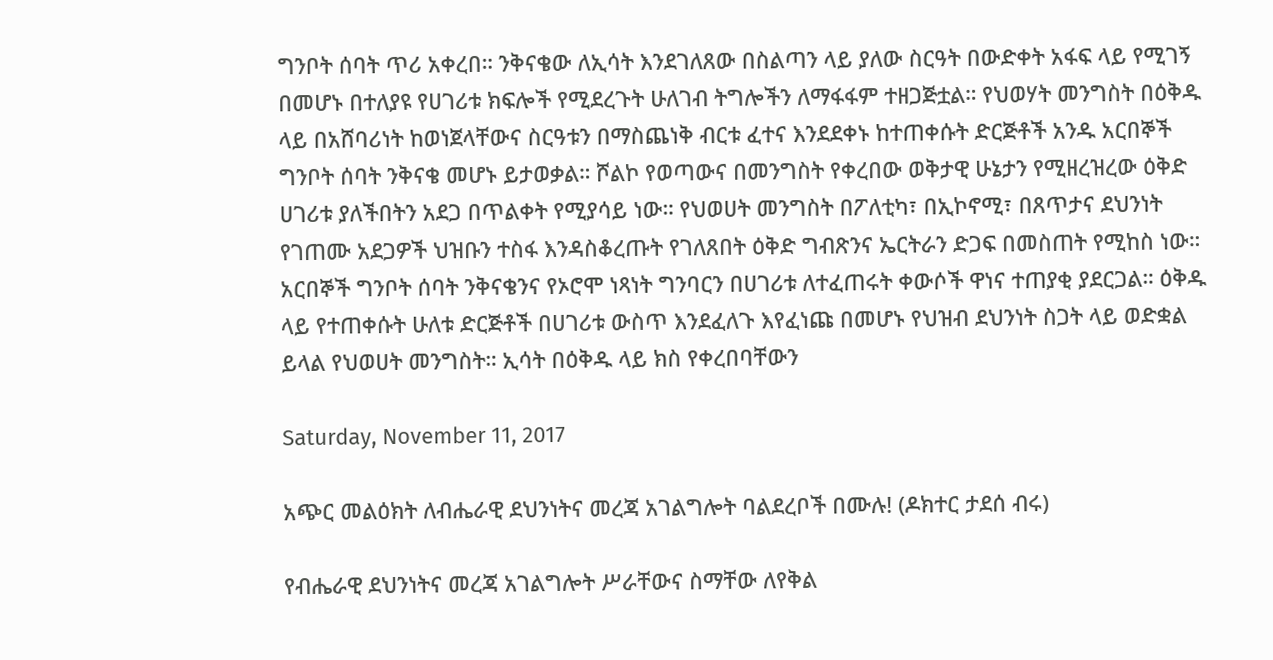ግንቦት ሰባት ጥሪ አቀረበ። ንቅናቄው ለኢሳት እንደገለጸው በስልጣን ላይ ያለው ስርዓት በውድቀት አፋፍ ላይ የሚገኝ በመሆኑ በተለያዩ የሀገሪቱ ክፍሎች የሚደረጉት ሁለገብ ትግሎችን ለማፋፋም ተዘጋጅቷል። የህወሃት መንግስት በዕቅዱ ላይ በአሸባሪነት ከወነጀላቸውና ስርዓቱን በማስጨነቅ ብርቱ ፈተና እንደደቀኑ ከተጠቀሱት ድርጅቶች አንዱ አርበኞች ግንቦት ሰባት ንቅናቄ መሆኑ ይታወቃል። ሾልኮ የወጣውና በመንግስት የቀረበው ወቅታዊ ሁኔታን የሚዘረዝረው ዕቅድ ሀገሪቱ ያለችበትን አደጋ በጥልቀት የሚያሳይ ነው። የህወሀት መንግስት በፖለቲካ፣ በኢኮኖሚ፣ በጸጥታና ደህንነት የገጠሙ አደጋዎች ህዝቡን ተስፋ እንዳስቆረጡት የገለጸበት ዕቅድ ግብጽንና ኤርትራን ድጋፍ በመስጠት የሚከስ ነው። አርበኞች ግንቦት ሰባት ንቅናቄንና የኦሮሞ ነጻነት ግንባርን በሀገሪቱ ለተፈጠሩት ቀውሶች ዋነና ተጠያቂ ያደርጋል። ዕቅዱ ላይ የተጠቀሱት ሁለቱ ድርጅቶች በሀገሪቱ ውስጥ እንደፈለጉ እየፈነጩ በመሆኑ የህዝብ ደህንነት ስጋት ላይ ወድቋል ይላል የህወሀት መንግስት። ኢሳት በዕቅዱ ላይ ክስ የቀረበባቸውን

Saturday, November 11, 2017

አጭር መልዕክት ለብሔራዊ ደህንነትና መረጃ አገልግሎት ባልደረቦች በሙሉ! (ዶክተር ታደሰ ብሩ)

የብሔራዊ ደህንነትና መረጃ አገልግሎት ሥራቸውና ስማቸው ለየቅል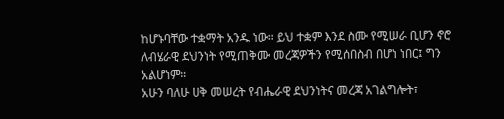ከሆኑባቸው ተቋማት አንዱ ነው። ይህ ተቋም እንደ ስሙ የሚሠራ ቢሆን ኖሮ ለብሄራዊ ደህንነት የሚጠቅሙ መረጃዎችን የሚሰበስብ በሆነ ነበር፤ ግን አልሆነም።
አሁን ባለሁ ሀቅ መሠረት የብሔራዊ ደህንነትና መረጃ አገልግሎት፣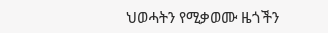ህወሓትን የሚቃወሙ ዜጎችን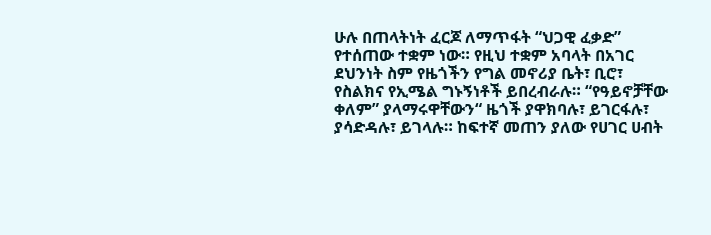ሁሉ በጠላትነት ፈርጆ ለማጥፋት “ህጋዊ ፈቃድ” የተሰጠው ተቋም ነው። የዚህ ተቋም አባላት በአገር ደህንነት ስም የዜጎችን የግል መኖሪያ ቤት፣ ቢሮ፣ የስልክና የኢሜል ግኑኝነቶች ይበረብራሉ። “የዓይኖቻቸው ቀለም” ያላማሩዋቸውን“ ዜጎች ያዋክባሉ፣ ይገርፋሉ፣ ያሳድዳሉ፣ ይገላሉ። ከፍተኛ መጠን ያለው የሀገር ሀብት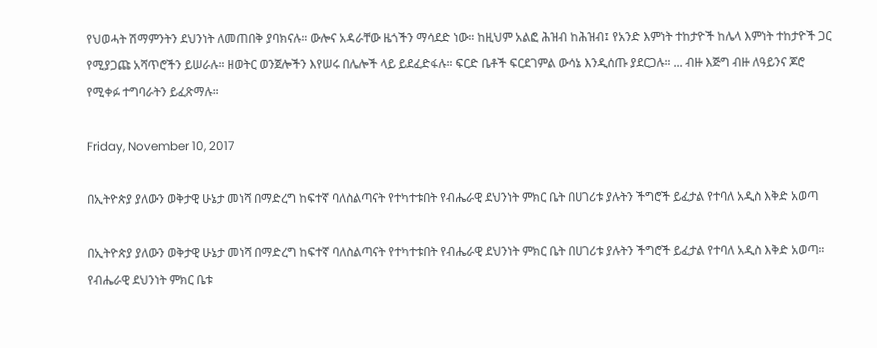የህወሓት ሽማምንትን ደህንነት ለመጠበቅ ያባክናሉ። ውሎና አዳራቸው ዜጎችን ማሳደድ ነው። ከዚህም አልፎ ሕዝብ ከሕዝብ፤ የአንድ እምነት ተከታዮች ከሌላ እምነት ተከታዮች ጋር የሚያጋጩ አሻጥሮችን ይሠራሉ። ዘወትር ወንጀሎችን እየሠሩ በሌሎች ላይ ይደፈድፋሉ። ፍርድ ቤቶች ፍርደገምል ውሳኔ እንዲሰጡ ያደርጋሉ። ... ብዙ እጅግ ብዙ ለዓይንና ጆሮ የሚቀፉ ተግባራትን ይፈጽማሉ።

Friday, November 10, 2017

በኢትዮጵያ ያለውን ወቅታዊ ሁኔታ መነሻ በማድረግ ከፍተኛ ባለስልጣናት የተካተቱበት የብሔራዊ ደህንነት ምክር ቤት በሀገሪቱ ያሉትን ችግሮች ይፈታል የተባለ አዲስ እቅድ አወጣ

በኢትዮጵያ ያለውን ወቅታዊ ሁኔታ መነሻ በማድረግ ከፍተኛ ባለስልጣናት የተካተቱበት የብሔራዊ ደህንነት ምክር ቤት በሀገሪቱ ያሉትን ችግሮች ይፈታል የተባለ አዲስ እቅድ አወጣ። የብሔራዊ ደህንነት ምክር ቤቱ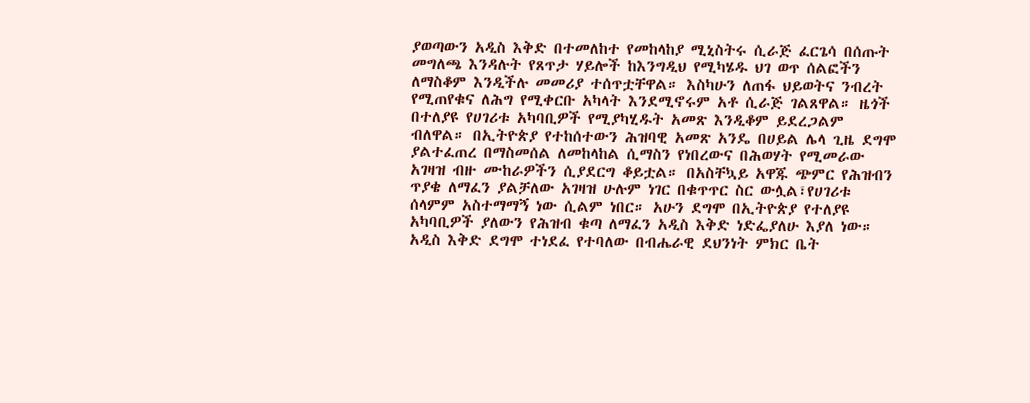ያወጣውን አዲስ እቅድ በተመለከተ የመከላከያ ሚኒስትሩ ሲራጅ ፈርጌሳ በሰጡት መግለጫ እንዳሉት የጸጥታ ሃይሎች ከእንግዲህ የሚካሄዱ ህገ ወጥ ሰልፎችን ለማስቆም እንዲችሉ መመሪያ ተሰጥቷቸዋል። እስካሁን ለጠፋ ህይወትና ንብረት የሚጠየቁና ለሕግ የሚቀርቡ አካላት እንደሚኖሩም አቶ ሲራጅ ገልጸዋል። ዜጎች በተለያዩ የሀገሪቱ አካባቢዎች የሚያካሂዱት አመጽ እንዲቆም ይደረጋልም ብለዋል። በኢትዮጵያ የተከሰተውን ሕዝባዊ አመጽ አንዴ በሀይል ሌላ ጊዜ ደግሞ ያልተፈጠረ በማስመሰል ለመከላከል ሲማስን የነበረውና በሕወሃት የሚመራው አገዛዝ ብዙ ሙከራዎችን ሲያደርግ ቆይቷል። በአስቸኳይ አዋጁ ጭምር የሕዝብን ጥያቄ ለማፈን ያልቻለው አገዛዝ ሁሉም ነገር በቁጥጥር ስር ውሏል፣የሀገሪቱ ሰላምም አስተማማኝ ነው ሲልም ነበር። አሁን ደግሞ በኢትዮጵያ የተለያዩ አካባቢዎች ያለውን የሕዝብ ቁጣ ለማፈን አዲስ እቅድ ነድፌያለሁ እያለ ነው። አዲስ እቅድ ደግሞ ተነደፈ የተባለው በብሔራዊ ደህንነት ምክር ቤት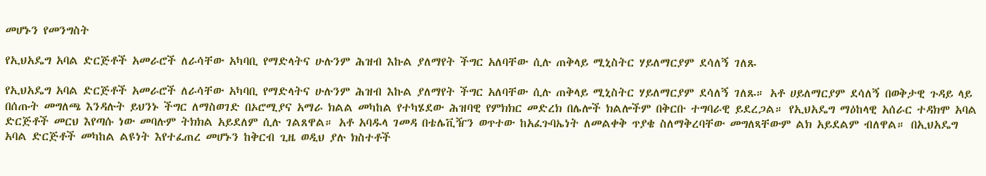መሆኑን የመንግስት

የኢህአዴግ አባል ድርጅቶች አመራሮች ለራሳቸው አካባቢ የማድላትና ሁሉንም ሕዝብ እኩል ያለማየት ችግር አለባቸው ሲሉ ጠቅላይ ሚኒስትር ሃይለማርያም ደሳለኝ ገለጹ

የኢህአዴግ አባል ድርጅቶች አመራሮች ለራሳቸው አካባቢ የማድላትና ሁሉንም ሕዝብ እኩል ያለማየት ችግር አለባቸው ሲሉ ጠቅላይ ሚኒስትር ሃይለማርያም ደሳለኝ ገለጹ። አቶ ሀይለማርያም ደሳለኝ በወቅታዊ ጉዳይ ላይ በሰጡት መግለጫ እንዳሉት ይህንኑ ችግር ለማስወገድ በኦሮሚያና አማራ ክልል መካከል የተካሄደው ሕዝባዊ የምክክር መድረክ በሌሎች ክልሎችም በቅርቡ ተግባራዊ ይደረጋል። የኢህአዴግ ማዕከላዊ አሰራር ተዳክሞ አባል ድርጅቶች መርህ እየጣሱ ነው መባሉም ትክክል አይደለም ሲሉ ገልጸዋል። አቶ አባዱላ ገመዳ በቴሌቪዥን ወጥተው ከአፈጉባኤነት ለመልቀቅ ጥያቄ ስለማቅረባቸው መግለጻቸውም ልክ አይደልም ብለዋል። በኢህአዴግ አባል ድርጅቶች መካከል ልዩነት እየተፈጠረ መሆኑን ከቅርብ ጊዜ ወዲህ ያሉ ክስተቶች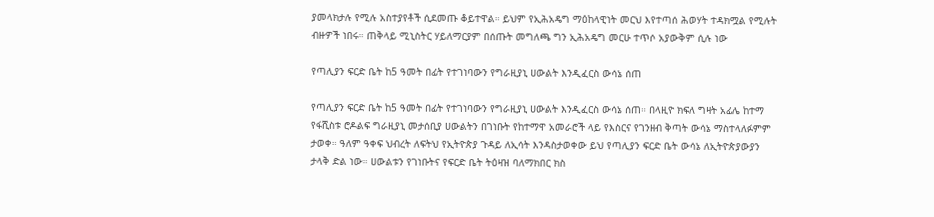ያመላክታሉ የሚሉ አስተያየቶች ሲደመጡ ቆይተዋል። ይህም የኢሕአዴግ ማዕከላዊነት መርህ እየተጣሰ ሕወሃት ተዳክሟል የሚሉት ብዙዎች ነበሩ። ጠቅላይ ሚኒስትር ሃይለማርያም በሰጡት መግለጫ ግን ኢሕአዴግ መርሁ ተጥሶ አያውቅም ሲሉ ነው

የጣሊያን ፍርድ ቤት ከ5 ዓመት በፊት የተገነባውን የግራዚያኒ ሀውልት እንዲፈርስ ውሳኔ ሰጠ

የጣሊያን ፍርድ ቤት ከ5 ዓመት በፊት የተገነባውን የግራዚያኒ ሀውልት እንዲፈርስ ውሳኔ ሰጠ። በላዚዮ ክፍለ ግዛት አፊሌ ከተማ የፋሺስቱ ሮዶልፍ ግራዚያኒ መታሰቢያ ሀውልትን በገነቡት የከተማዋ አመራሮች ላይ የእስርና የገንዘብ ቅጣት ውሳኔ ማስተላለፉምም ታወቀ። ዓለም ዓቀፍ ህብረት ለፍትህ የኢትዮጵያ ጉዳይ ለኢሳት እንዳስታወቀው ይህ የጣሊያን ፍርድ ቤት ውሳኔ ለኢትዮጵያውያን ታላቅ ድል ነው። ሀውልቱን የገነቡትና የፍርድ ቤት ትዕዛዝ ባለማክበር ክስ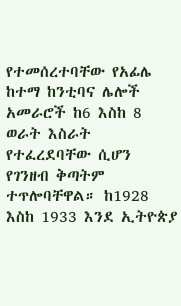የተመሰረተባቸው የአፊሌ ከተማ ከንቲባና ሌሎች አመራሮች ከ6 እስከ 8 ወራት እስራት የተፈረደባቸው ሲሆን የገንዘብ ቅጣትም ተጥሎባቸዋል። ከ1928 እስከ 1933 እንደ ኢትዮጵያ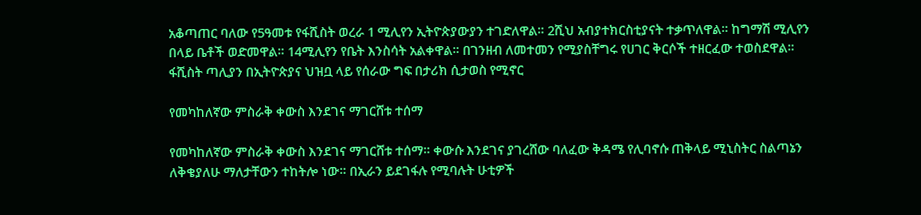አቆጣጠር ባለው የ5ዓመቱ የፋሺስት ወረራ 1 ሚሊየን ኢትዮጵያውያን ተገድለዋል። 2ሺህ አብያተክርስቲያናት ተቃጥለዋል። ከግማሽ ሚሊየን በላይ ቤቶች ወድመዋል። 14ሚሊየን የቤት እንስሳት አልቀዋል። በገንዘብ ለመተመን የሚያስቸግሩ የሀገር ቅርሶች ተዘርፈው ተወስደዋል። ፋሺስት ጣሊያን በኢትዮጵያና ህዝቧ ላይ የሰራው ግፍ በታሪክ ሲታወስ የሚኖር

የመካከለኛው ምስራቅ ቀውስ እንደገና ማገርሸቱ ተሰማ

የመካከለኛው ምስራቅ ቀውስ እንደገና ማገርሸቱ ተሰማ። ቀውሱ እንደገና ያገረሸው ባለፈው ቅዳሜ የሊባኖሱ ጠቅላይ ሚኒስትር ስልጣኔን ለቅቄያለሁ ማለታቸውን ተከትሎ ነው። በኢራን ይደገፋሉ የሚባሉት ሁቲዎች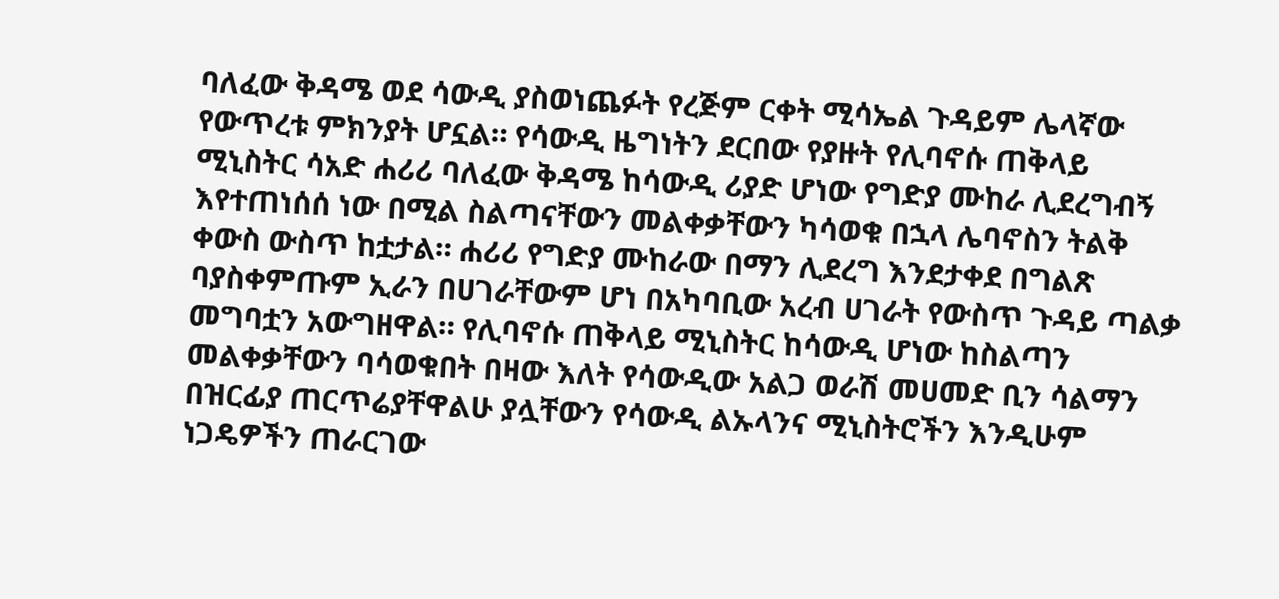ባለፈው ቅዳሜ ወደ ሳውዲ ያስወነጨፉት የረጅም ርቀት ሚሳኤል ጉዳይም ሌላኛው የውጥረቱ ምክንያት ሆኗል። የሳውዲ ዜግነትን ደርበው የያዙት የሊባኖሱ ጠቅላይ ሚኒስትር ሳአድ ሐሪሪ ባለፈው ቅዳሜ ከሳውዲ ሪያድ ሆነው የግድያ ሙከራ ሊደረግብኝ እየተጠነሰሰ ነው በሚል ስልጣናቸውን መልቀቃቸውን ካሳወቁ በኋላ ሌባኖስን ትልቅ ቀውስ ውስጥ ከቷታል። ሐሪሪ የግድያ ሙከራው በማን ሊደረግ እንደታቀደ በግልጽ ባያስቀምጡም ኢራን በሀገራቸውም ሆነ በአካባቢው አረብ ሀገራት የውስጥ ጉዳይ ጣልቃ መግባቷን አውግዘዋል። የሊባኖሱ ጠቅላይ ሚኒስትር ከሳውዲ ሆነው ከስልጣን መልቀቃቸውን ባሳወቁበት በዛው እለት የሳውዲው አልጋ ወራሽ መሀመድ ቢን ሳልማን በዝርፊያ ጠርጥሬያቸዋልሁ ያሏቸውን የሳውዲ ልኡላንና ሚኒስትሮችን እንዲሁም ነጋዴዎችን ጠራርገው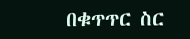በቁጥጥር ስር